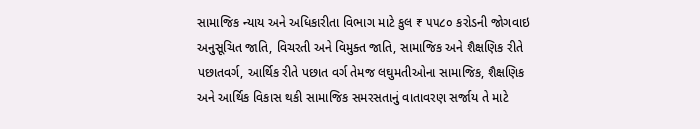સામાજિક ન્યાય અને અધિકારીતા વિભાગ માટે કુલ ₹ ૫૫૮૦ કરોડની જોગવાઇ
અનુસૂચિત જાતિ, વિચરતી અને વિમુક્ત જાતિ, સામાજિક અને શૈક્ષણિક રીતે પછાતવર્ગ, આર્થિક રીતે પછાત વર્ગ તેમજ લઘુમતીઓના સામાજિક, શૈક્ષણિક અને આર્થિક વિકાસ થકી સામાજિક સમરસતાનું વાતાવરણ સર્જાય તે માટે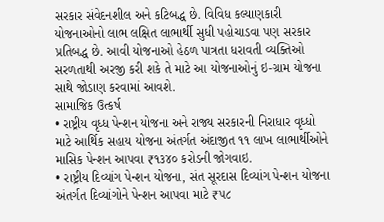સરકાર સંવેદનશીલ અને કટિબદ્ધ છે. વિવિધ કલ્યાણકારી યોજનાઓનો લાભ લક્ષિત લાભાર્થી સુધી પહોચાડવા પણ સરકાર પ્રતિબદ્ધ છે. આવી યોજનાઓ હેઠળ પાત્રતા ધરાવતી વ્યક્તિઓ સરળતાથી અરજી કરી શકે તે માટે આ યોજનાઓનું ઇ-ગ્રામ યોજના સાથે જોડાણ કરવામાં આવશે.
સામાજિક ઉત્કર્ષ
• રાષ્ટ્રીય વૃધ્ધ પેન્શન યોજના અને રાજ્ય સરકારની નિરાધાર વૃધ્ધો માટે આર્થિક સહાય યોજના અંતર્ગત અંદાજીત ૧૧ લાખ લાભાર્થીઓને માસિક પેન્શન આપવા ₹૧૩૪૦ કરોડની જોગવાઇ.
• રાષ્ટ્રીય દિવ્યાંગ પેન્શન યોજના, સંત સૂરદાસ દિવ્યાંગ પેન્શન યોજના અંતર્ગત દિવ્યાંગોને પેન્શન આપવા માટે ₹૫૮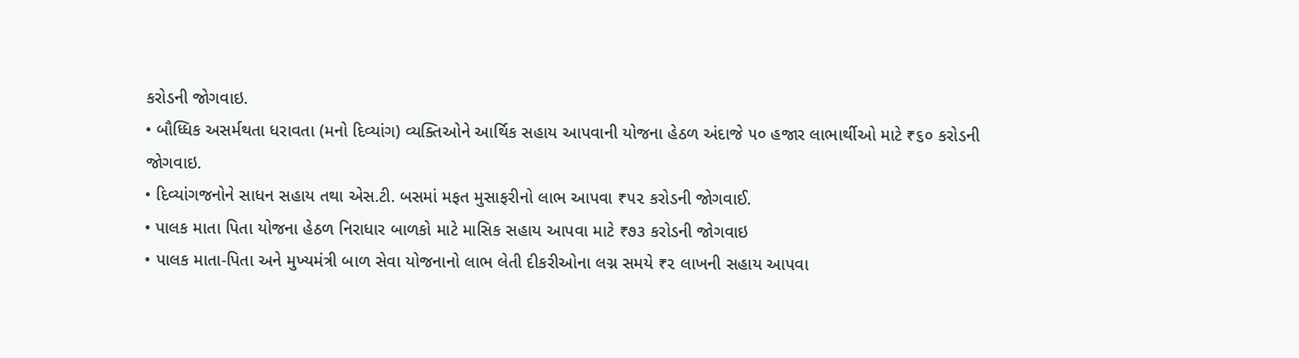કરોડની જોગવાઇ.
• બૌધ્ધિક અસર્મથતા ધરાવતા (મનો દિવ્યાંગ) વ્યક્તિઓને આર્થિક સહાય આપવાની યોજના હેઠળ અંદાજે ૫૦ હજાર લાભાર્થીઓ માટે ₹૬૦ કરોડની જોગવાઇ.
• દિવ્યાંગજનોને સાધન સહાય તથા એસ.ટી. બસમાં મફત મુસાફરીનો લાભ આપવા ₹૫૨ કરોડની જોગવાઈ.
• પાલક માતા પિતા યોજના હેઠળ નિરાધાર બાળકો માટે માસિક સહાય આપવા માટે ₹૭૩ કરોડની જોગવાઇ
• પાલક માતા-પિતા અને મુખ્યમંત્રી બાળ સેવા યોજનાનો લાભ લેતી દીકરીઓના લગ્ન સમયે ₹૨ લાખની સહાય આપવા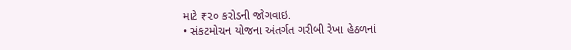માટે ₹૨૦ કરોડની જોગવાઇ.
• સંકટમોચન યોજના અંતર્ગત ગરીબી રેખા હેઠળનાં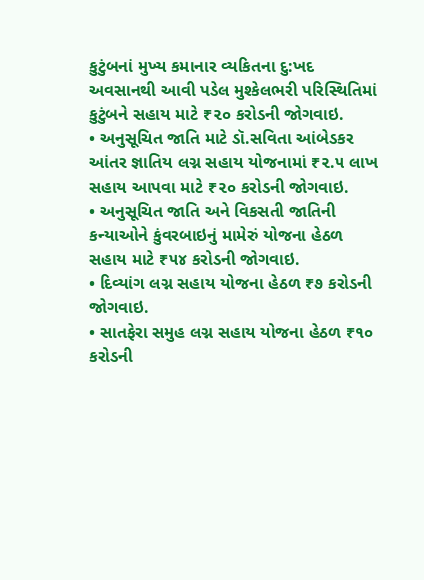કુટુંબનાં મુખ્ય કમાનાર વ્યકિતના દુ:ખદ અવસાનથી આવી પડેલ મુશ્કેલભરી પરિસ્થિતિમાં કુટુંબને સહાય માટે ₹૨૦ કરોડની જોગવાઇ.
• અનુસૂચિત જાતિ માટે ડૉ.સવિતા આંબેડકર આંતર જ્ઞાતિય લગ્ન સહાય યોજનામાં ₹૨.૫ લાખ સહાય આપવા માટે ₹૨૦ કરોડની જોગવાઇ.
• અનુસૂચિત જાતિ અને વિકસતી જાતિની કન્યાઓને કુંવરબાઇનું મામેરું યોજના હેઠળ સહાય માટે ₹૫૪ કરોડની જોગવાઇ.
• દિવ્યાંગ લગ્ન સહાય યોજના હેઠળ ₹૭ કરોડની જોગવાઇ.
• સાતફેરા સમુહ લગ્ન સહાય યોજના હેઠળ ₹૧૦ કરોડની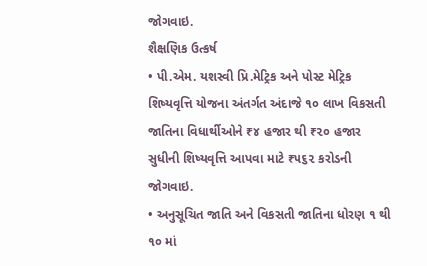જોગવાઇ.
શૈક્ષણિક ઉત્કર્ષ
• પી.એમ. યશસ્વી પ્રિ.મેટ્રિક અને પોસ્ટ મેટ્રિક શિષ્યવૃત્તિ યોજના અંતર્ગત અંદાજે ૧૦ લાખ વિકસતી જાતિના વિધાર્થીઓને ₹૪ હજાર થી ₹૨૦ હજાર સુધીની શિષ્યવૃત્તિ આપવા માટે ₹૫૬૨ કરોડની જોગવાઇ.
• અનુસૂચિત જાતિ અને વિકસતી જાતિના ધોરણ ૧ થી ૧૦ માં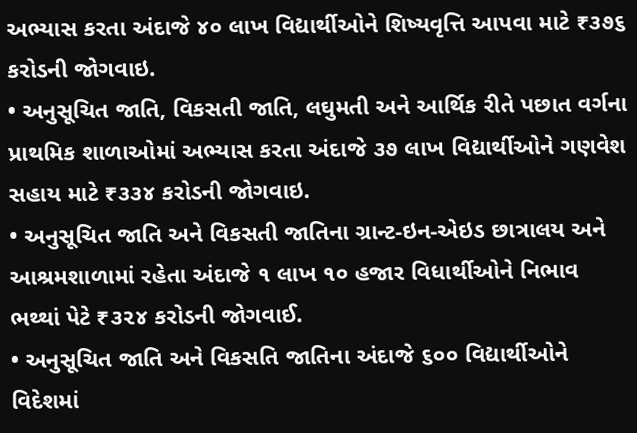અભ્યાસ કરતા અંદાજે ૪૦ લાખ વિદ્યાર્થીઓને શિષ્યવૃત્તિ આપવા માટે ₹૩૭૬ કરોડની જોગવાઇ.
• અનુસૂચિત જાતિ, વિકસતી જાતિ, લઘુમતી અને આર્થિક રીતે પછાત વર્ગના પ્રાથમિક શાળાઓમાં અભ્યાસ કરતા અંદાજે ૩૭ લાખ વિદ્યાર્થીઓને ગણવેશ સહાય માટે ₹૩૩૪ કરોડની જોગવાઇ.
• અનુસૂચિત જાતિ અને વિકસતી જાતિના ગ્રાન્ટ-ઇન-એઇડ છાત્રાલય અને આશ્રમશાળામાં રહેતા અંદાજે ૧ લાખ ૧૦ હજાર વિધાર્થીઓને નિભાવ ભથ્થાં પેટે ₹૩૨૪ કરોડની જોગવાઈ.
• અનુસૂચિત જાતિ અને વિકસતિ જાતિના અંદાજે ૬૦૦ વિદ્યાર્થીઓને વિદેશમાં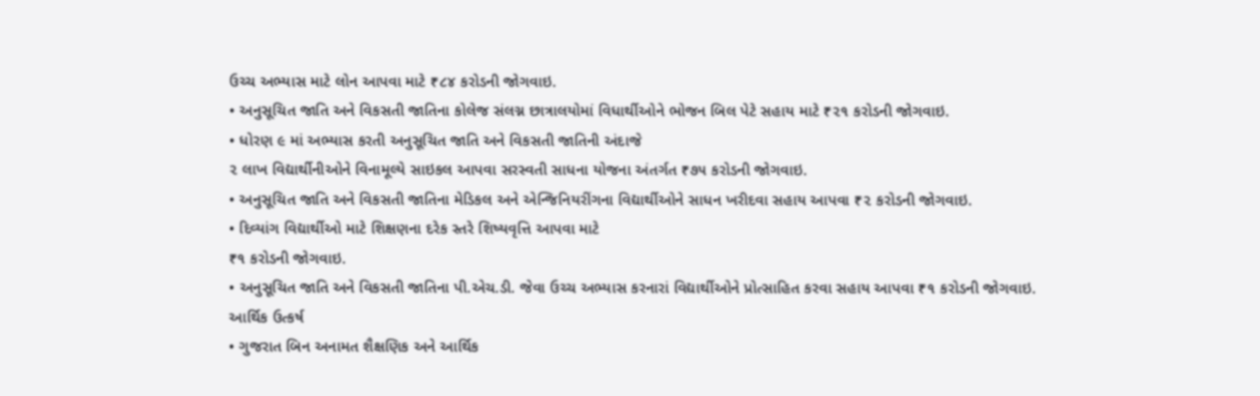ઉચ્ચ અભ્યાસ માટે લોન આપવા માટે ₹૮૪ કરોડની જોગવાઇ.
• અનુસૂચિત જાતિ અને વિકસતી જાતિના કોલેજ સંલગ્ન છાત્રાલયોમાં વિધાર્થીઓને ભોજન બિલ પેટે સહાય માટે ₹૨૧ કરોડની જોગવાઇ.
• ધોરણ ૯ માં અભ્યાસ કરતી અનુસૂચિત જાતિ અને વિકસતી જાતિની અંદાજે
૨ લાખ વિદ્યાર્થીનીઓને વિનામૂલ્યે સાઇકલ આપવા સરસ્વતી સાધના યોજના અંતર્ગત ₹૭૫ કરોડની જોગવાઇ.
• અનુસૂચિત જાતિ અને વિકસતી જાતિના મેડિકલ અને એન્જિનિયરીંગના વિદ્યાર્થીઓને સાધન ખરીદવા સહાય આપવા ₹૨ કરોડની જોગવાઇ.
• દિવ્યાંગ વિદ્યાર્થીઓ માટે શિક્ષણના દરેક સ્તરે શિષ્યવૃત્તિ આપવા માટે
₹૧ કરોડની જોગવાઇ.
• અનુસૂચિત જાતિ અને વિકસતી જાતિના પી.એચ.ડી. જેવા ઉચ્ચ અભ્યાસ કરનારાં વિદ્યાર્થીઓને પ્રોત્સાહિત કરવા સહાય આપવા ₹૧ કરોડની જોગવાઇ.
આર્થિક ઉત્કર્ષ
• ગુજરાત બિન અનામત શૈક્ષણિક અને આર્થિક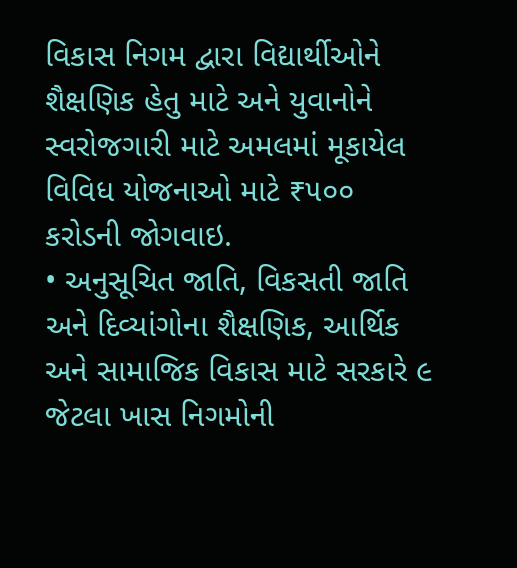વિકાસ નિગમ દ્વારા વિદ્યાર્થીઓને શૈક્ષણિક હેતુ માટે અને યુવાનોને સ્વરોજગારી માટે અમલમાં મૂકાયેલ વિવિધ યોજનાઓ માટે ₹૫૦૦ કરોડની જોગવાઇ.
• અનુસૂચિત જાતિ, વિકસતી જાતિ અને દિવ્યાંગોના શૈક્ષણિક, આર્થિક અને સામાજિક વિકાસ માટે સરકારે ૯ જેટલા ખાસ નિગમોની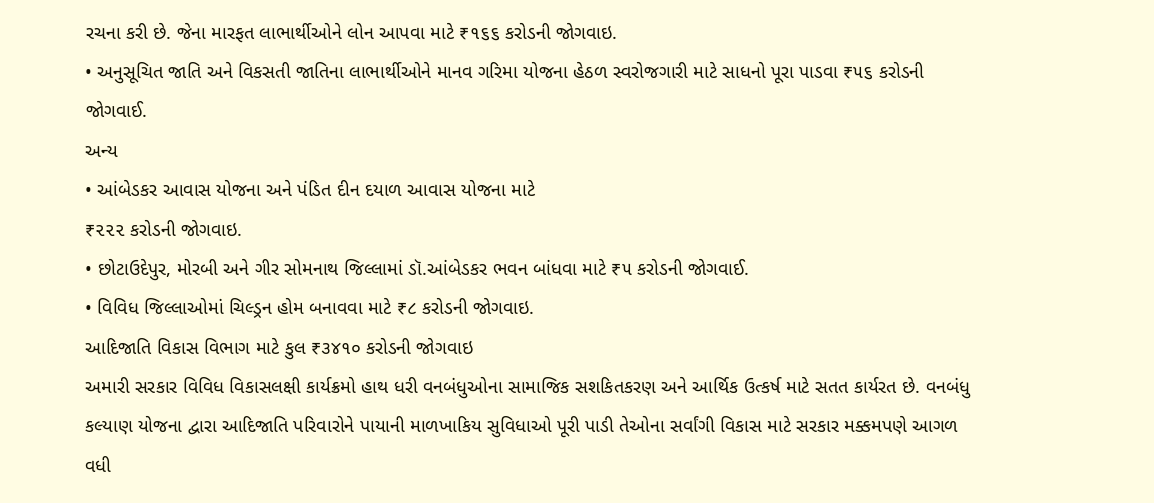રચના કરી છે. જેના મારફત લાભાર્થીઓને લોન આપવા માટે ₹૧૬૬ કરોડની જોગવાઇ.
• અનુસૂચિત જાતિ અને વિકસતી જાતિના લાભાર્થીઓને માનવ ગરિમા યોજના હેઠળ સ્વરોજગારી માટે સાધનો પૂરા પાડવા ₹૫૬ કરોડની જોગવાઈ.
અન્ય
• આંબેડકર આવાસ યોજના અને પંડિત દીન દયાળ આવાસ યોજના માટે
₹૨૨૨ કરોડની જોગવાઇ.
• છોટાઉદેપુર, મોરબી અને ગીર સોમનાથ જિલ્લામાં ડૉ.આંબેડકર ભવન બાંધવા માટે ₹૫ કરોડની જોગવાઈ.
• વિવિધ જિલ્લાઓમાં ચિલ્ડ્રન હોમ બનાવવા માટે ₹૮ કરોડની જોગવાઇ.
આદિજાતિ વિકાસ વિભાગ માટે કુલ ₹૩૪૧૦ કરોડની જોગવાઇ
અમારી સરકાર વિવિધ વિકાસલક્ષી કાર્યક્રમો હાથ ધરી વનબંધુઓના સામાજિક સશકિતકરણ અને આર્થિક ઉત્કર્ષ માટે સતત કાર્યરત છે. વનબંધુ કલ્યાણ યોજના દ્વારા આદિજાતિ પરિવારોને પાયાની માળખાકિય સુવિધાઓ પૂરી પાડી તેઓના સર્વાંગી વિકાસ માટે સરકાર મક્કમપણે આગળ વધી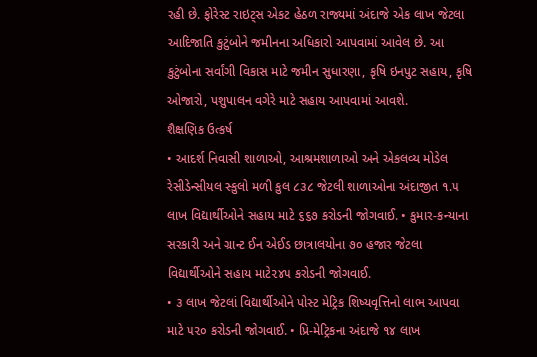રહી છે. ફોરેસ્ટ રાઇટ્સ એકટ હેઠળ રાજ્યમાં અંદાજે એક લાખ જેટલા આદિજાતિ કુટુંબોને જમીનના અધિકારો આપવામાં આવેલ છે. આ કુટુંબોના સર્વાંગી વિકાસ માટે જમીન સુધારણા, કૃષિ ઇનપુટ સહાય, કૃષિ ઓજારો, પશુપાલન વગેરે માટે સહાય આપવામાં આવશે.
શૈક્ષણિક ઉત્કર્ષ
• આદર્શ નિવાસી શાળાઓ, આશ્રમશાળાઓ અને એકલવ્ય મોડેલ રેસીડેન્સીયલ સ્કુલો મળી કુલ ૮૩૮ જેટલી શાળાઓના અંદાજીત ૧.૫ લાખ વિદ્યાર્થીઓને સહાય માટે ૬૬૭ કરોડની જોગવાઈ. • કુમાર-કન્યાના સરકારી અને ગ્રાન્ટ ઈન એઈડ છાત્રાલયોના ૭૦ હજાર જેટલા વિદ્યાર્થીઓને સહાય માટે૨૪૫ કરોડની જોગવાઈ.
• ૩ લાખ જેટલાં વિદ્યાર્થીઓને પોસ્ટ મેટ્રિક શિષ્યવૃત્તિનો લાભ આપવા માટે ૫૨૦ કરોડની જોગવાઈ. • પ્રિ-મેટ્રિકના અંદાજે ૧૪ લાખ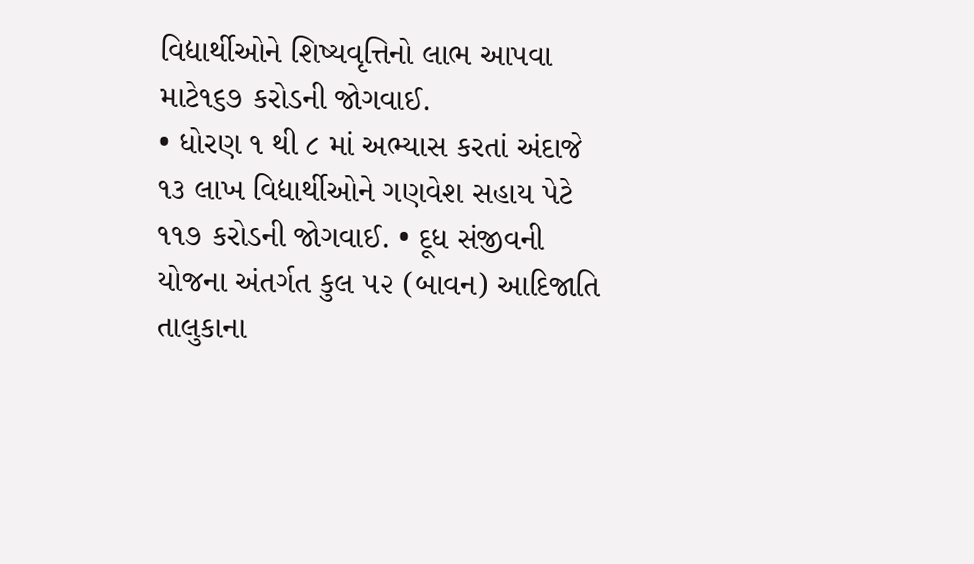વિદ્યાર્થીઓને શિષ્યવૃત્તિનો લાભ આપવા માટે૧૬૭ કરોડની જોગવાઈ.
• ધોરણ ૧ થી ૮ માં અભ્યાસ કરતાં અંદાજે ૧૩ લાખ વિદ્યાર્થીઓને ગણવેશ સહાય પેટે ૧૧૭ કરોડની જોગવાઈ. • દૂધ સંજીવની યોજના અંતર્ગત કુલ ૫૨ (બાવન) આદિજાતિ તાલુકાના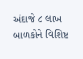અંદાજે ૮ લાખ બાળકોને વિશિષ્ટ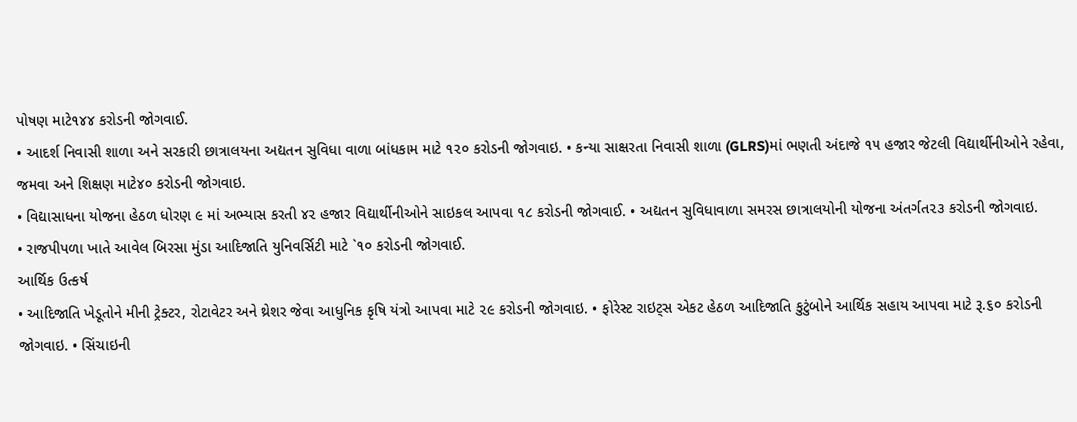પોષણ માટે૧૪૪ કરોડની જોગવાઈ.
• આદર્શ નિવાસી શાળા અને સરકારી છાત્રાલયના અદ્યતન સુવિધા વાળા બાંધકામ માટે ૧૨૦ કરોડની જોગવાઇ. • કન્યા સાક્ષરતા નિવાસી શાળા (GLRS)માં ભણતી અંદાજે ૧૫ હજાર જેટલી વિદ્યાર્થીનીઓને રહેવા, જમવા અને શિક્ષણ માટે૪૦ કરોડની જોગવાઇ.
• વિદ્યાસાધના યોજના હેઠળ ધોરણ ૯ માં અભ્યાસ કરતી ૪૨ હજાર વિદ્યાર્થીનીઓને સાઇકલ આપવા ૧૮ કરોડની જોગવાઈ. • અદ્યતન સુવિધાવાળા સમરસ છાત્રાલયોની યોજના અંતર્ગત૨૩ કરોડની જોગવાઇ.
• રાજપીપળા ખાતે આવેલ બિરસા મુંડા આદિજાતિ યુનિવર્સિટી માટે `૧૦ કરોડની જોગવાઈ.
આર્થિક ઉત્કર્ષ
• આદિજાતિ ખેડૂતોને મીની ટ્રેક્ટર, રોટાવેટર અને થ્રેશર જેવા આધુનિક કૃષિ યંત્રો આપવા માટે ૨૯ કરોડની જોગવાઇ. • ફોરેસ્ટ રાઇટ્સ એકટ હેઠળ આદિજાતિ કુટુંબોને આર્થિક સહાય આપવા માટે રૂ.૬૦ કરોડની જોગવાઇ. • સિંચાઇની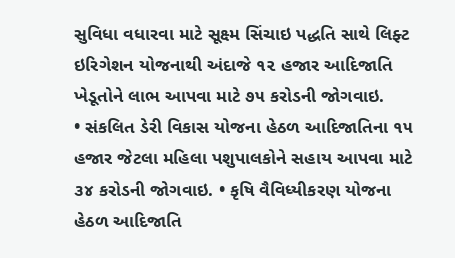સુવિધા વધારવા માટે સૂક્ષ્મ સિંચાઇ પદ્ધતિ સાથે લિફ્ટ ઇરિગેશન યોજનાથી અંદાજે ૧૨ હજાર આદિજાતિ ખેડૂતોને લાભ આપવા માટે ૭૫ કરોડની જોગવાઇ.
• સંકલિત ડેરી વિકાસ યોજના હેઠળ આદિજાતિના ૧૫ હજાર જેટલા મહિલા પશુપાલકોને સહાય આપવા માટે ૩૪ કરોડની જોગવાઇ. • કૃષિ વૈવિધ્યીકરણ યોજના હેઠળ આદિજાતિ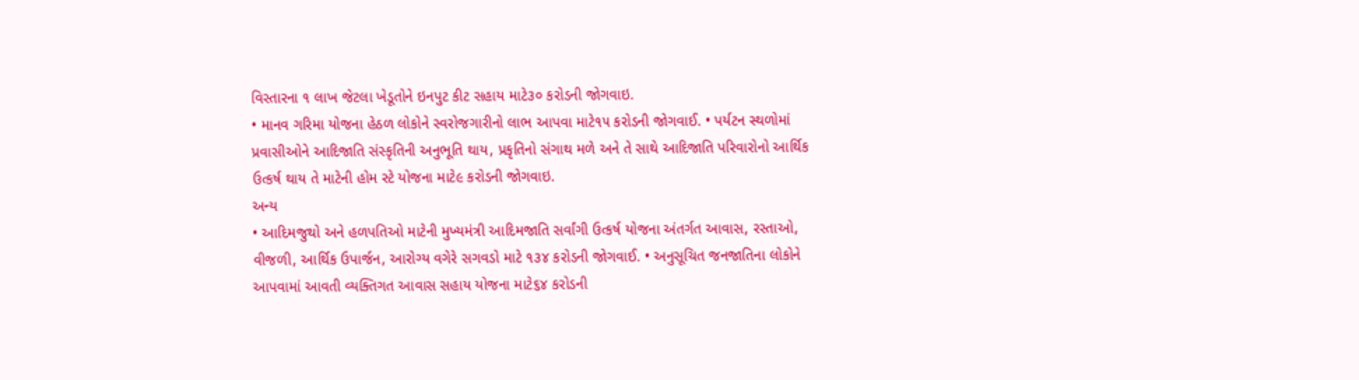વિસ્તારના ૧ લાખ જેટલા ખેડૂતોને ઇનપુટ કીટ સહાય માટે૩૦ કરોડની જોગવાઇ.
• માનવ ગરિમા યોજના હેઠળ લોકોને સ્વરોજગારીનો લાભ આપવા માટે૧૫ કરોડની જોગવાઈ. • પર્યટન સ્થળોમાં પ્રવાસીઓને આદિજાતિ સંસ્કૃતિની અનુભૂતિ થાય, પ્રકૃતિનો સંગાથ મળે અને તે સાથે આદિજાતિ પરિવારોનો આર્થિક ઉત્કર્ષ થાય તે માટેની હોમ સ્ટે યોજના માટે૯ કરોડની જોગવાઇ.
અન્ય
• આદિમજુથો અને હળપતિઓ માટેની મુખ્યમંત્રી આદિમજાતિ સર્વાંગી ઉત્કર્ષ યોજના અંતર્ગત આવાસ, રસ્તાઓ, વીજળી, આર્થિક ઉપાર્જન, આરોગ્ય વગેરે સગવડો માટે ૧૩૪ કરોડની જોગવાઈ. • અનુસૂચિત જનજાતિના લોકોને આપવામાં આવતી વ્યક્તિગત આવાસ સહાય યોજના માટે૬૪ કરોડની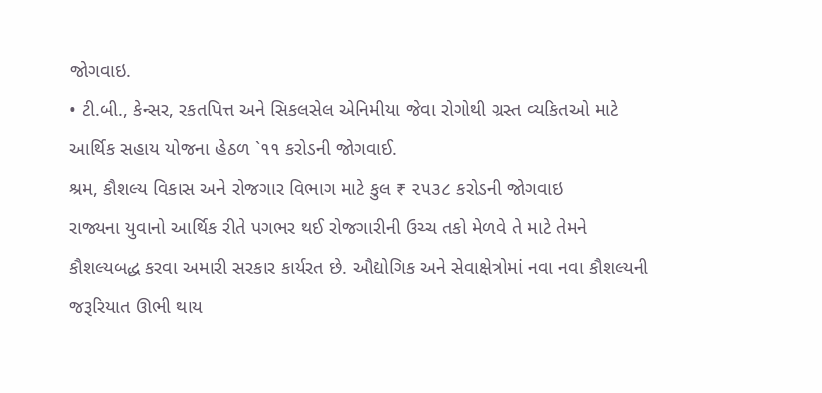જોગવાઇ.
• ટી.બી., કેન્સર, રકતપિત્ત અને સિકલસેલ એનિમીયા જેવા રોગોથી ગ્રસ્ત વ્યકિતઓ માટે આર્થિક સહાય યોજના હેઠળ `૧૧ કરોડની જોગવાઈ.
શ્રમ, કૌશલ્ય વિકાસ અને રોજગાર વિભાગ માટે કુલ ₹ ૨૫૩૮ કરોડની જોગવાઇ
રાજ્યના યુવાનો આર્થિક રીતે પગભર થઈ રોજગારીની ઉચ્ચ તકો મેળવે તે માટે તેમને કૌશલ્યબદ્ધ કરવા અમારી સરકાર કાર્યરત છે. ઔદ્યોગિક અને સેવાક્ષેત્રોમાં નવા નવા કૌશલ્યની જરૂરિયાત ઊભી થાય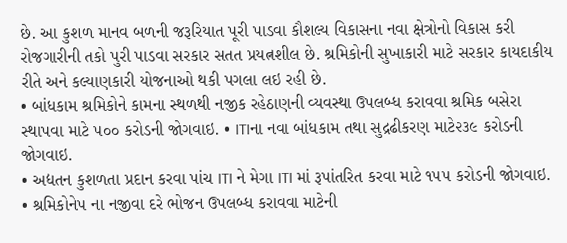છે. આ કુશળ માનવ બળની જરૂરિયાત પૂરી પાડવા કૌશલ્ય વિકાસના નવા ક્ષેત્રોનો વિકાસ કરી રોજગારીની તકો પુરી પાડવા સરકાર સતત પ્રયત્નશીલ છે. શ્રમિકોની સુખાકારી માટે સરકાર કાયદાકીય રીતે અને કલ્યાણકારી યોજનાઓ થકી પગલા લઇ રહી છે.
• બાંધકામ શ્રમિકોને કામના સ્થળથી નજીક રહેઠાણની વ્યવસ્થા ઉપલબ્ધ કરાવવા શ્રમિક બસેરા સ્થાપવા માટે ૫૦૦ કરોડની જોગવાઇ. • ITIના નવા બાંધકામ તથા સુદ્રઢીકરણ માટે૨૩૯ કરોડની જોગવાઇ.
• અદ્યતન કુશળતા પ્રદાન કરવા પાંચ ITI ને મેગા ITI માં રૂપાંતરિત કરવા માટે ૧૫૫ કરોડની જોગવાઇ. • શ્રમિકોને૫ ના નજીવા દરે ભોજન ઉપલબ્ધ કરાવવા માટેની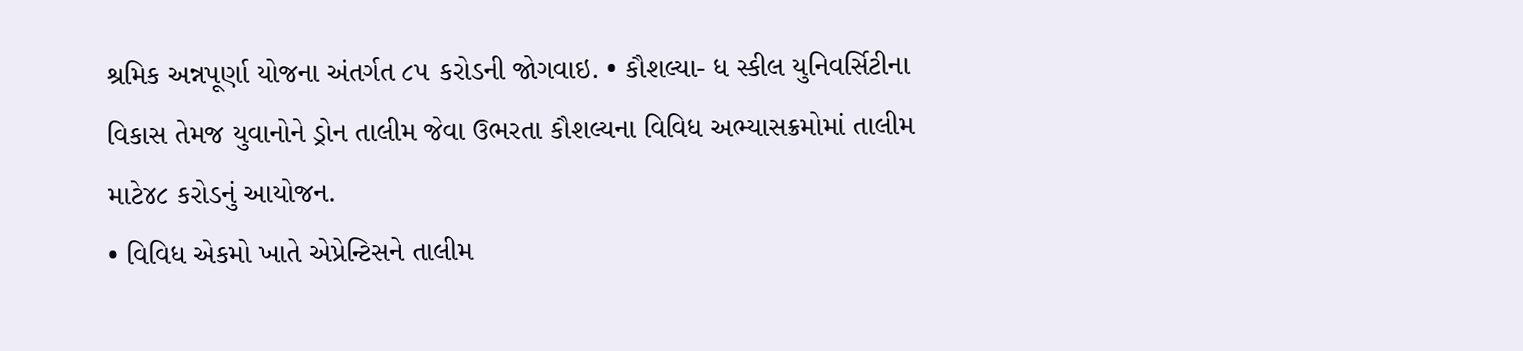શ્રમિક અન્નપૂર્ણા યોજના અંતર્ગત ૮૫ કરોડની જોગવાઇ. • કૌશલ્યા- ધ સ્કીલ યુનિવર્સિટીના વિકાસ તેમજ યુવાનોને ડ્રોન તાલીમ જેવા ઉભરતા કૌશલ્યના વિવિધ અભ્યાસક્રમોમાં તાલીમ માટે૪૮ કરોડનું આયોજન.
• વિવિધ એકમો ખાતે એપ્રેન્ટિસને તાલીમ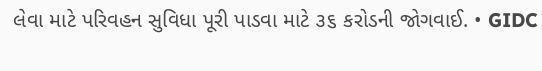લેવા માટે પરિવહન સુવિધા પૂરી પાડવા માટે ૩૬ કરોડની જોગવાઈ. • GIDC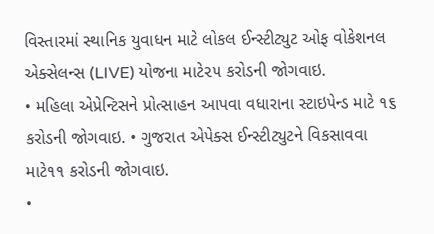વિસ્તારમાં સ્થાનિક યુવાધન માટે લોકલ ઈન્સ્ટીટ્યુટ ઓફ વોકેશનલ એક્સેલન્સ (LIVE) યોજના માટે૨૫ કરોડની જોગવાઇ.
• મહિલા એપ્રેન્ટિસને પ્રોત્સાહન આપવા વધારાના સ્ટાઇપેન્ડ માટે ૧૬ કરોડની જોગવાઇ. • ગુજરાત એપેક્સ ઈન્સ્ટીટ્યુટને વિકસાવવા માટે૧૧ કરોડની જોગવાઇ.
•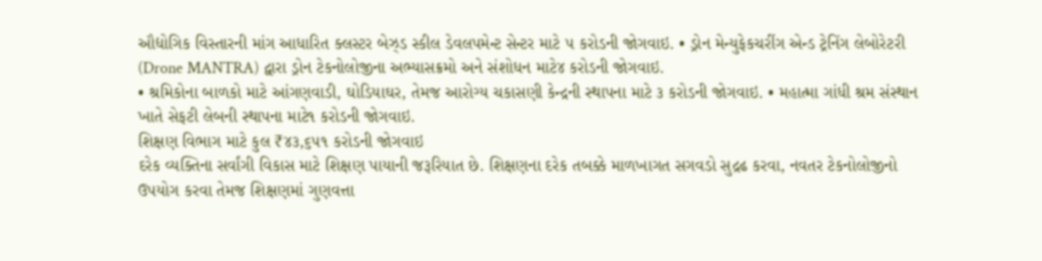ઔદ્યોગિક વિસ્તારની માંગ આધારિત ક્લસ્ટર બેઝ્ડ સ્કીલ ડેવલપમેન્ટ સેન્ટર માટે ૫ કરોડની જોગવાઇ. • ડ્રોન મેન્યુફેકચરીંગ એન્ડ ટ્રેનિંગ લેબોરેટરી (Drone MANTRA) દ્વારા ડ્રોન ટેકનોલોજીના અભ્યાસક્રમો અને સંશોધન માટે૪ કરોડની જોગવાઇ.
• શ્રમિકોના બાળકો માટે આંગણવાડી, ઘોડિયાઘર, તેમજ આરોગ્ય ચકાસણી કેન્દ્રની સ્થાપના માટે ૩ કરોડની જોગવાઇ. • મહાત્મા ગાંધી શ્રમ સંસ્થાન ખાતે સેફટી લેબની સ્થાપના માટે૧ કરોડની જોગવાઇ.
શિક્ષણ વિભાગ માટે કુલ ₹૪૩,૬૫૧ કરોડની જોગવાઇ
દરેક વ્યક્તિના સર્વાંગી વિકાસ માટે શિક્ષણ પાયાની જરૂરિયાત છે. શિક્ષણના દરેક તબક્કે માળખાગત સગવડો સુદ્રઢ કરવા, નવતર ટેકનોલોજીનો ઉપયોગ કરવા તેમજ શિક્ષણમાં ગુણવત્તા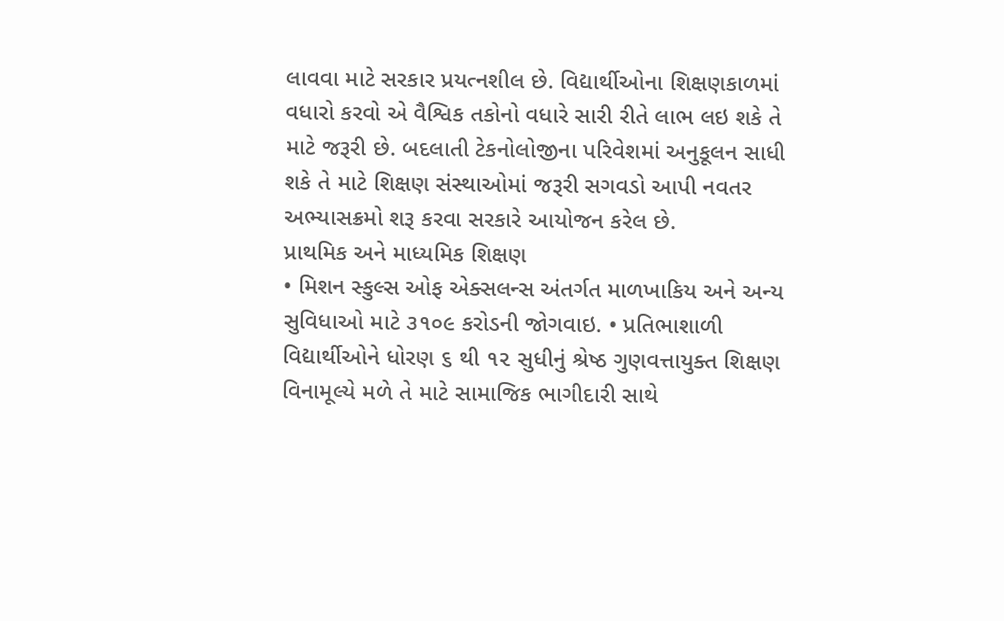લાવવા માટે સરકાર પ્રયત્નશીલ છે. વિદ્યાર્થીઓના શિક્ષણકાળમાં વધારો કરવો એ વૈશ્વિક તકોનો વધારે સારી રીતે લાભ લઇ શકે તે માટે જરૂરી છે. બદલાતી ટેકનોલોજીના પરિવેશમાં અનુકૂલન સાધી શકે તે માટે શિક્ષણ સંસ્થાઓમાં જરૂરી સગવડો આપી નવતર અભ્યાસક્રમો શરૂ કરવા સરકારે આયોજન કરેલ છે.
પ્રાથમિક અને માધ્યમિક શિક્ષણ
• મિશન સ્કુલ્સ ઓફ એક્સલન્સ અંતર્ગત માળખાકિય અને અન્ય સુવિધાઓ માટે ૩૧૦૯ કરોડની જોગવાઇ. • પ્રતિભાશાળી વિદ્યાર્થીઓને ધોરણ ૬ થી ૧૨ સુધીનું શ્રેષ્ઠ ગુણવત્તાયુક્ત શિક્ષણ વિનામૂલ્યે મળે તે માટે સામાજિક ભાગીદારી સાથે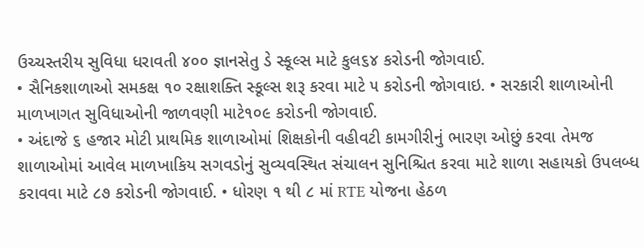ઉચ્ચસ્તરીય સુવિધા ધરાવતી ૪૦૦ જ્ઞાનસેતુ ડે સ્કૂલ્સ માટે કુલ૬૪ કરોડની જોગવાઈ.
• સૈનિકશાળાઓ સમકક્ષ ૧૦ રક્ષાશક્તિ સ્કૂલ્સ શરૂ કરવા માટે ૫ કરોડની જોગવાઇ. • સરકારી શાળાઓની માળખાગત સુવિધાઓની જાળવણી માટે૧૦૯ કરોડની જોગવાઈ.
• અંદાજે ૬ હજાર મોટી પ્રાથમિક શાળાઓમાં શિક્ષકોની વહીવટી કામગીરીનું ભારણ ઓછું કરવા તેમજ શાળાઓમાં આવેલ માળખાકિય સગવડોનું સુવ્યવસ્થિત સંચાલન સુનિશ્ચિત કરવા માટે શાળા સહાયકો ઉપલબ્ધ કરાવવા માટે ૮૭ કરોડની જોગવાઈ. • ધોરણ ૧ થી ૮ માં RTE યોજના હેઠળ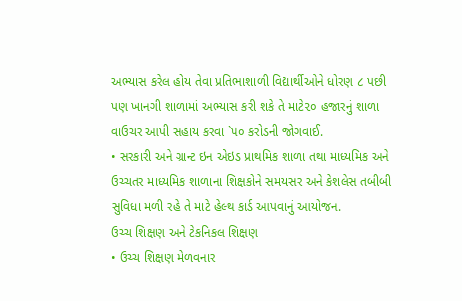અભ્યાસ કરેલ હોય તેવા પ્રતિભાશાળી વિદ્યાર્થીઓને ધોરણ ૮ પછી પણ ખાનગી શાળામાં અભ્યાસ કરી શકે તે માટે૨૦ હજારનું શાળા વાઉચર આપી સહાય કરવા `૫૦ કરોડની જોગવાઈ.
• સરકારી અને ગ્રાન્ટ ઇન એઇડ પ્રાથમિક શાળા તથા માધ્યમિક અને ઉચ્ચતર માધ્યમિક શાળાના શિક્ષકોને સમયસર અને કેશલેસ તબીબી સુવિધા મળી રહે તે માટે હેલ્થ કાર્ડ આપવાનું આયોજન.
ઉચ્ચ શિક્ષણ અને ટેકનિકલ શિક્ષણ
• ઉચ્ચ શિક્ષણ મેળવનાર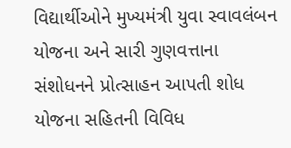વિદ્યાર્થીઓને મુખ્યમંત્રી યુવા સ્વાવલંબન યોજના અને સારી ગુણવત્તાના સંશોધનને પ્રોત્સાહન આપતી શોધ યોજના સહિતની વિવિધ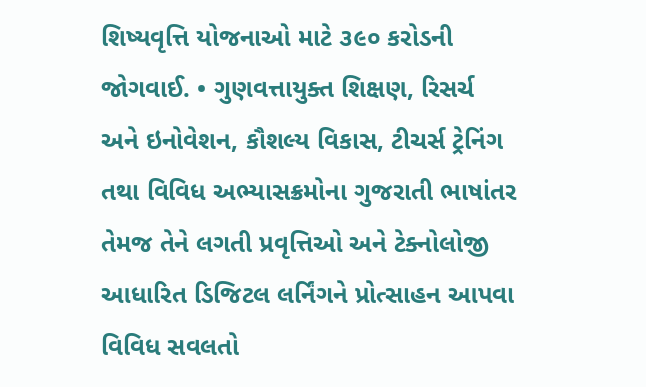શિષ્યવૃત્તિ યોજનાઓ માટે ૩૯૦ કરોડની જોગવાઈ. • ગુણવત્તાયુક્ત શિક્ષણ, રિસર્ચ અને ઇનોવેશન, કૌશલ્ય વિકાસ, ટીચર્સ ટ્રેનિંગ તથા વિવિધ અભ્યાસક્રમોના ગુજરાતી ભાષાંતર તેમજ તેને લગતી પ્રવૃત્તિઓ અને ટેક્નોલોજી આધારિત ડિજિટલ લર્નિંગને પ્રોત્સાહન આપવા વિવિધ સવલતો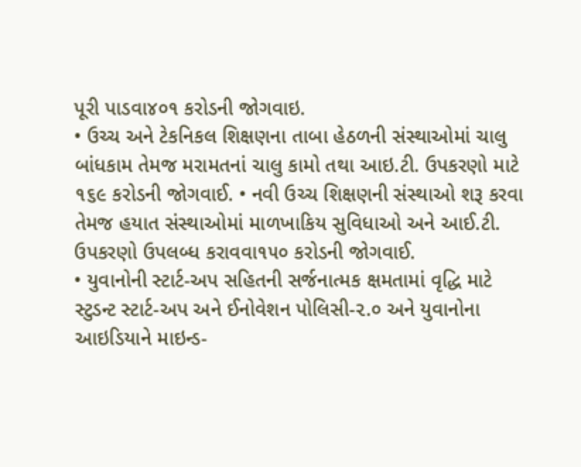પૂરી પાડવા૪૦૧ કરોડની જોગવાઇ.
• ઉચ્ચ અને ટેકનિકલ શિક્ષણના તાબા હેઠળની સંસ્થાઓમાં ચાલુ બાંધકામ તેમજ મરામતનાં ચાલુ કામો તથા આઇ.ટી. ઉપકરણો માટે ૧૬૯ કરોડની જોગવાઈ. • નવી ઉચ્ચ શિક્ષણની સંસ્થાઓ શરૂ કરવા તેમજ હયાત સંસ્થાઓમાં માળખાકિય સુવિધાઓ અને આઈ.ટી. ઉપકરણો ઉપલબ્ધ કરાવવા૧૫૦ કરોડની જોગવાઈ.
• યુવાનોની સ્ટાર્ટ-અપ સહિતની સર્જનાત્મક ક્ષમતામાં વૃદ્ધિ માટે સ્ટુડન્ટ સ્ટાર્ટ-અપ અને ઈનોવેશન પોલિસી-૨.૦ અને યુવાનોના આઇડિયાને માઇન્ડ-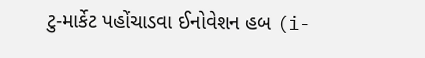ટુ-માર્કેટ પહોંચાડવા ઈનોવેશન હબ (i-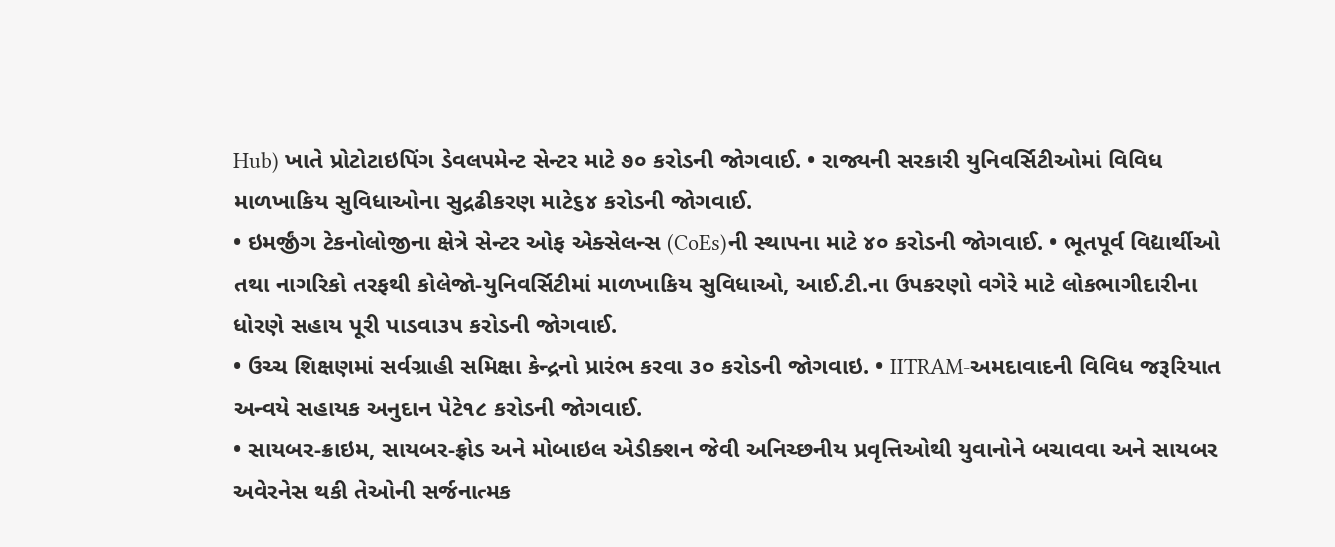Hub) ખાતે પ્રોટોટાઇપિંગ ડેવલપમેન્ટ સેન્ટર માટે ૭૦ કરોડની જોગવાઈ. • રાજ્યની સરકારી યુનિવર્સિટીઓમાં વિવિધ માળખાકિય સુવિધાઓના સુદ્રઢીકરણ માટે૬૪ કરોડની જોગવાઈ.
• ઇમર્જીંગ ટેકનોલોજીના ક્ષેત્રે સેન્ટર ઓફ એક્સેલન્સ (CoEs)ની સ્થાપના માટે ૪૦ કરોડની જોગવાઈ. • ભૂતપૂર્વ વિદ્યાર્થીઓ તથા નાગરિકો તરફથી કોલેજો-યુનિવર્સિટીમાં માળખાકિય સુવિધાઓ, આઈ.ટી.ના ઉપકરણો વગેરે માટે લોકભાગીદારીના ધોરણે સહાય પૂરી પાડવા૩૫ કરોડની જોગવાઈ.
• ઉચ્ચ શિક્ષણમાં સર્વગ્રાહી સમિક્ષા કેન્દ્રનો પ્રારંભ કરવા ૩૦ કરોડની જોગવાઇ. • IITRAM-અમદાવાદની વિવિધ જરૂરિયાત અન્વયે સહાયક અનુદાન પેટે૧૮ કરોડની જોગવાઈ.
• સાયબર-ક્રાઇમ, સાયબર-ફ્રોડ અને મોબાઇલ એડીક્શન જેવી અનિચ્છનીય પ્રવૃત્તિઓથી યુવાનોને બચાવવા અને સાયબર અવેરનેસ થકી તેઓની સર્જનાત્મક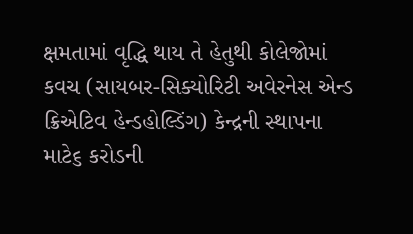ક્ષમતામાં વૃદ્ધિ થાય તે હેતુથી કોલેજોમાં કવચ (સાયબર-સિક્યોરિટી અવેરનેસ એન્ડ ક્રિએટિવ હેન્ડહોલ્ડિંગ) કેન્દ્રની સ્થાપના માટે૬ કરોડની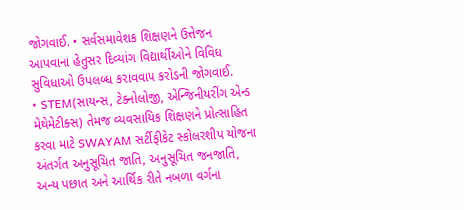જોગવાઈ. • સર્વસમાવેશક શિક્ષણને ઉત્તેજન આપવાના હેતુસર દિવ્યાંગ વિદ્યાર્થીઓને વિવિધ સુવિધાઓ ઉપલબ્ધ કરાવવા૫ કરોડની જોગવાઈ.
• STEM(સાયન્સ, ટેક્નોલોજી, એન્જિનીયરીંગ એન્ડ મેથેમેટીક્સ) તેમજ વ્યવસાયિક શિક્ષણને પ્રોત્સાહિત કરવા માટે SWAYAM સર્ટીફીકેટ સ્કોલરશીપ યોજના અંતર્ગત અનુસૂચિત જાતિ, અનુસૂચિત જનજાતિ, અન્ય પછાત અને આર્થિક રીતે નબળા વર્ગના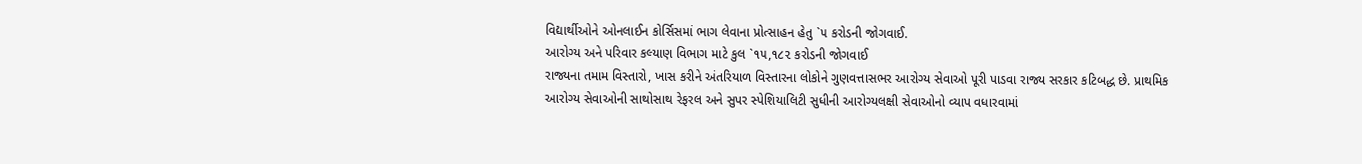વિદ્યાર્થીઓને ઓનલાઈન કોર્સિસમાં ભાગ લેવાના પ્રોત્સાહન હેતુ `૫ કરોડની જોગવાઈ.
આરોગ્ય અને પરિવાર કલ્યાણ વિભાગ માટે કુલ `૧૫,૧૮૨ કરોડની જોગવાઈ
રાજ્યના તમામ વિસ્તારો, ખાસ કરીને અંતરિયાળ વિસ્તારના લોકોને ગુણવત્તાસભર આરોગ્ય સેવાઓ પૂરી પાડવા રાજ્ય સરકાર કટિબદ્ધ છે. પ્રાથમિક આરોગ્ય સેવાઓની સાથોસાથ રેફરલ અને સુપર સ્પેશિયાલિટી સુધીની આરોગ્યલક્ષી સેવાઓનો વ્યાપ વધારવામાં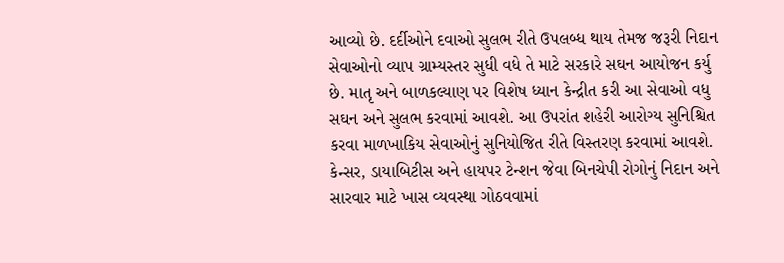આવ્યો છે. દર્દીઓને દવાઓ સુલભ રીતે ઉપલબ્ધ થાય તેમજ જરૂરી નિદાન સેવાઓનો વ્યાપ ગ્રામ્યસ્તર સુધી વધે તે માટે સરકારે સઘન આયોજન કર્યુ છે. માતૃ અને બાળકલ્યાણ પર વિશેષ ધ્યાન કેન્દ્રીત કરી આ સેવાઓ વધુ સઘન અને સુલભ કરવામાં આવશે. આ ઉપરાંત શહેરી આરોગ્ય સુનિશ્ચિત કરવા માળખાકિય સેવાઓનું સુનિયોજિત રીતે વિસ્તરણ કરવામાં આવશે. કેન્સર, ડાયાબિટીસ અને હાયપર ટેન્શન જેવા બિનચેપી રોગોનું નિદાન અને સારવાર માટે ખાસ વ્યવસ્થા ગોઠવવામાં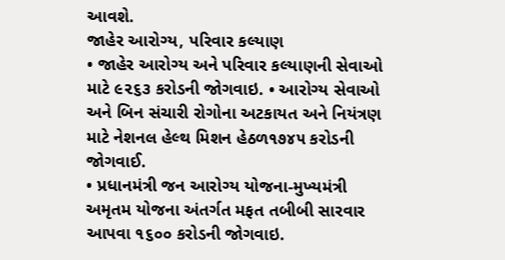આવશે.
જાહેર આરોગ્ય, પરિવાર કલ્યાણ
• જાહેર આરોગ્ય અને પરિવાર કલ્યાણની સેવાઓ માટે ૯૨૬૩ કરોડની જોગવાઇ. • આરોગ્ય સેવાઓ અને બિન સંચારી રોગોના અટકાયત અને નિયંત્રણ માટે નેશનલ હેલ્થ મિશન હેઠળ૧૭૪૫ કરોડની જોગવાઈ.
• પ્રધાનમંત્રી જન આરોગ્ય યોજના-મુખ્યમંત્રી અમૃતમ યોજના અંતર્ગત મફત તબીબી સારવાર આપવા ૧૬૦૦ કરોડની જોગવાઇ.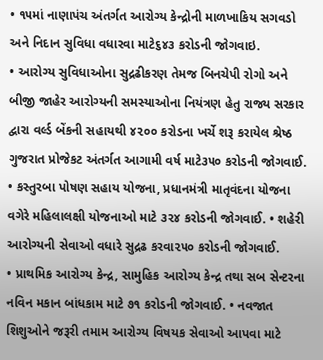• ૧૫માં નાણાપંચ અંતર્ગત આરોગ્ય કેન્દ્રોની માળખાકિય સગવડો અને નિદાન સુવિધા વધારવા માટે૬૪૩ કરોડની જોગવાઇ.
• આરોગ્ય સુવિધાઓના સુદ્રઢીકરણ તેમજ બિનચેપી રોગો અને બીજી જાહેર આરોગ્યની સમસ્યાઓના નિયંત્રણ હેતુ રાજ્ય સરકાર દ્વારા વર્લ્ડ બેંકની સહાયથી ૪૨૦૦ કરોડના ખર્ચે શરૂ કરાયેલ શ્રેષ્ઠ ગુજરાત પ્રોજેકટ અંતર્ગત આગામી વર્ષ માટે૩૫૦ કરોડની જોગવાઈ.
• કસ્તુરબા પોષણ સહાય યોજના, પ્રધાનમંત્રી માતૃવંદના યોજના વગેરે મહિલાલક્ષી યોજનાઓ માટે ૩૨૪ કરોડની જોગવાઈ. • શહેરી આરોગ્યની સેવાઓ વધારે સુદ્રઢ કરવા૨૫૦ કરોડની જોગવાઈ.
• પ્રાથમિક આરોગ્ય કેન્દ્ર, સામુહિક આરોગ્ય કેન્દ્ર તથા સબ સેન્ટરના નવિન મકાન બાંધકામ માટે ૭૧ કરોડની જોગવાઈ. • નવજાત શિશુઓને જરૂરી તમામ આરોગ્ય વિષયક સેવાઓ આપવા માટે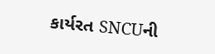કાર્યરત SNCUની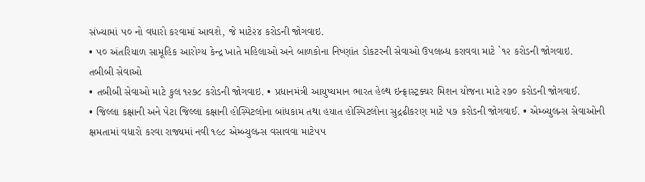સંખ્યામાં ૫૦ નો વધારો કરવામાં આવશે, જે માટે૨૪ કરોડની જોગવાઇ.
• ૫૦ અંતરિયાળ સામૂહિક આરોગ્ય કેન્દ્ર ખાતે મહિલાઓ અને બાળકોના નિષ્ણાંત ડોકટરની સેવાઓ ઉપલબ્ધ કરાવવા માટે `૧૨ કરોડની જોગવાઇ.
તબીબી સેવાઓ
• તબીબી સેવાઓ માટે કુલ ૧૨૭૮ કરોડની જોગવાઇ. • પ્રધાનમંત્રી આયુષ્યમાન ભારત હેલ્થ ઇન્ફ્રાસ્ટ્રક્ચર મિશન યોજના માટે ૨૭૦ કરોડની જોગવાઈ.
• જિલ્લા કક્ષાની અને પેટા જિલ્લા કક્ષાની હોસ્પિટલોના બાંધકામ તથા હયાત હોસ્પિટલોના સુદ્રઢીકરણ માટે ૫૭ કરોડની જોગવાઈ. • એમ્બ્યુલન્સ સેવાઓની ક્ષમતામાં વધારો કરવા રાજ્યમાં નવી ૧૯૮ એમ્બ્યુલન્સ વસાવવા માટે૫૫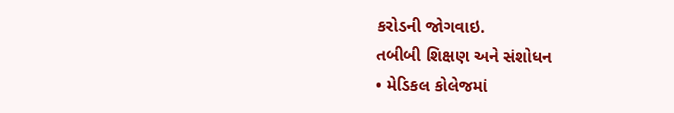કરોડની જોગવાઇ.
તબીબી શિક્ષણ અને સંશોધન
• મેડિકલ કોલેજમાં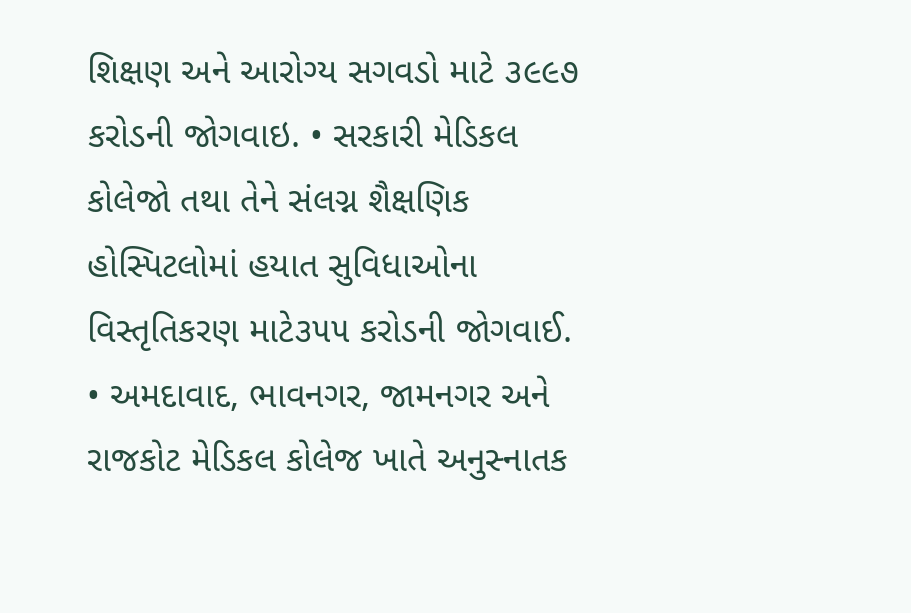શિક્ષણ અને આરોગ્ય સગવડો માટે ૩૯૯૭ કરોડની જોગવાઇ. • સરકારી મેડિકલ કોલેજો તથા તેને સંલગ્ન શૈક્ષણિક હોસ્પિટલોમાં હયાત સુવિધાઓના વિસ્તૃતિકરણ માટે૩૫૫ કરોડની જોગવાઈ.
• અમદાવાદ, ભાવનગર, જામનગર અને રાજકોટ મેડિકલ કોલેજ ખાતે અનુસ્નાતક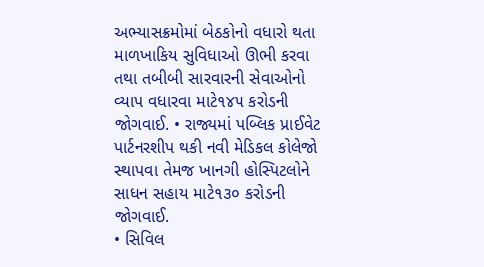અભ્યાસક્રમોમાં બેઠકોનો વધારો થતા માળખાકિય સુવિધાઓ ઊભી કરવા તથા તબીબી સારવારની સેવાઓનો વ્યાપ વધારવા માટે૧૪૫ કરોડની જોગવાઈ. • રાજ્યમાં પબ્લિક પ્રાઈવેટ પાર્ટનરશીપ થકી નવી મેડિકલ કોલેજો સ્થાપવા તેમજ ખાનગી હોસ્પિટલોને સાધન સહાય માટે૧૩૦ કરોડની જોગવાઈ.
• સિવિલ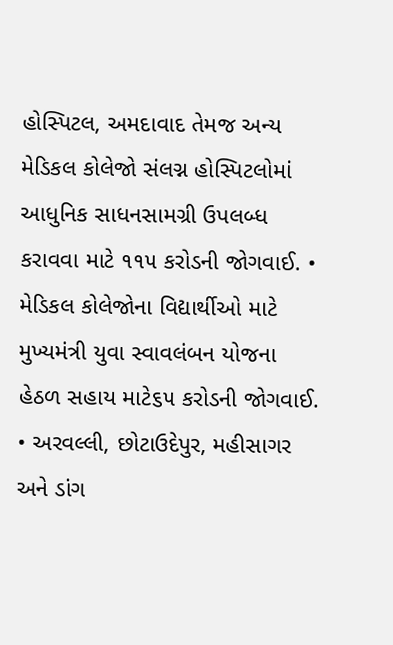હોસ્પિટલ, અમદાવાદ તેમજ અન્ય મેડિકલ કોલેજો સંલગ્ન હોસ્પિટલોમાં આધુનિક સાધનસામગ્રી ઉપલબ્ધ કરાવવા માટે ૧૧૫ કરોડની જોગવાઈ. • મેડિકલ કોલેજોના વિદ્યાર્થીઓ માટે મુખ્યમંત્રી યુવા સ્વાવલંબન યોજના હેઠળ સહાય માટે૬૫ કરોડની જોગવાઈ.
• અરવલ્લી, છોટાઉદેપુર, મહીસાગર અને ડાંગ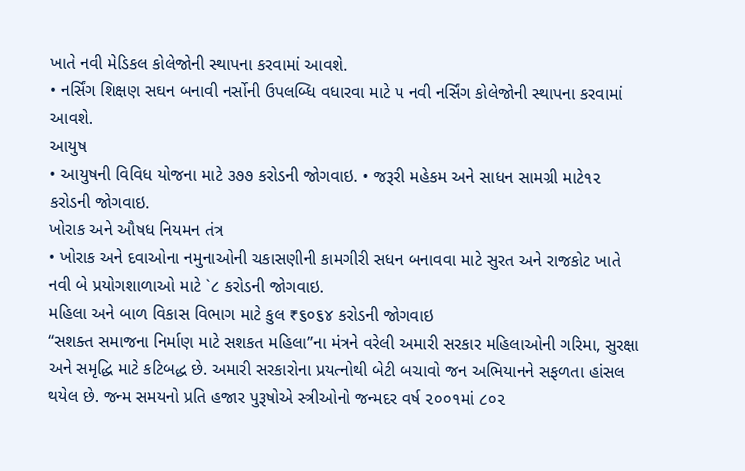ખાતે નવી મેડિકલ કોલેજોની સ્થાપના કરવામાં આવશે.
• નર્સિંગ શિક્ષણ સઘન બનાવી નર્સોની ઉપલબ્ધિ વધારવા માટે ૫ નવી નર્સિંગ કોલેજોની સ્થાપના કરવામાં આવશે.
આયુષ
• આયુષની વિવિધ યોજના માટે ૩૭૭ કરોડની જોગવાઇ. • જરૂરી મહેકમ અને સાધન સામગ્રી માટે૧૨ કરોડની જોગવાઇ.
ખોરાક અને ઔષધ નિયમન તંત્ર
• ખોરાક અને દવાઓના નમુનાઓની ચકાસણીની કામગીરી સધન બનાવવા માટે સુરત અને રાજકોટ ખાતે નવી બે પ્રયોગશાળાઓ માટે `૮ કરોડની જોગવાઇ.
મહિલા અને બાળ વિકાસ વિભાગ માટે કુલ ₹૬૦૬૪ કરોડની જોગવાઇ
“સશક્ત સમાજના નિર્માણ માટે સશકત મહિલા”ના મંત્રને વરેલી અમારી સરકાર મહિલાઓની ગરિમા, સુરક્ષા અને સમૃદ્ધિ માટે કટિબદ્ધ છે. અમારી સરકારોના પ્રયત્નોથી બેટી બચાવો જન અભિયાનને સફળતા હાંસલ થયેલ છે. જન્મ સમયનો પ્રતિ હજાર પુરૂષોએ સ્ત્રીઓનો જન્મદર વર્ષ ૨૦૦૧માં ૮૦૨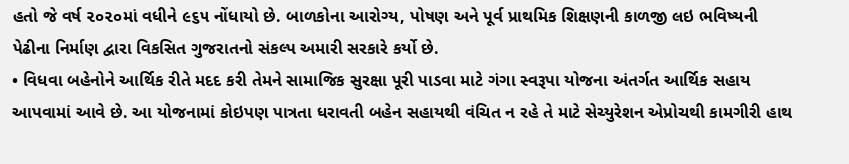હતો જે વર્ષ ૨૦૨૦માં વધીને ૯૬૫ નોંધાયો છે. બાળકોના આરોગ્ય, પોષણ અને પૂર્વ પ્રાથમિક શિક્ષણની કાળજી લઇ ભવિષ્યની પેઢીના નિર્માણ દ્વારા વિકસિત ગુજરાતનો સંકલ્પ અમારી સરકારે કર્યો છે.
• વિધવા બહેનોને આર્થિક રીતે મદદ કરી તેમને સામાજિક સુરક્ષા પૂરી પાડવા માટે ગંગા સ્વરૂપા યોજના અંતર્ગત આર્થિક સહાય આપવામાં આવે છે. આ યોજનામાં કોઇપણ પાત્રતા ધરાવતી બહેન સહાયથી વંચિત ન રહે તે માટે સેચ્યુરેશન એપ્રોચથી કામગીરી હાથ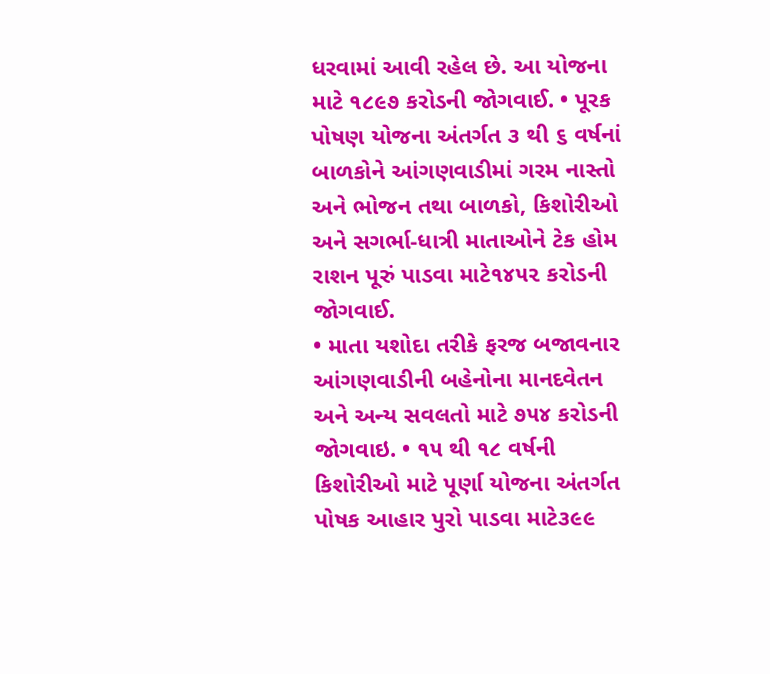ધરવામાં આવી રહેલ છે. આ યોજના માટે ૧૮૯૭ કરોડની જોગવાઈ. • પૂરક પોષણ યોજના અંતર્ગત ૩ થી ૬ વર્ષનાં બાળકોને આંગણવાડીમાં ગરમ નાસ્તો અને ભોજન તથા બાળકો, કિશોરીઓ અને સગર્ભા-ધાત્રી માતાઓને ટેક હોમ રાશન પૂરું પાડવા માટે૧૪૫૨ કરોડની જોગવાઈ.
• માતા યશોદા તરીકે ફરજ બજાવનાર આંગણવાડીની બહેનોના માનદવેતન અને અન્ય સવલતો માટે ૭૫૪ કરોડની જોગવાઇ. • ૧૫ થી ૧૮ વર્ષની કિશોરીઓ માટે પૂર્ણા યોજના અંતર્ગત પોષક આહાર પુરો પાડવા માટે૩૯૯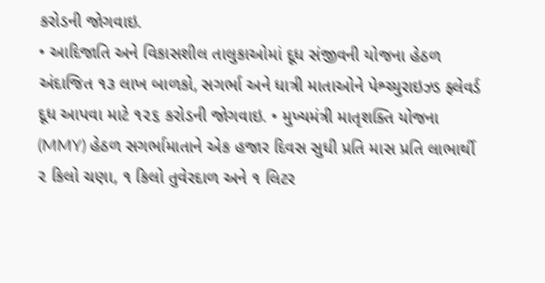કરોડની જોગવાઇ.
• આદિજાતિ અને વિકાસશીલ તાલુકાઓમાં દૂધ સંજીવની યોજના હેઠળ અંદાજિત ૧૩ લાખ બાળકો, સગર્ભા અને ધાત્રી માતાઓને પેશ્ચ્યુરાઇઝ્ડ ફ્લેવર્ડ દૂધ આપવા માટે ૧૨૬ કરોડની જોગવાઇ. • મુખ્યમંત્રી માતૃશક્તિ યોજના (MMY) હેઠળ સગર્ભામાતાને એક હજાર દિવસ સુધી પ્રતિ માસ પ્રતિ લાભાર્થી ૨ કિલો ચણા, ૧ કિલો તુવેરદાળ અને ૧ લિટર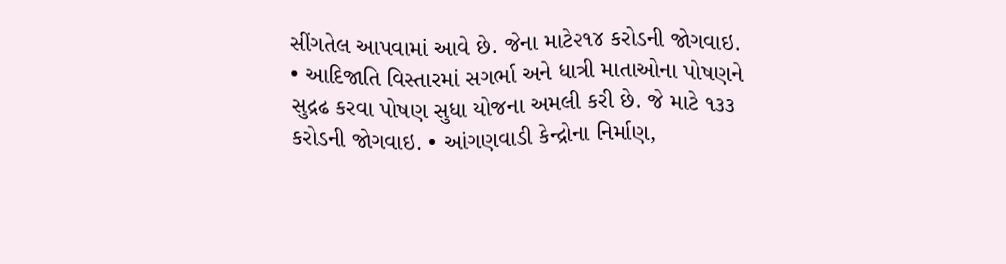સીંગતેલ આપવામાં આવે છે. જેના માટે૨૧૪ કરોડની જોગવાઇ.
• આદિજાતિ વિસ્તારમાં સગર્ભા અને ધાત્રી માતાઓના પોષણને સુદ્રઢ કરવા પોષણ સુધા યોજના અમલી કરી છે. જે માટે ૧૩૩ કરોડની જોગવાઇ. • આંગણવાડી કેન્દ્રોના નિર્માણ,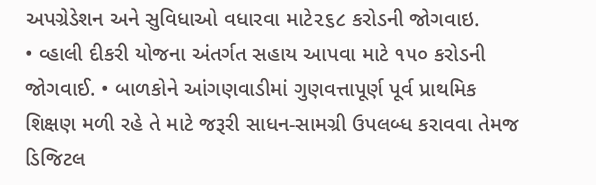અપગ્રેડેશન અને સુવિધાઓ વધારવા માટે૨૬૮ કરોડની જોગવાઇ.
• વ્હાલી દીકરી યોજના અંતર્ગત સહાય આપવા માટે ૧૫૦ કરોડની જોગવાઈ. • બાળકોને આંગણવાડીમાં ગુણવત્તાપૂર્ણ પૂર્વ પ્રાથમિક શિક્ષણ મળી રહે તે માટે જરૂરી સાધન-સામગ્રી ઉપલબ્ધ કરાવવા તેમજ ડિજિટલ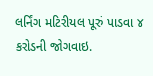લર્નિંગ મટિરીયલ પૂરું પાડવા ૪ કરોડની જોગવાઇ.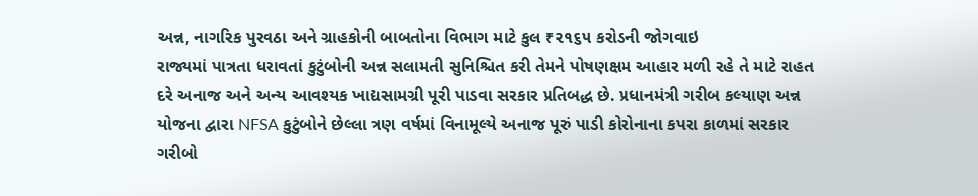અન્ન, નાગરિક પુરવઠા અને ગ્રાહકોની બાબતોના વિભાગ માટે કુલ ₹૨૧૬૫ કરોડની જોગવાઇ
રાજ્યમાં પાત્રતા ધરાવતાં કુટુંબોની અન્ન સલામતી સુનિશ્ચિત કરી તેમને પોષણક્ષમ આહાર મળી રહે તે માટે રાહત દરે અનાજ અને અન્ય આવશ્યક ખાદ્યસામગ્રી પૂરી પાડવા સરકાર પ્રતિબદ્ધ છે. પ્રધાનમંત્રી ગરીબ કલ્યાણ અન્ન યોજના દ્વારા NFSA કુટુંબોને છેલ્લા ત્રણ વર્ષમાં વિનામૂલ્યે અનાજ પૂરું પાડી કોરોનાના કપરા કાળમાં સરકાર ગરીબો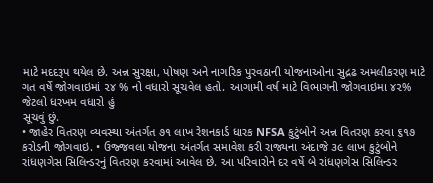માટે મદદરૂપ થયેલ છે. અન્ન સુરક્ષા, પોષણ અને નાગરિક પુરવઠાની યોજનાઓના સુદ્રઢ અમલીકરણ માટે ગત વર્ષે જોગવાઇમાં ૨૪ % નો વધારો સૂચવેલ હતો. આગામી વર્ષ માટે વિભાગની જોગવાઇમા ૪૨% જેટલો ધરખમ વધારો હું
સૂચવું છું.
• જાહેર વિતરણ વ્યવસ્થા અંતર્ગત ૭૧ લાખ રેશનકાર્ડ ધારક NFSA કુટુંબોને અન્ન વિતરણ કરવા ૬૧૭ કરોડની જોગવાઇ. • ઉજ્જવલા યોજના અંતર્ગત સમાવેશ કરી રાજ્યના અંદાજે ૩૯ લાખ કુટુંબોને રાંધણગેસ સિલિન્ડરનું વિતરણ કરવામાં આવેલ છે. આ પરિવારોને દર વર્ષે બે રાંધણગેસ સિલિન્ડર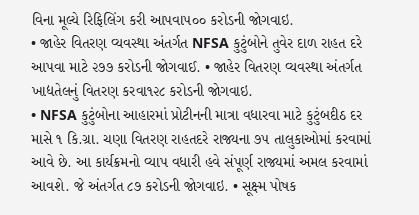વિના મૂલ્યે રિફિલિંગ કરી આપવા૫૦૦ કરોડની જોગવાઇ.
• જાહેર વિતરણ વ્યવસ્થા અંતર્ગત NFSA કુટુંબોને તુવેર દાળ રાહત દરે આપવા માટે ૨૭૭ કરોડની જોગવાઈ. • જાહેર વિતરણ વ્યવસ્થા અંતર્ગત ખાદ્યતેલનું વિતરણ કરવા૧૨૮ કરોડની જોગવાઇ.
• NFSA કુટુંબોના આહારમાં પ્રોટીનની માત્રા વધારવા માટે કુટુંબદીઠ દર માસે ૧ કિ.ગ્રા. ચણા વિતરણ રાહતદરે રાજ્યના ૭૫ તાલુકાઓમાં કરવામાં આવે છે. આ કાર્યક્રમનો વ્યાપ વધારી હવે સંપૂર્ણ રાજ્યમાં અમલ કરવામાં આવશે. જે અંતર્ગત ૮૭ કરોડની જોગવાઇ. • સૂક્ષ્મ પોષક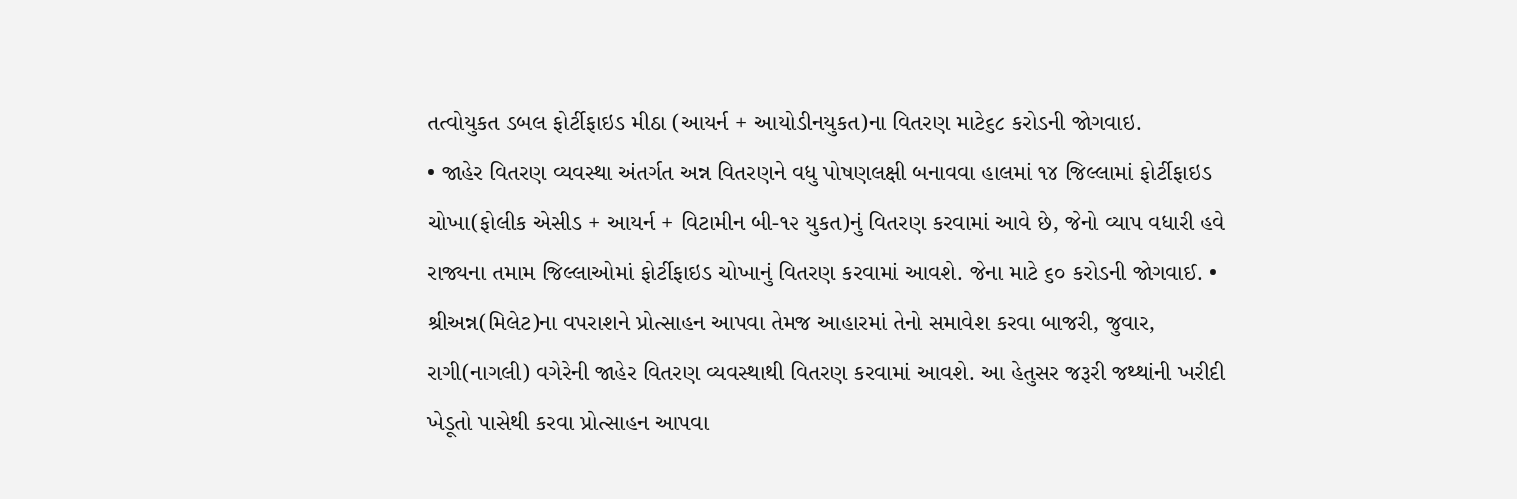તત્વોયુકત ડબલ ફોર્ટીફાઇડ મીઠા (આયર્ન + આયોડીનયુકત)ના વિતરણ માટે૬૮ કરોડની જોગવાઇ.
• જાહેર વિતરણ વ્યવસ્થા અંતર્ગત અન્ન વિતરણને વધુ પોષણલક્ષી બનાવવા હાલમાં ૧૪ જિલ્લામાં ફોર્ટીફાઇડ ચોખા(ફોલીક એસીડ + આયર્ન + વિટામીન બી-૧૨ યુકત)નું વિતરણ કરવામાં આવે છે, જેનો વ્યાપ વધારી હવે રાજ્યના તમામ જિલ્લાઓમાં ફોર્ટીફાઇડ ચોખાનું વિતરણ કરવામાં આવશે. જેના માટે ૬૦ કરોડની જોગવાઈ. • શ્રીઅન્ન(મિલેટ)ના વપરાશને પ્રોત્સાહન આપવા તેમજ આહારમાં તેનો સમાવેશ કરવા બાજરી, જુવાર, રાગી(નાગલી) વગેરેની જાહેર વિતરણ વ્યવસ્થાથી વિતરણ કરવામાં આવશે. આ હેતુસર જરૂરી જથ્થાંની ખરીદી ખેડૂતો પાસેથી કરવા પ્રોત્સાહન આપવા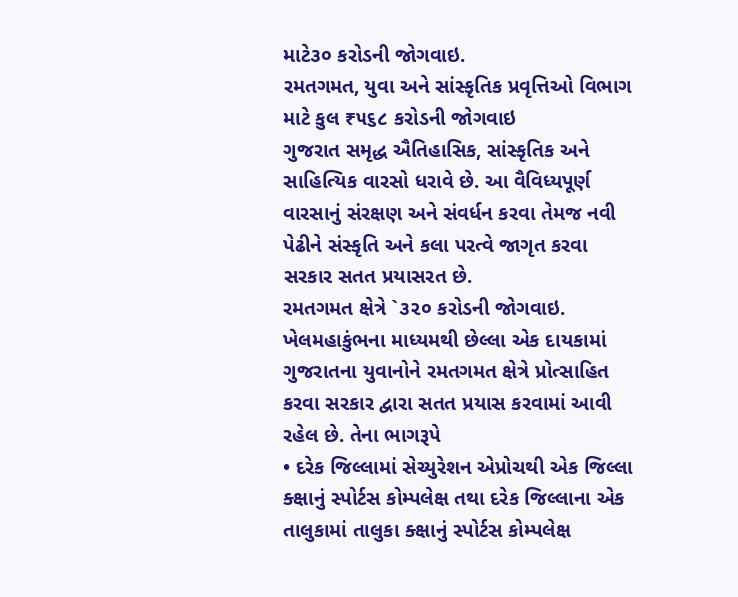માટે૩૦ કરોડની જોગવાઇ.
રમતગમત, યુવા અને સાંસ્કૃતિક પ્રવૃત્તિઓ વિભાગ માટે કુલ ₹૫૬૮ કરોડની જોગવાઇ
ગુજરાત સમૃદ્ધ ઐતિહાસિક, સાંસ્કૃતિક અને સાહિત્યિક વારસો ધરાવે છે. આ વૈવિધ્યપૂર્ણ વારસાનું સંરક્ષણ અને સંવર્ધન કરવા તેમજ નવી પેઢીને સંસ્કૃતિ અને કલા પરત્વે જાગૃત કરવા સરકાર સતત પ્રયાસરત છે.
રમતગમત ક્ષેત્રે `૩૨૦ કરોડની જોગવાઇ.
ખેલમહાકુંભના માધ્યમથી છેલ્લા એક દાયકામાં ગુજરાતના યુવાનોને રમતગમત ક્ષેત્રે પ્રોત્સાહિત કરવા સરકાર દ્વારા સતત પ્રયાસ કરવામાં આવી રહેલ છે. તેના ભાગરૂપે
• દરેક જિલ્લામાં સેચ્યુરેશન એપ્રોચથી એક જિલ્લા ક્ક્ષાનું સ્પોર્ટસ કોમ્પલેક્ષ તથા દરેક જિલ્લાના એક તાલુકામાં તાલુકા ક્ક્ષાનું સ્પોર્ટસ કોમ્પલેક્ષ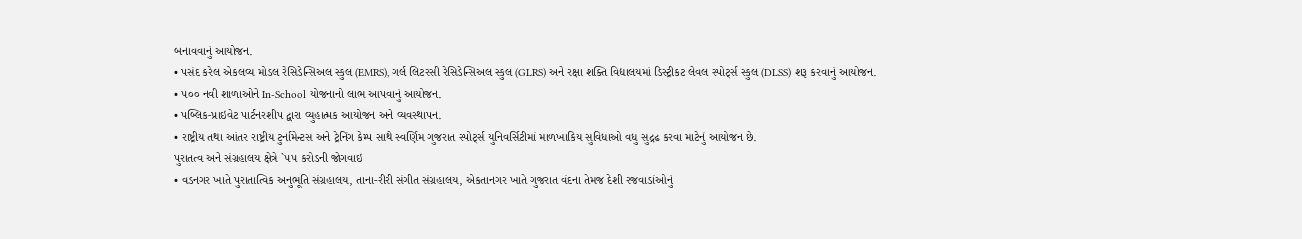બનાવવાનું આયોજન.
• પસંદ કરેલ એકલવ્ય મોડલ રેસિડેન્સિઅલ સ્કુલ (EMRS), ગર્લ લિટરસી રેસિડેન્સિઅલ સ્કુલ (GLRS) અને રક્ષા શક્તિ વિદ્યાલયમાં ડિસ્ટ્રીકટ લેવલ સ્પોર્ટ્સ સ્કુલ (DLSS) શરૂ કરવાનું આયોજન.
• ૫૦૦ નવી શાળાઓને In-School યોજનાનો લાભ આપવાનું આયોજન.
• પબ્લિક-પ્રાઇવેટ પાર્ટનરશીપ દ્વારા વ્યુહાત્મક આયોજન અને વ્યવસ્થાપન.
• રાષ્ટ્રીય તથા આંતર રાષ્ટ્રીય ટુર્નામેન્ટસ અને ટ્રેનિંગ કેમ્પ સાથે સ્વર્ણિમ ગુજરાત સ્પોર્ટ્સ યુનિવર્સિટીમાં માળખાકિય સુવિધાઓ વધુ સુદ્રઢ કરવા માટેનું આયોજન છે.
પુરાતત્વ અને સંગ્રહાલય ક્ષેત્રે `૫૫ કરોડની જોગવાઇ
• વડનગર ખાતે પુરાતાત્વિક અનુભૂતિ સંગ્રહાલય, તાના-રીરી સંગીત સંગ્રહાલય, એકતાનગર ખાતે ગુજરાત વંદના તેમજ દેશી રજવાડાંઓનું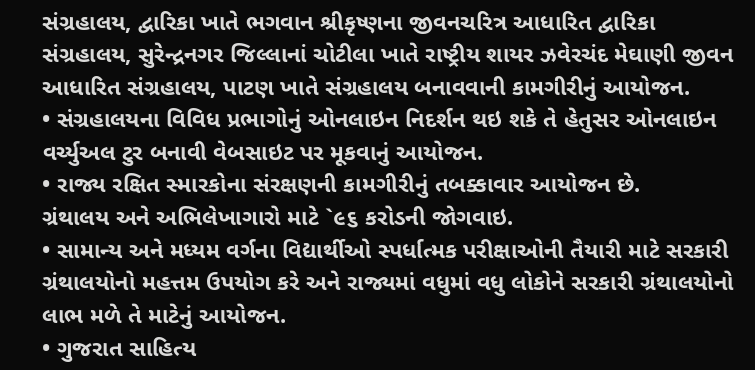સંગ્રહાલય, દ્વારિકા ખાતે ભગવાન શ્રીકૃષ્ણના જીવનચરિત્ર આધારિત દ્વારિકા સંગ્રહાલય, સુરેન્દ્રનગર જિલ્લાનાં ચોટીલા ખાતે રાષ્ટ્રીય શાયર ઝવેરચંદ મેઘાણી જીવન આધારિત સંગ્રહાલય, પાટણ ખાતે સંગ્રહાલય બનાવવાની કામગીરીનું આયોજન.
• સંગ્રહાલયના વિવિધ પ્રભાગોનું ઓનલાઇન નિદર્શન થઇ શકે તે હેતુસર ઓનલાઇન વર્ચ્યુઅલ ટુર બનાવી વેબસાઇટ પર મૂકવાનું આયોજન.
• રાજ્ય રક્ષિત સ્મારકોના સંરક્ષણની કામગીરીનું તબક્કાવાર આયોજન છે.
ગ્રંથાલય અને અભિલેખાગારો માટે `૯૬ કરોડની જોગવાઇ.
• સામાન્ય અને મધ્યમ વર્ગના વિદ્યાર્થીઓ સ્પર્ધાત્મક પરીક્ષાઓની તૈયારી માટે સરકારી ગ્રંથાલયોનો મહત્તમ ઉપયોગ કરે અને રાજ્યમાં વધુમાં વધુ લોકોને સરકારી ગ્રંથાલયોનો લાભ મળે તે માટેનું આયોજન.
• ગુજરાત સાહિત્ય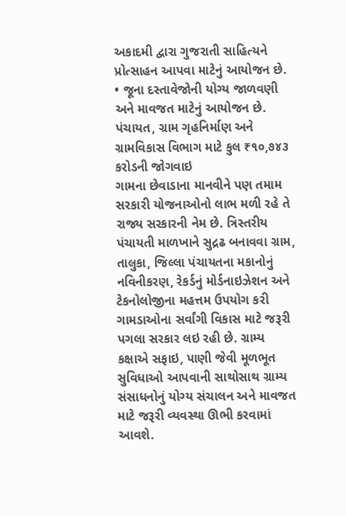અકાદમી દ્વારા ગુજરાતી સાહિત્યને પ્રોત્સાહન આપવા માટેનું આયોજન છે.
• જૂના દસ્તાવેજોની યોગ્ય જાળવણી અને માવજત માટેનું આયોજન છે.
પંચાયત, ગ્રામ ગૃહનિર્માણ અને ગ્રામવિકાસ વિભાગ માટે કુલ ₹૧૦,૭૪૩ કરોડની જોગવાઇ
ગામના છેવાડાના માનવીને પણ તમામ સરકારી યોજનાઓનો લાભ મળી રહે તે રાજ્ય સરકારની નેમ છે. ત્રિસ્તરીય પંચાયતી માળખાને સુદ્રઢ બનાવવા ગ્રામ, તાલુકા, જિલ્લા પંચાયતના મકાનોનું નવિનીકરણ, રેકર્ડનું મોર્ડનાઇઝેશન અને ટેકનોલોજીના મહત્તમ ઉપયોગ કરી ગામડાઓના સર્વાંગી વિકાસ માટે જરૂરી પગલા સરકાર લઇ રહી છે. ગ્રામ્ય કક્ષાએ સફાઇ, પાણી જેવી મૂળભૂત સુવિધાઓ આપવાની સાથોસાથ ગ્રામ્ય સંસાધનોનું યોગ્ય સંચાલન અને માવજત માટે જરૂરી વ્યવસ્થા ઊભી કરવામાં આવશે.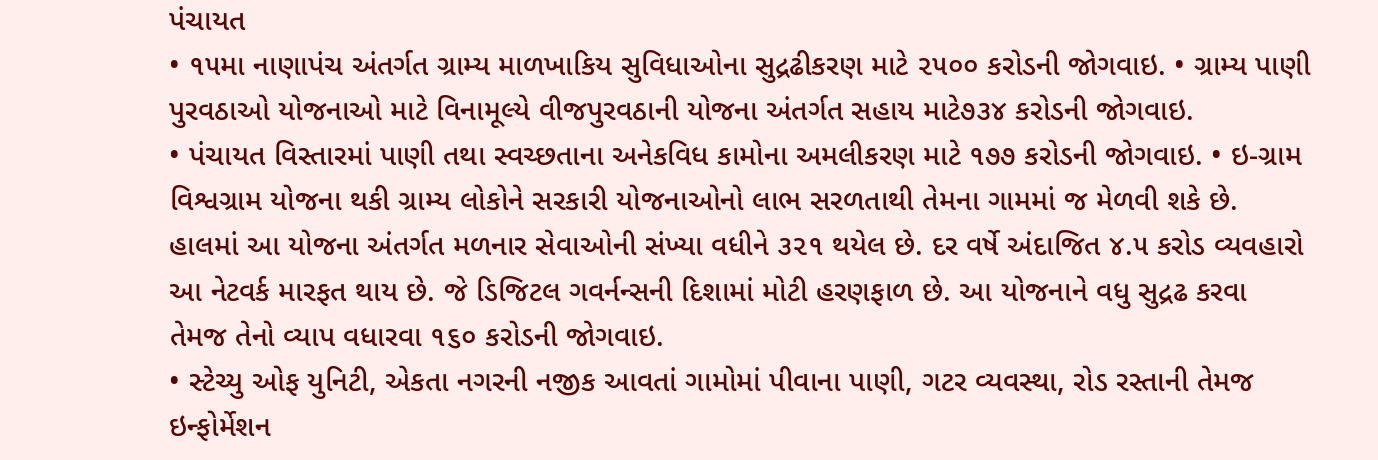પંચાયત
• ૧૫મા નાણાપંચ અંતર્ગત ગ્રામ્ય માળખાકિય સુવિધાઓના સુદ્રઢીકરણ માટે ૨૫૦૦ કરોડની જોગવાઇ. • ગ્રામ્ય પાણી પુરવઠાઓ યોજનાઓ માટે વિનામૂલ્યે વીજપુરવઠાની યોજના અંતર્ગત સહાય માટે૭૩૪ કરોડની જોગવાઇ.
• પંચાયત વિસ્તારમાં પાણી તથા સ્વચ્છતાના અનેકવિધ કામોના અમલીકરણ માટે ૧૭૭ કરોડની જોગવાઇ. • ઇ-ગ્રામ વિશ્વગ્રામ યોજના થકી ગ્રામ્ય લોકોને સરકારી યોજનાઓનો લાભ સરળતાથી તેમના ગામમાં જ મેળવી શકે છે. હાલમાં આ યોજના અંતર્ગત મળનાર સેવાઓની સંખ્યા વધીને ૩૨૧ થયેલ છે. દર વર્ષે અંદાજિત ૪.૫ કરોડ વ્યવહારો આ નેટવર્ક મારફત થાય છે. જે ડિજિટલ ગવર્નન્સની દિશામાં મોટી હરણફાળ છે. આ યોજનાને વધુ સુદ્રઢ કરવા તેમજ તેનો વ્યાપ વધારવા ૧૬૦ કરોડની જોગવાઇ.
• સ્ટેચ્યુ ઓફ યુનિટી, એકતા નગરની નજીક આવતાં ગામોમાં પીવાના પાણી, ગટર વ્યવસ્થા, રોડ રસ્તાની તેમજ ઇન્ફોર્મેશન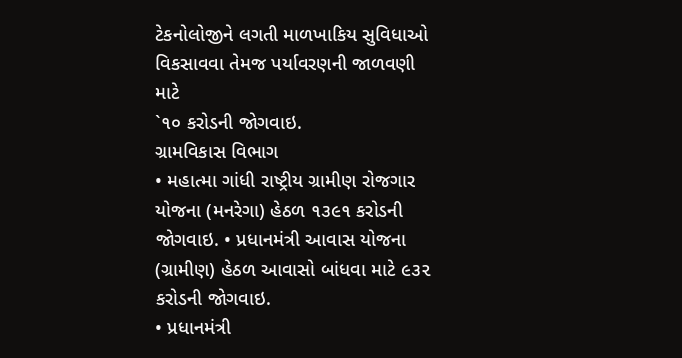ટેકનોલોજીને લગતી માળખાકિય સુવિધાઓ વિકસાવવા તેમજ પર્યાવરણની જાળવણી માટે
`૧૦ કરોડની જોગવાઇ.
ગ્રામવિકાસ વિભાગ
• મહાત્મા ગાંધી રાષ્ટ્રીય ગ્રામીણ રોજગાર યોજના (મનરેગા) હેઠળ ૧૩૯૧ કરોડની જોગવાઇ. • પ્રધાનમંત્રી આવાસ યોજના (ગ્રામીણ) હેઠળ આવાસો બાંધવા માટે ૯૩૨ કરોડની જોગવાઇ.
• પ્રધાનમંત્રી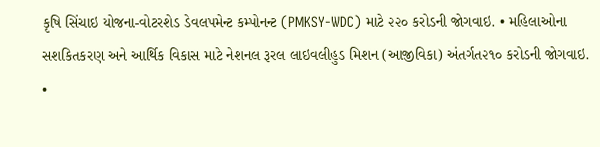કૃષિ સિંચાઇ યોજના-વોટરશેડ ડેવલપમેન્ટ કમ્પોનન્ટ (PMKSY-WDC) માટે ૨૨૦ કરોડની જોગવાઇ. • મહિલાઓના સશકિતકરણ અને આર્થિક વિકાસ માટે નેશનલ રૂરલ લાઇવલીહુડ મિશન (આજીવિકા) અંતર્ગત૨૧૦ કરોડની જોગવાઇ.
•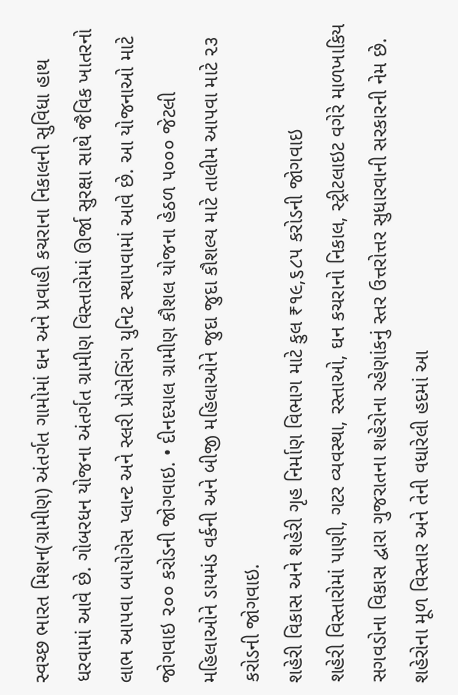સ્વચ્છ ભારત મિશન(ગ્રામીણ) અંતર્ગત ગામોમાં ઘન અને પ્રવાહી કચરાના નિકાલની સુવિધા હાથ ધરવામાં આવે છે. ગોબરધન યોજના અંતર્ગત ગ્રામીણ વિસ્તારોમાં ઊર્જા સુરક્ષા સાથે જૈવિક ખાતરનો લાભ આપવા બાયોગેસ પ્લાન્ટ અને સ્લરી પ્રોસેસિંગ યુનિટ સ્થાપવામાં આવે છે. આ યોજનાઓ માટે જોગવાઇ ૨૦૦ કરોડની જોગવાઇ. • દીનદયાલ ગ્રામીણ કૌશલ યોજના હેઠળ ૫૦૦૦ જેટલી મહિલાઓને ડાયમંડ વર્કની અને બીજી મહિલાઓને જુદા જુદા કૌશલ્ય માટે તાલીમ આપવા માટે ૨૩ કરોડની જોગવાઇ.
શહેરી વિકાસ અને શહેરી ગૃહ નિર્માણ વિભાગ માટે કુલ ₹૧૯,૬૮૫ કરોડની જોગવાઇ
શહેરી વિસ્તારોમાં પાણી, ગટર વ્યવસ્થા, રસ્તાઓ, ઘન કચરાનો નિકાલ, સ્ટ્રીટલાઇટ વગેરે માળખાકિય સગવડોના વિકાસ દ્વારા ગુજરાતના શહેરોના રહેણાંકનું સ્તર ઉત્તરોત્તર સુધારવાની સરકારની નેમ છે. શહેરોના મૂળ વિસ્તાર અને તેની વધારેલી હદમાં આ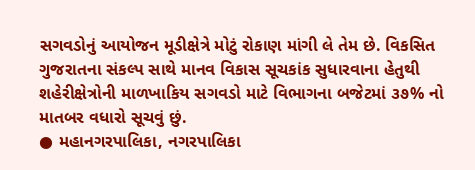સગવડોનું આયોજન મૂડીક્ષેત્રે મોટું રોકાણ માંગી લે તેમ છે. વિકસિત ગુજરાતના સંકલ્પ સાથે માનવ વિકાસ સૂચકાંક સુધારવાના હેતુથી શહેરીક્ષેત્રોની માળખાકિય સગવડો માટે વિભાગના બજેટમાં ૩૭% નો માતબર વધારો સૂચવું છું.
● મહાનગરપાલિકા, નગરપાલિકા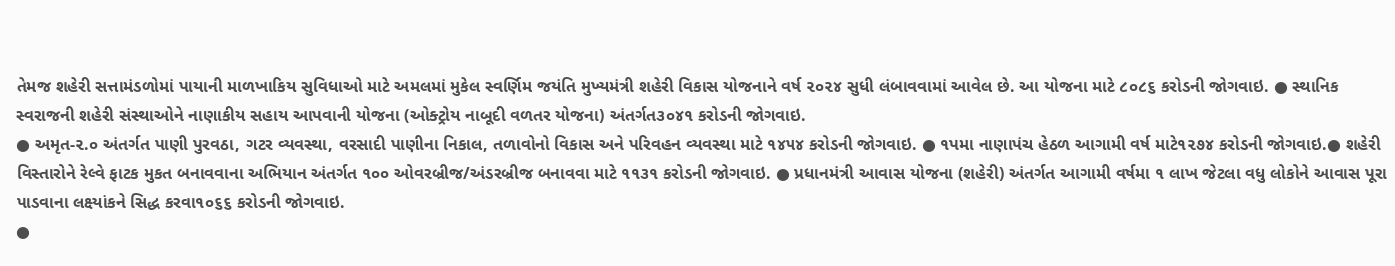તેમજ શહેરી સત્તામંડળોમાં પાયાની માળખાકિય સુવિધાઓ માટે અમલમાં મુકેલ સ્વર્ણિમ જયંતિ મુખ્યમંત્રી શહેરી વિકાસ યોજનાને વર્ષ ૨૦૨૪ સુધી લંબાવવામાં આવેલ છે. આ યોજના માટે ૮૦૮૬ કરોડની જોગવાઇ. ● સ્થાનિક સ્વરાજની શહેરી સંસ્થાઓને નાણાકીય સહાય આપવાની યોજના (ઓક્ટ્રોય નાબૂદી વળતર યોજના) અંતર્ગત૩૦૪૧ કરોડની જોગવાઇ.
● અમૃત-૨.૦ અંતર્ગત પાણી પુરવઠા, ગટર વ્યવસ્થા, વરસાદી પાણીના નિકાલ, તળાવોનો વિકાસ અને પરિવહન વ્યવસ્થા માટે ૧૪૫૪ કરોડની જોગવાઇ. ● ૧પમા નાણાપંચ હેઠળ આગામી વર્ષ માટે૧૨૭૪ કરોડની જોગવાઇ.● શહેરી વિસ્તારોને રેલ્વે ફાટક મુકત બનાવવાના અભિયાન અંતર્ગત ૧૦૦ ઓવરબ્રીજ/અંડરબ્રીજ બનાવવા માટે ૧૧૩૧ કરોડની જોગવાઇ. ● પ્રધાનમંત્રી આવાસ યોજના (શહેરી) અંતર્ગત આગામી વર્ષમા ૧ લાખ જેટલા વધુ લોકોને આવાસ પૂરા પાડવાના લક્ષ્યાંકને સિદ્ધ કરવા૧૦૬૬ કરોડની જોગવાઇ.
●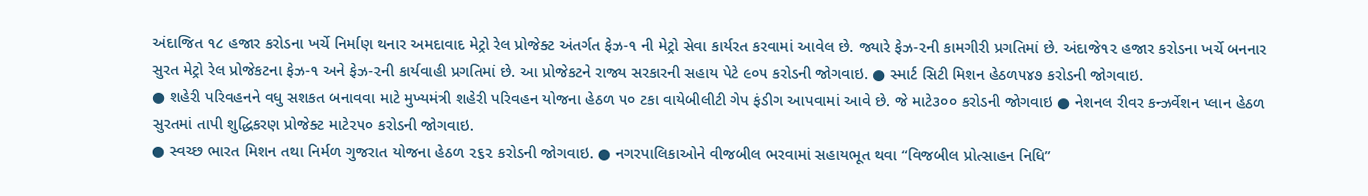અંદાજિત ૧૮ હજાર કરોડના ખર્ચે નિર્માણ થનાર અમદાવાદ મેટ્રો રેલ પ્રોજેક્ટ અંતર્ગત ફેઝ-૧ ની મેટ્રો સેવા કાર્યરત કરવામાં આવેલ છે. જ્યારે ફેઝ-૨ની કામગીરી પ્રગતિમાં છે. અંદાજે૧૨ હજાર કરોડના ખર્ચે બનનાર સુરત મેટ્રો રેલ પ્રોજેકટના ફેઝ-૧ અને ફેઝ-૨ની કાર્યવાહી પ્રગતિમાં છે. આ પ્રોજેકટને રાજ્ય સરકારની સહાય પેટે ૯૦૫ કરોડની જોગવાઇ. ● સ્માર્ટ સિટી મિશન હેઠળ૫૪૭ કરોડની જોગવાઇ.
● શહેરી પરિવહનને વધુ સશકત બનાવવા માટે મુખ્યમંત્રી શહેરી પરિવહન યોજના હેઠળ ૫૦ ટકા વાયેબીલીટી ગેપ ફંડીગ આપવામાં આવે છે. જે માટે૩૦૦ કરોડની જોગવાઇ ● નેશનલ રીવર કન્ઝર્વેશન પ્લાન હેઠળ સુરતમાં તાપી શુદ્ધિકરણ પ્રોજેક્ટ માટે૨૫૦ કરોડની જોગવાઇ.
● સ્વચ્છ ભારત મિશન તથા નિર્મળ ગુજરાત યોજના હેઠળ ૨૬૨ કરોડની જોગવાઇ. ● નગરપાલિકાઓને વીજબીલ ભરવામાં સહાયભૂત થવા “વિજબીલ પ્રોત્સાહન નિધિ”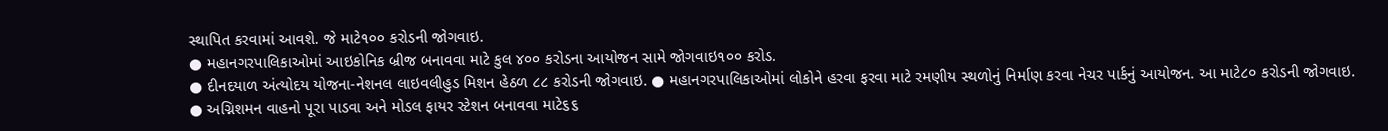સ્થાપિત કરવામાં આવશે. જે માટે૧૦૦ કરોડની જોગવાઇ.
● મહાનગરપાલિકાઓમાં આઇકોનિક બ્રીજ બનાવવા માટે કુલ ૪૦૦ કરોડના આયોજન સામે જોગવાઇ૧૦૦ કરોડ.
● દીનદયાળ અંત્યોદય યોજના-નેશનલ લાઇવલીહુડ મિશન હેઠળ ૮૮ કરોડની જોગવાઇ. ● મહાનગરપાલિકાઓમાં લોકોને હરવા ફરવા માટે રમણીય સ્થળોનું નિર્માણ કરવા નેચર પાર્કનું આયોજન. આ માટે૮૦ કરોડની જોગવાઇ.
● અગ્નિશમન વાહનો પૂરા પાડવા અને મોડલ ફાયર સ્ટેશન બનાવવા માટે૬૬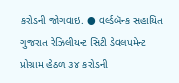કરોડની જોગવાઇ. ● વર્લ્ડબૅન્ક સહાયિત ગુજરાત રેઝિલીયન્ટ સિટી ડેવલપમેન્ટ પ્રોગ્રામ હેઠળ ૩૪ કરોડની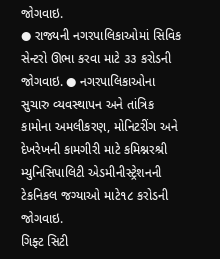જોગવાઇ.
● રાજ્યની નગરપાલિકાઓમાં સિવિક સેન્ટરો ઊભા કરવા માટે ૩૩ કરોડની જોગવાઇ. ● નગરપાલિકાઓના સુચારુ વ્યવસ્થાપન અને તાંત્રિક કામોના અમલીકરણ, મોનિટરીંગ અને દેખરેખની કામગીરી માટે કમિશ્નરશ્રી મ્યુનિસિપાલિટી એડમીનીસ્ટ્રેશનની ટેકનિકલ જગ્યાઓ માટે૧૮ કરોડની જોગવાઇ.
ગિફ્ટ સિટી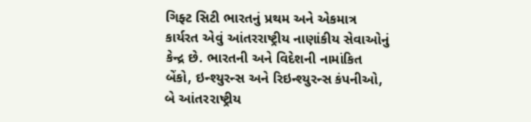ગિફ્ટ સિટી ભારતનું પ્રથમ અને એકમાત્ર કાર્યરત એવું આંતરરાષ્ટ્રીય નાણાંકીય સેવાઓનું કેન્દ્ર છે. ભારતની અને વિદેશની નામાંકિત બેંકો, ઇન્શ્યુરન્સ અને રિઇન્શ્યુરન્સ કંપનીઓ, બે આંતરરાષ્ટ્રીય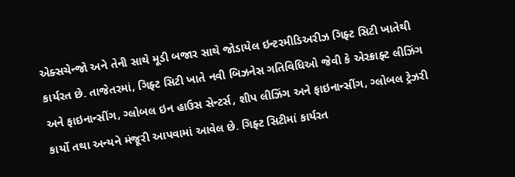એક્સચેન્જો અને તેની સાથે મૂડી બજાર સાથે જોડાયેલ ઇન્ટરમીડિઅરીઝ ગિફ્ટ સિટી ખાતેથી કાર્યરત છે. તાજેતરમાં, ગિફ્ટ સિટી ખાતે નવી બિઝનેસ ગતિવિધિઓ જેવી કે એરક્રાફ્ટ લીઝિંગ અને ફાઇનાન્સીંગ, ગ્લોબલ ઇન હાઉસ સેન્ટર્સ, શીપ લીઝિંગ અને ફાઇનાન્સીંગ, ગ્લોબલ ટ્રેઝરી કાર્યો તથા અન્યને મંજૂરી આપવામાં આવેલ છે. ગિફ્ટ સિટીમાં કાર્યરત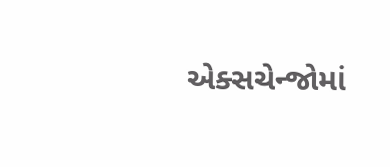એક્સચેન્જોમાં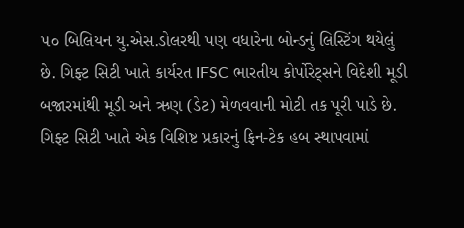૫૦ બિલિયન યુ.એસ.ડોલરથી પણ વધારેના બોન્ડનું લિસ્ટિંગ થયેલું છે. ગિફ્ટ સિટી ખાતે કાર્યરત IFSC ભારતીય કોર્પોરેટ્સને વિદેશી મૂડી બજારમાંથી મૂડી અને ઋણ (ડેટ) મેળવવાની મોટી તક પૂરી પાડે છે.
ગિફ્ટ સિટી ખાતે એક વિશિષ્ટ પ્રકારનું ફિન-ટેક હબ સ્થાપવામાં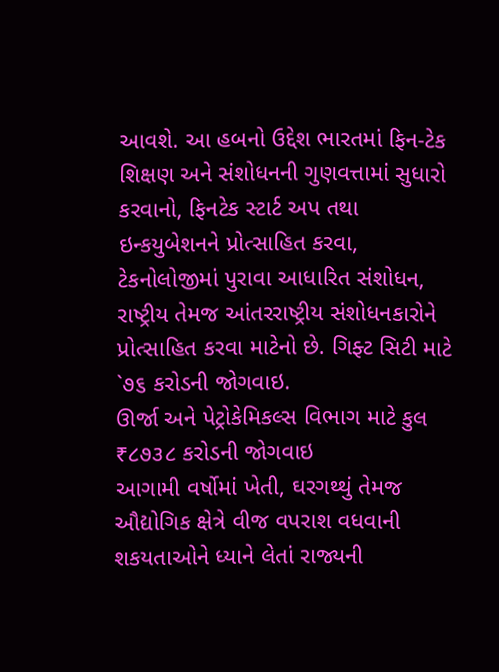આવશે. આ હબનો ઉદ્દેશ ભારતમાં ફિન-ટેક શિક્ષણ અને સંશોધનની ગુણવત્તામાં સુધારો કરવાનો, ફિનટેક સ્ટાર્ટ અપ તથા ઇન્કયુબેશનને પ્રોત્સાહિત કરવા, ટેકનોલોજીમાં પુરાવા આધારિત સંશોધન, રાષ્ટ્રીય તેમજ આંતરરાષ્ટ્રીય સંશોધનકારોને પ્રોત્સાહિત કરવા માટેનો છે. ગિફ્ટ સિટી માટે `૭૬ કરોડની જોગવાઇ.
ઊર્જા અને પેટ્રોકેમિકલ્સ વિભાગ માટે કુલ ₹૮૭૩૮ કરોડની જોગવાઇ
આગામી વર્ષોમાં ખેતી, ઘરગથ્થું તેમજ ઔદ્યોગિક ક્ષેત્રે વીજ વપરાશ વધવાની શકયતાઓને ધ્યાને લેતાં રાજ્યની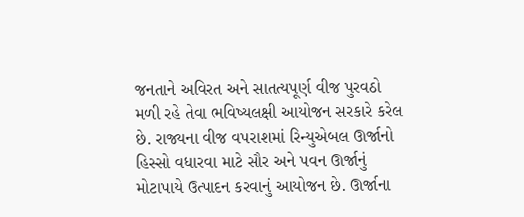જનતાને અવિરત અને સાતત્યપૂર્ણ વીજ પુરવઠો મળી રહે તેવા ભવિષ્યલક્ષી આયોજન સરકારે કરેલ છે. રાજ્યના વીજ વપરાશમાં રિન્યુએબલ ઊર્જાનો હિસ્સો વધારવા માટે સૌર અને પવન ઊર્જાનું મોટાપાયે ઉત્પાદન કરવાનું આયોજન છે. ઊર્જાના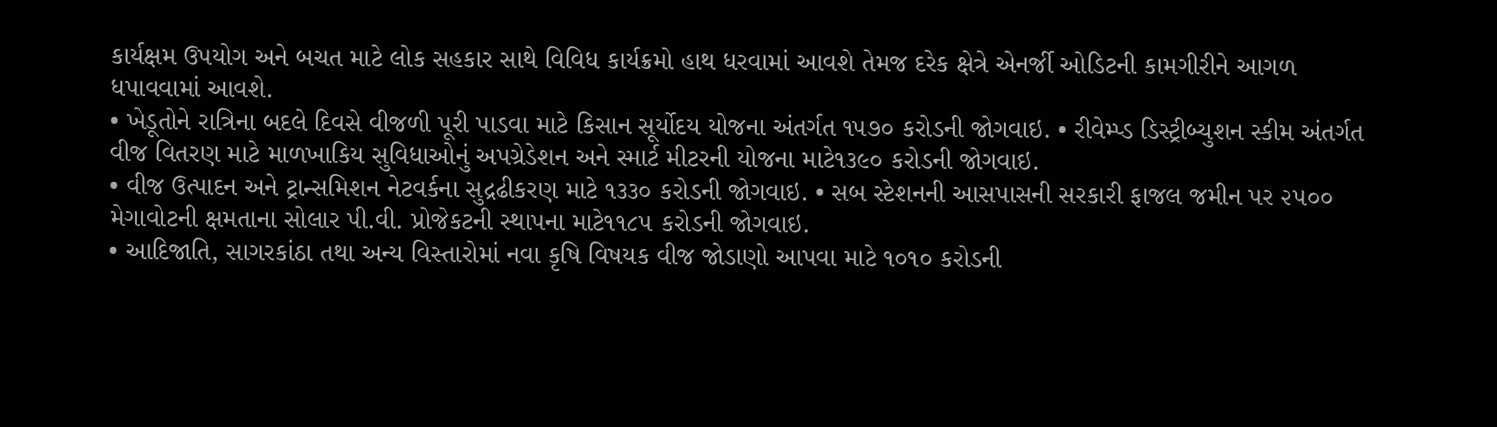કાર્યક્ષમ ઉપયોગ અને બચત માટે લોક સહકાર સાથે વિવિધ કાર્યક્રમો હાથ ધરવામાં આવશે તેમજ દરેક ક્ષેત્રે એનર્જી ઓડિટની કામગીરીને આગળ ધપાવવામાં આવશે.
• ખેડૂતોને રાત્રિના બદલે દિવસે વીજળી પૂરી પાડવા માટે કિસાન સૂર્યોદય યોજના અંતર્ગત ૧૫૭૦ કરોડની જોગવાઇ. • રીવેમ્પ્ડ ડિસ્ટ્રીબ્યુશન સ્કીમ અંતર્ગત વીજ વિતરણ માટે માળખાકિય સુવિધાઓનું અપગ્રેડેશન અને સ્માર્ટ મીટરની યોજના માટે૧૩૯૦ કરોડની જોગવાઇ.
• વીજ ઉત્પાદન અને ટ્રાન્સમિશન નેટવર્કના સુદ્રઢીકરણ માટે ૧૩૩૦ કરોડની જોગવાઇ. • સબ સ્ટેશનની આસપાસની સરકારી ફાજલ જમીન પર ૨૫૦૦ મેગાવોટની ક્ષમતાના સોલાર પી.વી. પ્રોજેકટની સ્થાપના માટે૧૧૮૫ કરોડની જોગવાઇ.
• આદિજાતિ, સાગરકાંઠા તથા અન્ય વિસ્તારોમાં નવા કૃષિ વિષયક વીજ જોડાણો આપવા માટે ૧૦૧૦ કરોડની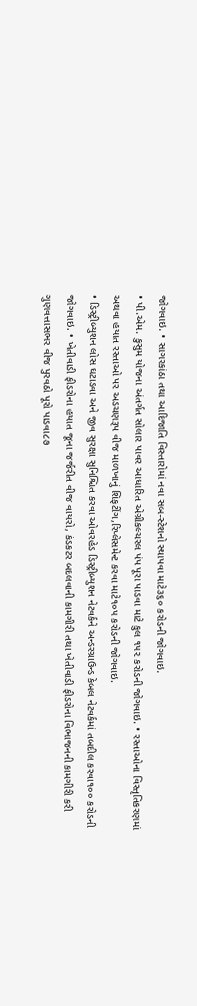જોગવાઇ. • સાગરકાંઠા તથા આદિજાતિ વિસ્તારોમાં નવા સબ-સ્ટેશનો સ્થાપવા માટે૩૬૦ કરોડની જોગવાઇ.
• પી.એમ. કુસુમ યોજના અંતર્ગત સોલાર પાવર આધારિત એગ્રીકલ્ચરલ પંપ પૂરા પાડવા માટે કુલ ૧૫૨ કરોડની જોગવાઇ. • રસ્તાઓના વિસ્તૃતિકરણમાં અથવા હયાત રસ્તાઓ પર અડચણરૂપ વીજ માળખાનું શિફટીંગ,રિપ્લેસમેન્ટ કરવા માટે૧૦૫ કરોડની જોગવાઇ.
• ડિસ્ટ્રીબ્યુશન લોસ ઘટાડવા અને જીવ સુરક્ષા સુનિશ્ચિત કરવા ઓવરહેડ ડિસ્ટ્રીબ્યુશન નેટવર્કને અન્ડરગ્રાઉન્ડ કેબલ નેટવર્કમાં તબદીલ કરવા૧૦૦ કરોડની જોગવાઇ. • ખેતીવાડી ફીડરોના હયાત જૂના જર્જરીત વીજ વાયરો, કંડકટર બદલવાની કામગીરી તથા ખેતીવાડી ફીડરોના વિભાજનની કામગીરી કરી ગુણવત્તાસભર વીજ પુરવઠો પૂરો પાડવા૮૭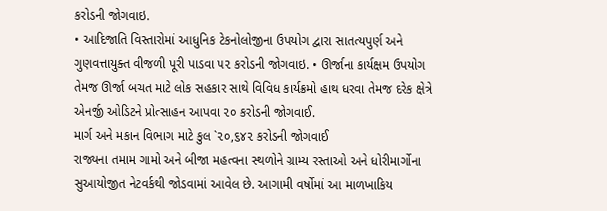કરોડની જોગવાઇ.
• આદિજાતિ વિસ્તારોમાં આધુનિક ટેકનોલોજીના ઉપયોગ દ્વારા સાતત્યપુર્ણ અને ગુણવત્તાયુક્ત વીજળી પૂરી પાડવા ૫૨ કરોડની જોગવાઇ. • ઊર્જાના કાર્યક્ષમ ઉપયોગ તેમજ ઊર્જા બચત માટે લોક સહકાર સાથે વિવિધ કાર્યક્રમો હાથ ધરવા તેમજ દરેક ક્ષેત્રે એનર્જી ઓડિટને પ્રોત્સાહન આપવા ૨૦ કરોડની જોગવાઈ.
માર્ગ અને મકાન વિભાગ માટે કુલ `૨૦,૬૪૨ કરોડની જોગવાઈ
રાજ્યના તમામ ગામો અને બીજા મહત્વના સ્થળોને ગ્રામ્ય રસ્તાઓ અને ધોરીમાર્ગોના સુઆયોજીત નેટવર્કથી જોડવામાં આવેલ છે. આગામી વર્ષોમાં આ માળખાકિય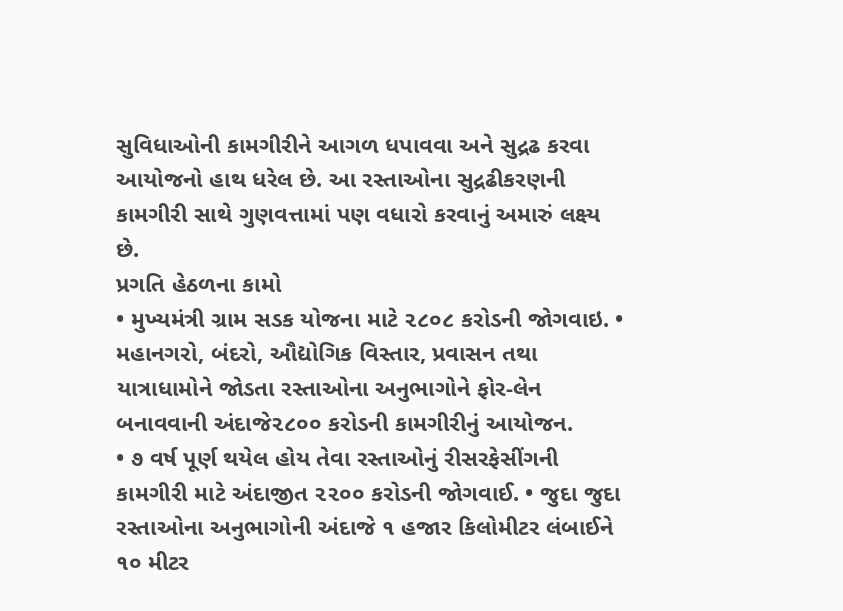સુવિધાઓની કામગીરીને આગળ ધપાવવા અને સુદ્રઢ કરવા આયોજનો હાથ ધરેલ છે. આ રસ્તાઓના સુદ્રઢીકરણની કામગીરી સાથે ગુણવત્તામાં પણ વધારો કરવાનું અમારું લક્ષ્ય છે.
પ્રગતિ હેઠળના કામો
• મુખ્યમંત્રી ગ્રામ સડક યોજના માટે ૨૮૦૮ કરોડની જોગવાઇ. • મહાનગરો, બંદરો, ઔદ્યોગિક વિસ્તાર, પ્રવાસન તથા યાત્રાધામોને જોડતા રસ્તાઓના અનુભાગોને ફોર-લેન બનાવવાની અંદાજે૨૮૦૦ કરોડની કામગીરીનું આયોજન.
• ૭ વર્ષ પૂર્ણ થયેલ હોય તેવા રસ્તાઓનું રીસરફેસીંગની કામગીરી માટે અંદાજીત ૨૨૦૦ કરોડની જોગવાઈ. • જુદા જુદા રસ્તાઓના અનુભાગોની અંદાજે ૧ હજાર કિલોમીટર લંબાઈને ૧૦ મીટર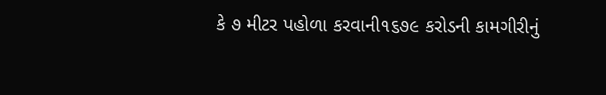કે ૭ મીટર પહોળા કરવાની૧૬૭૯ કરોડની કામગીરીનું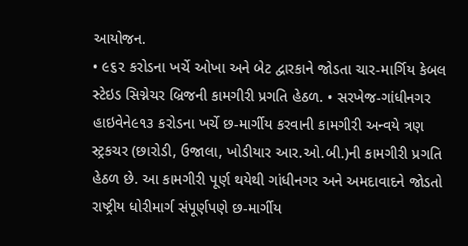આયોજન.
• ૯૬૨ કરોડના ખર્ચે ઓખા અને બેટ દ્વારકાને જોડતા ચાર-માર્ગિય કેબલ સ્ટેઇડ સિગ્નેચર બ્રિજની કામગીરી પ્રગતિ હેઠળ. • સરખેજ-ગાંધીનગર હાઇવેને૯૧૩ કરોડના ખર્ચે છ-માર્ગીય કરવાની કામગીરી અન્વયે ત્રણ સ્ટ્રકચર (છારોડી, ઉજાલા, ખોડીયાર આર.ઓ.બી.)ની કામગીરી પ્રગતિ હેઠળ છે. આ કામગીરી પૂર્ણ થયેથી ગાંધીનગર અને અમદાવાદને જોડતો રાષ્ટ્રીય ધોરીમાર્ગ સંપૂર્ણપણે છ-માર્ગીય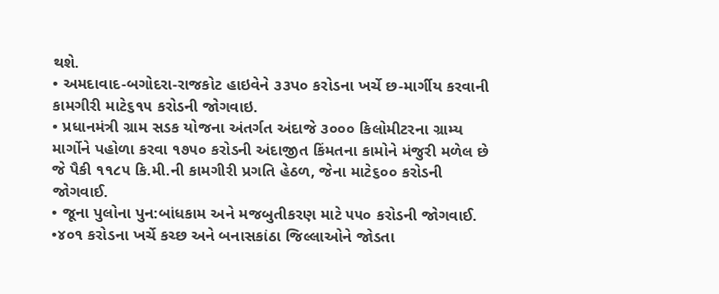થશે.
• અમદાવાદ-બગોદરા-રાજકોટ હાઇવેને ૩૩પ૦ કરોડના ખર્ચે છ-માર્ગીય કરવાની કામગીરી માટે૬૧૫ કરોડની જોગવાઇ.
• પ્રધાનમંત્રી ગ્રામ સડક યોજના અંતર્ગત અંદાજે ૩૦૦૦ કિલોમીટરના ગ્રામ્ય માર્ગોને પહોળા કરવા ૧૭૫૦ કરોડની અંદાજીત કિંમતના કામોને મંજુરી મળેલ છે જે પૈકી ૧૧૮૫ કિ.મી.ની કામગીરી પ્રગતિ હેઠળ, જેના માટે૬૦૦ કરોડની જોગવાઈ.
• જૂના પુલોના પુન:બાંધકામ અને મજબુતીકરણ માટે ૫૫૦ કરોડની જોગવાઈ. •૪૦૧ કરોડના ખર્ચે કચ્છ અને બનાસકાંઠા જિલ્લાઓને જોડતા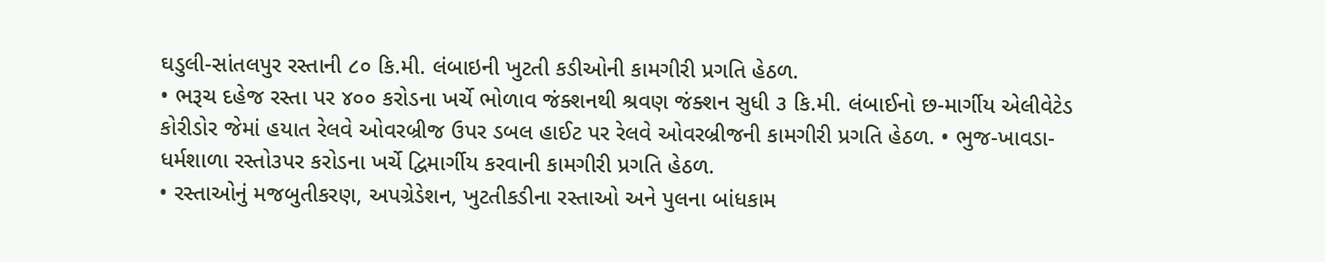ઘડુલી-સાંતલપુર રસ્તાની ૮૦ કિ.મી. લંબાઇની ખુટતી કડીઓની કામગીરી પ્રગતિ હેઠળ.
• ભરૂચ દહેજ રસ્તા પર ૪૦૦ કરોડના ખર્ચે ભોળાવ જંક્શનથી શ્રવણ જંક્શન સુધી ૩ કિ.મી. લંબાઈનો છ-માર્ગીય એલીવેટેડ કોરીડોર જેમાં હયાત રેલવે ઓવરબ્રીજ ઉપર ડબલ હાઈટ પર રેલવે ઓવરબ્રીજની કામગીરી પ્રગતિ હેઠળ. • ભુજ-ખાવડા-ધર્મશાળા રસ્તો૩પર કરોડના ખર્ચે દ્વિમાર્ગીય કરવાની કામગીરી પ્રગતિ હેઠળ.
• રસ્તાઓનું મજબુતીકરણ, અપગ્રેડેશન, ખુટતીકડીના રસ્તાઓ અને પુલના બાંધકામ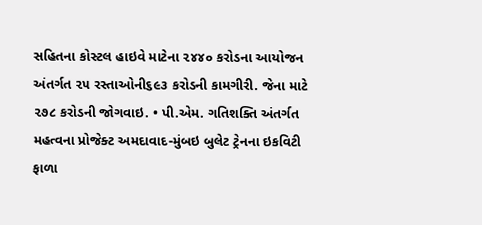સહિતના કોસ્ટલ હાઇવે માટેના ૨૪૪૦ કરોડના આયોજન અંતર્ગત ૨૫ રસ્તાઓની૬૯૩ કરોડની કામગીરી. જેના માટે ૨૭૮ કરોડની જોગવાઇ. • પી.એમ. ગતિશક્તિ અંતર્ગત મહત્વના પ્રોજેક્ટ અમદાવાદ-મુંબઇ બુલેટ ટ્રેનના ઇકવિટી ફાળા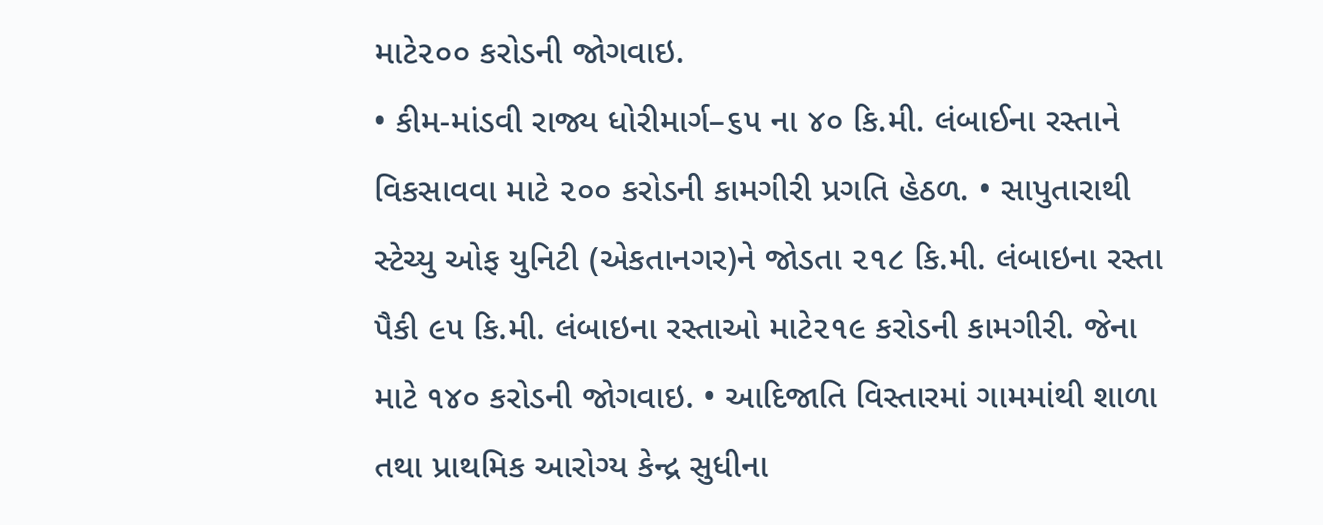માટે૨૦૦ કરોડની જોગવાઇ.
• કીમ-માંડવી રાજ્ય ધોરીમાર્ગ–૬૫ ના ૪૦ કિ.મી. લંબાઈના રસ્તાને વિકસાવવા માટે ૨૦૦ કરોડની કામગીરી પ્રગતિ હેઠળ. • સાપુતારાથી સ્ટેચ્યુ ઓફ યુનિટી (એકતાનગર)ને જોડતા ૨૧૮ કિ.મી. લંબાઇના રસ્તા પૈકી ૯૫ કિ.મી. લંબાઇના રસ્તાઓ માટે૨૧૯ કરોડની કામગીરી. જેના માટે ૧૪૦ કરોડની જોગવાઇ. • આદિજાતિ વિસ્તારમાં ગામમાંથી શાળા તથા પ્રાથમિક આરોગ્ય કેન્દ્ર સુધીના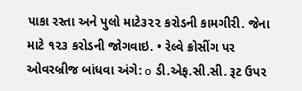પાકા રસ્તા અને પુલો માટે૩૨૨ કરોડની કામગીરી. જેના માટે ૧૨૩ કરોડની જોગવાઇ. • રેલ્વે ક્રોસીંગ પર ઓવરબ્રીજ બાંધવા અંગે: o ડી.એફ.સી.સી. રૂટ ઉપર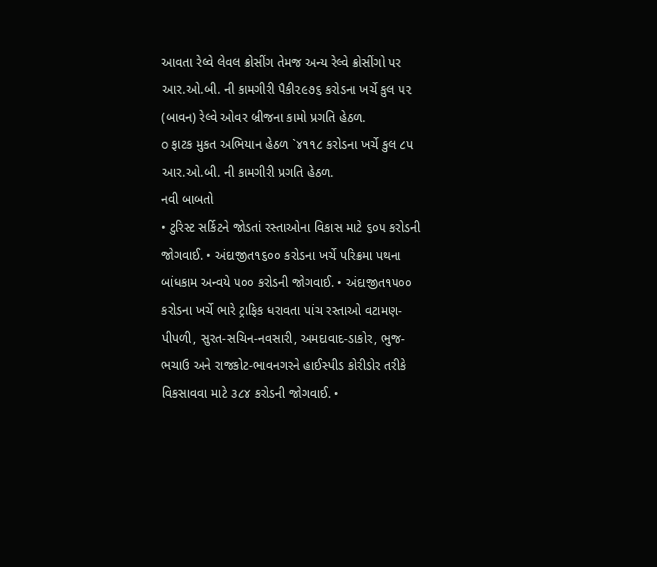આવતા રેલ્વે લેવલ ક્રોસીંગ તેમજ અન્ય રેલ્વે ક્રોસીંગો પર આર.ઓ.બી. ની કામગીરી પૈકી૨૯૭૬ કરોડના ખર્ચે કુલ ૫૨ (બાવન) રેલ્વે ઓવર બ્રીજના કામો પ્રગતિ હેઠળ.
o ફાટક મુકત અભિયાન હેઠળ `૪૧૧૮ કરોડના ખર્ચે કુલ ૮પ આર.ઓ.બી. ની કામગીરી પ્રગતિ હેઠળ.
નવી બાબતો
• ટુરિસ્ટ સર્કિટને જોડતાં રસ્તાઓના વિકાસ માટે ૬૦૫ કરોડની જોગવાઈ. • અંદાજીત૧૬૦૦ કરોડના ખર્ચે પરિક્રમા પથના બાંધકામ અન્વયે ૫૦૦ કરોડની જોગવાઈ. • અંદાજીત૧૫૦૦ કરોડના ખર્ચે ભારે ટ્રાફિક ધરાવતા પાંચ રસ્તાઓ વટામણ-પીપળી, સુરત-સચિન-નવસારી, અમદાવાદ-ડાકોર, ભુજ-ભચાઉ અને રાજકોટ-ભાવનગરને હાઈસ્પીડ કોરીડોર તરીકે વિકસાવવા માટે ૩૮૪ કરોડની જોગવાઈ. •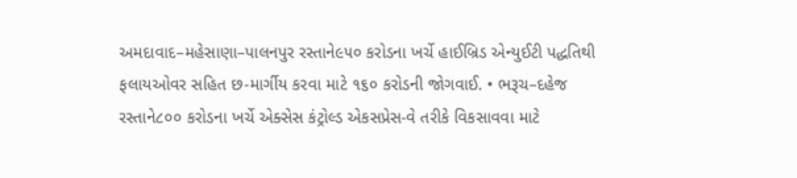અમદાવાદ–મહેસાણા–પાલનપુર રસ્તાને૯૫૦ કરોડના ખર્ચે હાઈબ્રિડ એન્યુઈટી પદ્ધતિથી ફલાયઓવર સહિત છ-માર્ગીય કરવા માટે ૧૬૦ કરોડની જોગવાઈ. • ભરૂચ–દહેજ રસ્તાને૮૦૦ કરોડના ખર્ચે એક્સેસ કંટ્રોલ્ડ એકસપ્રેસ-વે તરીકે વિકસાવવા માટે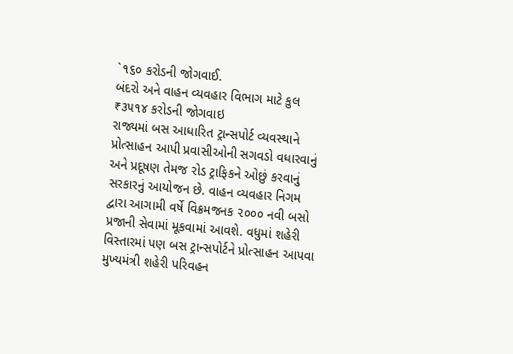`૧૬૦ કરોડની જોગવાઈ.
બંદરો અને વાહન વ્યવહાર વિભાગ માટે કુલ ₹૩૫૧૪ કરોડની જોગવાઇ
રાજ્યમાં બસ આધારિત ટ્રાન્સપોર્ટ વ્યવસ્થાને પ્રોત્સાહન આપી પ્રવાસીઓની સગવડો વધારવાનું અને પ્રદૂષણ તેમજ રોડ ટ્રાફિકને ઓછું કરવાનું સરકારનું આયોજન છે. વાહન વ્યવહાર નિગમ દ્વારા આગામી વર્ષે વિક્રમજનક ૨૦૦૦ નવી બસો પ્રજાની સેવામાં મૂકવામાં આવશે. વધુમાં શહેરી વિસ્તારમાં પણ બસ ટ્રાન્સપોર્ટને પ્રોત્સાહન આપવા મુખ્યમંત્રી શહેરી પરિવહન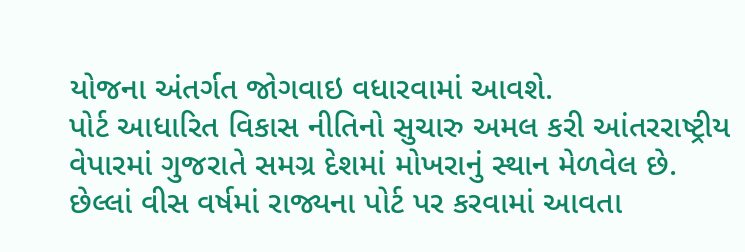યોજના અંતર્ગત જોગવાઇ વધારવામાં આવશે.
પોર્ટ આધારિત વિકાસ નીતિનો સુચારુ અમલ કરી આંતરરાષ્ટ્રીય વેપારમાં ગુજરાતે સમગ્ર દેશમાં મોખરાનું સ્થાન મેળવેલ છે. છેલ્લાં વીસ વર્ષમાં રાજ્યના પોર્ટ પર કરવામાં આવતા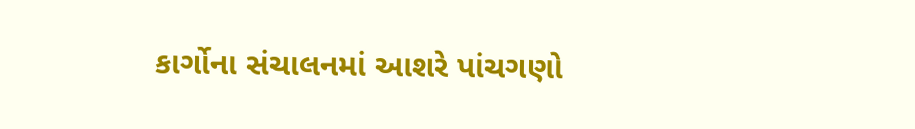કાર્ગોના સંચાલનમાં આશરે પાંચગણો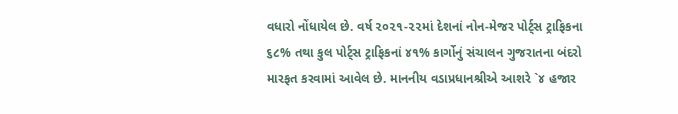વધારો નોંધાયેલ છે. વર્ષ ૨૦૨૧-૨૨માં દેશનાં નોન-મેજર પોર્ટ્સ ટ્રાફિકના ૬૮% તથા કુલ પોર્ટ્સ ટ્રાફિકનાં ૪૧% કાર્ગોનું સંચાલન ગુજરાતના બંદરો મારફત કરવામાં આવેલ છે. માનનીય વડાપ્રધાનશ્રીએ આશરે `૪ હજાર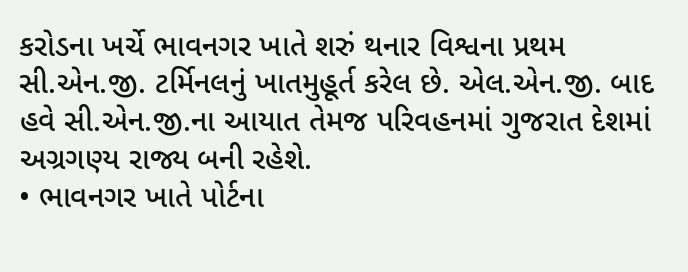કરોડના ખર્ચે ભાવનગર ખાતે શરું થનાર વિશ્વના પ્રથમ સી.એન.જી. ટર્મિનલનું ખાતમુહૂર્ત કરેલ છે. એલ.એન.જી. બાદ હવે સી.એન.જી.ના આયાત તેમજ પરિવહનમાં ગુજરાત દેશમાં અગ્રગણ્ય રાજ્ય બની રહેશે.
• ભાવનગર ખાતે પોર્ટના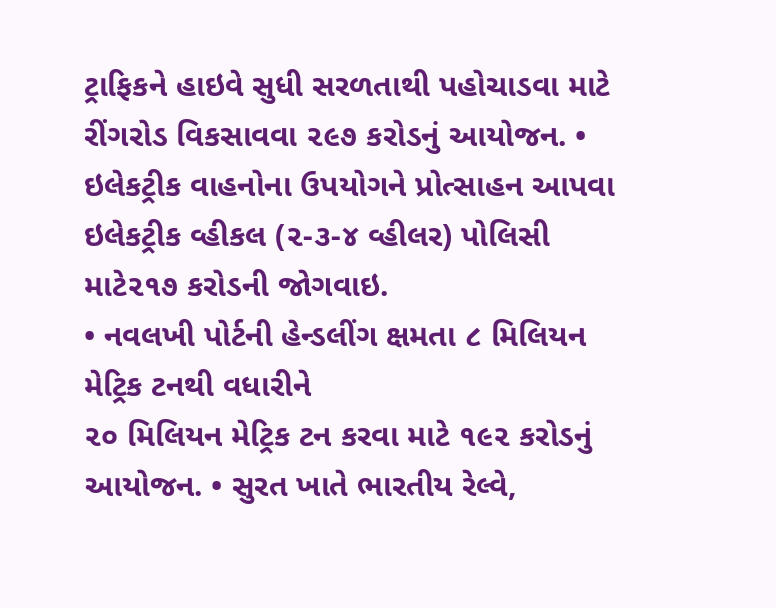ટ્રાફિકને હાઇવે સુધી સરળતાથી પહોચાડવા માટે રીંગરોડ વિકસાવવા ૨૯૭ કરોડનું આયોજન. • ઇલેકટ્રીક વાહનોના ઉપયોગને પ્રોત્સાહન આપવા ઇલેકટ્રીક વ્હીકલ (૨-૩-૪ વ્હીલર) પોલિસી માટે૨૧૭ કરોડની જોગવાઇ.
• નવલખી પોર્ટની હેન્ડલીંગ ક્ષમતા ૮ મિલિયન મેટ્રિક ટનથી વધારીને
૨૦ મિલિયન મેટ્રિક ટન કરવા માટે ૧૯૨ કરોડનું આયોજન. • સુરત ખાતે ભારતીય રેલ્વે,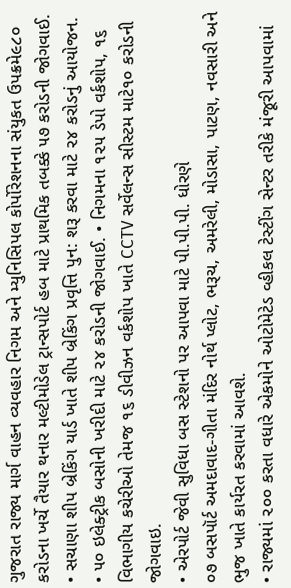ગુજરાત રાજ્ય માર્ગ વાહન વ્યવહાર નિગમ અને મ્યુનિસિપલ કોર્પોરેશનના સંયુકત ઉપક્રમે૯૮૦ કરોડના ખર્ચે તૈયાર થનાર મલ્ટીમોડેલ ટ્રાન્સપોર્ટ હબ માટે પ્રાથમિક તબક્કે ૫૭ કરોડની જોગવાઈ. • સચાણા શીપ બ્રેકિંગ યાર્ડ ખાતે શીપ બ્રેકિંગ પ્રવૃત્તિ પુન: શરૂ કરવા માટે ૨૪ કરોડનું આયોજન.
• ૫૦ ઇલેક્ટ્રીક બસોની ખરીદી માટે ૨૪ કરોડની જોગવાઈ. • નિગમના ૧૨૫ ડેપો વર્કશોપ, ૧૬ વિભાગીય કચેરીઓ તેમજ ૧૬ ડીવીઝન વર્કશોપ ખાતે CCTV સર્વેલન્સ સીસ્ટમ માટે૧૦ કરોડની જોગવાઇ.
• એરપોર્ટ જેવી સુવિધા બસ સ્ટેશનો પર આપવા માટે પી.પી.પી. ધોરણે
૦૭ બસપૉર્ટ અમદાવાદ-ગીતા મંદિર નોર્થ પ્લોટ, ભરૂચ, અમરેલી, મોડાસા, પાટણ, નવસારી અને ભુજ ખાતે કાર્યરત કરવામાં આવશે.
• રાજ્યમાં ૨૦૦ કરતા વધારે એકમોને ઓટોમેટેડ વ્હીકલ ટેસ્ટીંગ સેન્ટર તરીકે મંજૂરી આપવામાં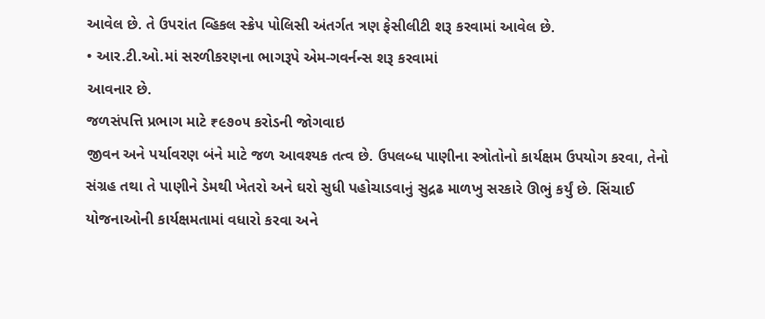આવેલ છે. તે ઉપરાંત વ્હિકલ સ્ક્રેપ પોલિસી અંતર્ગત ત્રણ ફેસીલીટી શરૂ કરવામાં આવેલ છે.
• આર.ટી.ઓ.માં સરળીકરણના ભાગરૂપે એમ-ગવર્નન્સ શરૂ કરવામાં
આવનાર છે.
જળસંપત્તિ પ્રભાગ માટે ₹૯૭૦૫ કરોડની જોગવાઇ
જીવન અને પર્યાવરણ બંને માટે જળ આવશ્યક તત્વ છે. ઉપલબ્ધ પાણીના સ્ત્રોતોનો કાર્યક્ષમ ઉપયોગ કરવા, તેનો સંગ્રહ તથા તે પાણીને ડેમથી ખેતરો અને ઘરો સુધી પહોચાડવાનું સુદ્રઢ માળખુ સરકારે ઊભું કર્યું છે. સિંચાઈ યોજનાઓની કાર્યક્ષમતામાં વધારો કરવા અને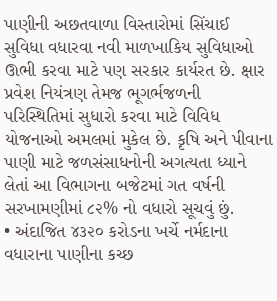પાણીની અછતવાળા વિસ્તારોમાં સિંચાઈ સુવિધા વધારવા નવી માળખાકિય સુવિધાઓ ઊભી કરવા માટે પણ સરકાર કાર્યરત છે. ક્ષાર પ્રવેશ નિયંત્રણ તેમજ ભૂગર્ભજળની પરિસ્થિતિમાં સુધારો કરવા માટે વિવિધ યોજનાઓ અમલમાં મુકેલ છે. કૃષિ અને પીવાના પાણી માટે જળસંસાધનોની અગત્યતા ધ્યાને લેતાં આ વિભાગના બજેટમાં ગત વર્ષની સરખામણીમાં ૮૨% નો વધારો સૂચવું છું.
• અંદાજિત ૪૩૨૦ કરોડના ખર્ચે નર્મદાના વધારાના પાણીના કચ્છ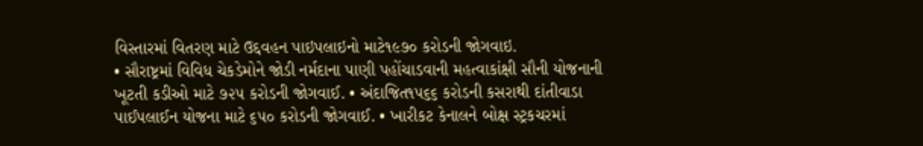વિસ્તારમાં વિતરણ માટે ઉદ્દવહન પાઇપલાઇનો માટે૧૯૭૦ કરોડની જોગવાઇ.
• સૌરાષ્ટ્રમાં વિવિધ ચેકડેમોને જોડી નર્મદાના પાણી પહોંચાડવાની મહત્વાકાંક્ષી સૌની યોજનાની ખૂટતી કડીઓ માટે ૭૨૫ કરોડની જોગવાઈ. • અંદાજિત૧૫૬૬ કરોડની કસરાથી દાંતીવાડા પાઈપલાઈન યોજના માટે ૬૫૦ કરોડની જોગવાઈ. • ખારીકટ કેનાલને બોક્ષ સ્ટ્રકચરમાં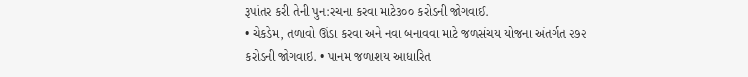રૂપાંતર કરી તેની પુન:રચના કરવા માટે૩૦૦ કરોડની જોગવાઈ.
• ચેકડેમ, તળાવો ઊંડા કરવા અને નવા બનાવવા માટે જળસંચય યોજના અંતર્ગત ૨૭૨ કરોડની જોગવાઇ. • પાનમ જળાશય આધારિત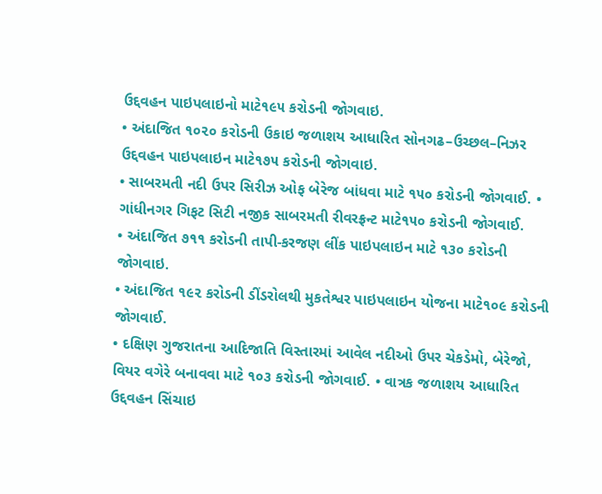ઉદ્દવહન પાઇપલાઇનો માટે૧૯૫ કરોડની જોગવાઇ.
• અંદાજિત ૧૦૨૦ કરોડની ઉકાઇ જળાશય આધારિત સોનગઢ–ઉચ્છલ–નિઝર ઉદ્દવહન પાઇપલાઇન માટે૧૭૫ કરોડની જોગવાઇ.
• સાબરમતી નદી ઉપર સિરીઝ ઓફ બેરેજ બાંધવા માટે ૧૫૦ કરોડની જોગવાઈ. • ગાંધીનગર ગિફટ સિટી નજીક સાબરમતી રીવરફ્રન્ટ માટે૧૫૦ કરોડની જોગવાઈ.
• અંદાજિત ૭૧૧ કરોડની તાપી-કરજણ લીંક પાઇપલાઇન માટે ૧૩૦ કરોડની જોગવાઇ.
• અંદાજિત ૧૯૨ કરોડની ડીંડરોલથી મુકતેશ્વર પાઇપલાઇન યોજના માટે૧૦૯ કરોડની જોગવાઈ.
• દક્ષિણ ગુજરાતના આદિજાતિ વિસ્તારમાં આવેલ નદીઓ ઉપર ચેકડેમો, બેરેજો, વિયર વગેરે બનાવવા માટે ૧૦૩ કરોડની જોગવાઈ. • વાત્રક જળાશય આધારિત ઉદ્દવહન સિંચાઇ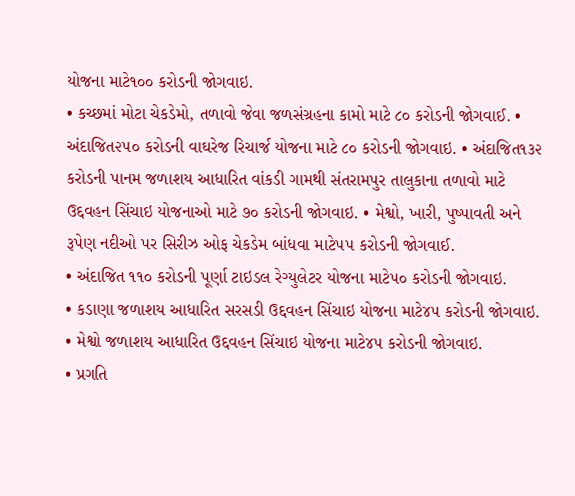યોજના માટે૧૦૦ કરોડની જોગવાઇ.
• કચ્છમાં મોટા ચેકડેમો, તળાવો જેવા જળસંગ્રહના કામો માટે ૮૦ કરોડની જોગવાઈ. • અંદાજિત૨૫૦ કરોડની વાઘરેજ રિચાર્જ યોજના માટે ૮૦ કરોડની જોગવાઇ. • અંદાજિત૧૩૨ કરોડની પાનમ જળાશય આધારિત વાંકડી ગામથી સંતરામપુર તાલુકાના તળાવો માટે ઉદ્દવહન સિંચાઇ યોજનાઓ માટે ૭૦ કરોડની જોગવાઇ. • મેશ્વો, ખારી, પુષ્પાવતી અને રૂપેણ નદીઓ પર સિરીઝ ઓફ ચેકડેમ બાંધવા માટે૫૫ કરોડની જોગવાઈ.
• અંદાજિત ૧૧૦ કરોડની પૂર્ણા ટાઇડલ રેગ્યુલેટર યોજના માટે૫૦ કરોડની જોગવાઇ.
• કડાણા જળાશય આધારિત સરસડી ઉદ્દવહન સિંચાઇ યોજના માટે૪૫ કરોડની જોગવાઇ. • મેશ્વો જળાશય આધારિત ઉદ્દવહન સિંચાઇ યોજના માટે૪૫ કરોડની જોગવાઇ.
• પ્રગતિ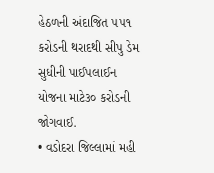હેઠળની અંદાજિત ૫૫૧ કરોડની થરાદથી સીપુ ડેમ સુધીની પાઈપલાઈન યોજના માટે૩૦ કરોડની જોગવાઈ.
• વડોદરા જિલ્લામાં મહી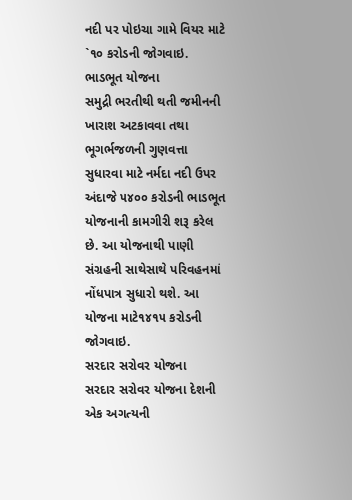નદી પર પોઇચા ગામે વિયર માટે `૧૦ કરોડની જોગવાઇ.
ભાડભૂત યોજના
સમુદ્રી ભરતીથી થતી જમીનની ખારાશ અટકાવવા તથા ભૂગર્ભજળની ગુણવત્તા સુધારવા માટે નર્મદા નદી ઉપર અંદાજે ૫૪૦૦ કરોડની ભાડભૂત યોજનાની કામગીરી શરૂ કરેલ છે. આ યોજનાથી પાણી સંગ્રહની સાથેસાથે પરિવહનમાં નોંધપાત્ર સુધારો થશે. આ યોજના માટે૧૪૧૫ કરોડની જોગવાઇ.
સરદાર સરોવર યોજના
સરદાર સરોવર યોજના દેશની એક અગત્યની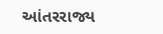આંતરરાજ્ય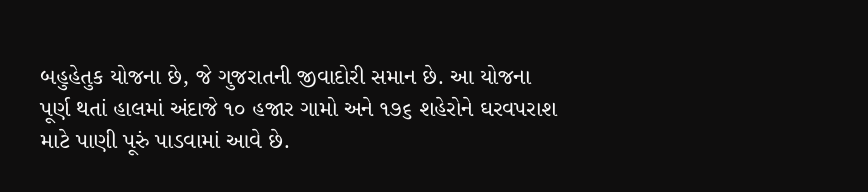બહુહેતુક યોજના છે, જે ગુજરાતની જીવાદોરી સમાન છે. આ યોજના પૂર્ણ થતાં હાલમાં અંદાજે ૧૦ હજાર ગામો અને ૧૭૬ શહેરોને ઘરવપરાશ માટે પાણી પૂરું પાડવામાં આવે છે.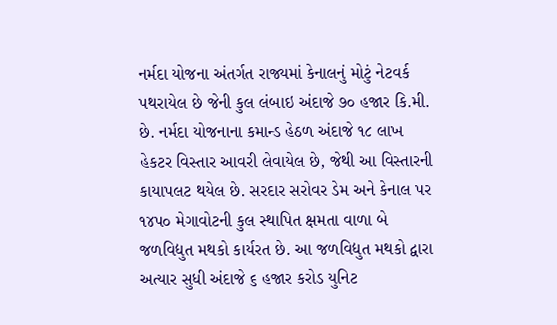નર્મદા યોજના અંતર્ગત રાજ્યમાં કેનાલનું મોટું નેટવર્ક પથરાયેલ છે જેની કુલ લંબાઇ અંદાજે ૭૦ હજાર કિ.મી. છે. નર્મદા યોજનાના કમાન્ડ હેઠળ અંદાજે ૧૮ લાખ હેકટર વિસ્તાર આવરી લેવાયેલ છે, જેથી આ વિસ્તારની કાયાપલટ થયેલ છે. સરદાર સરોવર ડેમ અને કેનાલ પર ૧૪પ૦ મેગાવોટની કુલ સ્થાપિત ક્ષમતા વાળા બે જળવિદ્યુત મથકો કાર્યરત છે. આ જળવિદ્યુત મથકો દ્વારા અત્યાર સુધી અંદાજે ૬ હજાર કરોડ યુનિટ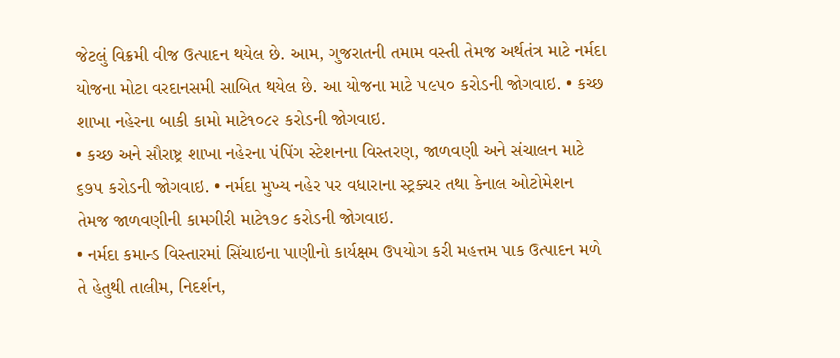જેટલું વિક્રમી વીજ ઉત્પાદન થયેલ છે. આમ, ગુજરાતની તમામ વસ્તી તેમજ અર્થતંત્ર માટે નર્મદા યોજના મોટા વરદાનસમી સાબિત થયેલ છે. આ યોજના માટે ૫૯૫૦ કરોડની જોગવાઇ. • કચ્છ શાખા નહેરના બાકી કામો માટે૧૦૮૨ કરોડની જોગવાઇ.
• કચ્છ અને સૌરાષ્ટ્ર શાખા નહેરના પંપિંગ સ્ટેશનના વિસ્તરણ, જાળવણી અને સંચાલન માટે ૬૭૫ કરોડની જોગવાઇ. • નર્મદા મુખ્ય નહેર પર વધારાના સ્ટ્રક્ચર તથા કેનાલ ઓટોમેશન તેમજ જાળવણીની કામગીરી માટે૧૭૮ કરોડની જોગવાઇ.
• નર્મદા કમાન્ડ વિસ્તારમાં સિંચાઇના પાણીનો કાર્યક્ષમ ઉપયોગ કરી મહત્તમ પાક ઉત્પાદન મળે તે હેતુથી તાલીમ, નિદર્શન,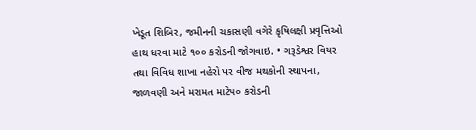ખેડૂત શિબિર, જમીનની ચકાસણી વગેરે કૃષિલક્ષી પ્રવૃત્તિઓ હાથ ધરવા માટે ૧૦૦ કરોડની જોગવાઇ. • ગરૂડેશ્વર વિયર તથા વિવિધ શાખા નહેરો પર વીજ મથકોની સ્થાપના, જાળવણી અને મરામત માટે૫૦ કરોડની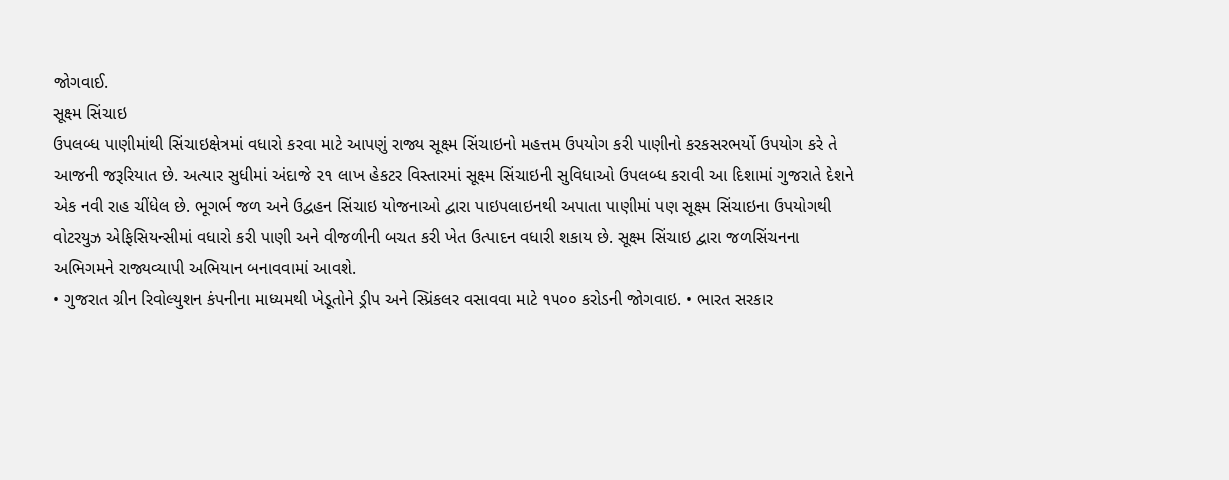જોગવાઈ.
સૂક્ષ્મ સિંચાઇ
ઉપલબ્ધ પાણીમાંથી સિંચાઇક્ષેત્રમાં વધારો કરવા માટે આપણું રાજ્ય સૂક્ષ્મ સિંચાઇનો મહત્તમ ઉપયોગ કરી પાણીનો કરકસરભર્યો ઉપયોગ કરે તે આજની જરૂરિયાત છે. અત્યાર સુધીમાં અંદાજે ૨૧ લાખ હેકટર વિસ્તારમાં સૂક્ષ્મ સિંચાઇની સુવિધાઓ ઉપલબ્ધ કરાવી આ દિશામાં ગુજરાતે દેશને એક નવી રાહ ચીંધેલ છે. ભૂગર્ભ જળ અને ઉદ્વહન સિંચાઇ યોજનાઓ દ્વારા પાઇપલાઇનથી અપાતા પાણીમાં પણ સૂક્ષ્મ સિંચાઇના ઉપયોગથી વોટરયુઝ એફિસિયન્સીમાં વધારો કરી પાણી અને વીજળીની બચત કરી ખેત ઉત્પાદન વધારી શકાય છે. સૂક્ષ્મ સિંચાઇ દ્વારા જળસિંચનના અભિગમને રાજ્યવ્યાપી અભિયાન બનાવવામાં આવશે.
• ગુજરાત ગ્રીન રિવોલ્યુશન કંપનીના માધ્યમથી ખેડૂતોને ડ્રીપ અને સ્પ્રિંકલર વસાવવા માટે ૧૫૦૦ કરોડની જોગવાઇ. • ભારત સરકાર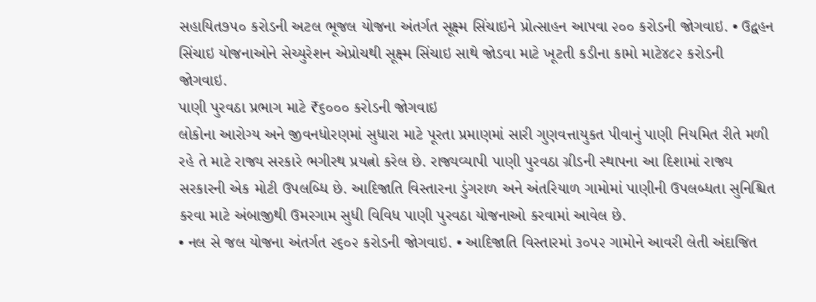સહાયિત૭૫૦ કરોડની અટલ ભૂજલ યોજના અંતર્ગત સૂક્ષ્મ સિંચાઇને પ્રોત્સાહન આપવા ૨૦૦ કરોડની જોગવાઇ. • ઉદ્વહન સિંચાઇ યોજનાઓને સેચ્યુરેશન એપ્રોચથી સૂક્ષ્મ સિંચાઇ સાથે જોડવા માટે ખૂટતી કડીના કામો માટે૪૮૨ કરોડની જોગવાઇ.
પાણી પુરવઠા પ્રભાગ માટે ₹૬૦૦૦ કરોડની જોગવાઇ
લોકોના આરોગ્ય અને જીવનધોરણમાં સુધારા માટે પૂરતા પ્રમાણમાં સારી ગુણવત્તાયુકત પીવાનું પાણી નિયમિત રીતે મળી રહે તે માટે રાજ્ય સરકારે ભગીરથ પ્રયત્નો કરેલ છે. રાજ્યવ્યાપી પાણી પુરવઠા ગ્રીડની સ્થાપના આ દિશામાં રાજ્ય સરકારની એક મોટી ઉપલબ્ધિ છે. આદિજાતિ વિસ્તારના ડુંગરાળ અને અંતરિયાળ ગામોમાં પાણીની ઉપલબ્ધતા સુનિશ્ચિત કરવા માટે અંબાજીથી ઉમરગામ સુધી વિવિધ પાણી પુરવઠા યોજનાઓ કરવામાં આવેલ છે.
• નલ સે જલ યોજના અંતર્ગત ૨૬૦૨ કરોડની જોગવાઇ. • આદિજાતિ વિસ્તારમાં ૩૦૫૨ ગામોને આવરી લેતી અંદાજિત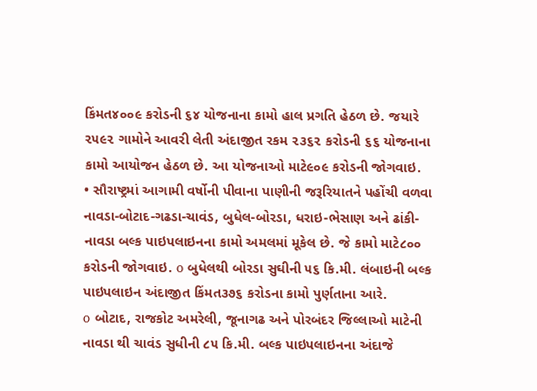કિંમત૪૦૦૯ કરોડની ૬૪ યોજનાના કામો હાલ પ્રગતિ હેઠળ છે. જયારે ૨૫૯૨ ગામોને આવરી લેતી અંદાજીત રકમ ૨૩૬૨ કરોડની ૬૬ યોજનાના કામો આયોજન હેઠળ છે. આ યોજનાઓ માટે૯૦૯ કરોડની જોગવાઇ.
• સૌરાષ્ટ્રમાં આગામી વર્ષોની પીવાના પાણીની જરૂરિયાતને પહોંચી વળવા નાવડા-બોટાદ-ગઢડા-ચાવંડ, બુધેલ-બોરડા, ધરાઇ-ભેસાણ અને ઢાંકી-નાવડા બલ્ક પાઇપલાઇનના કામો અમલમાં મૂકેલ છે. જે કામો માટે૮૦૦ કરોડની જોગવાઇ. o બુધેલથી બોરડા સુઘીની ૫૬ કિ.મી. લંબાઇની બલ્ક પાઇપલાઇન અંદાજીત કિંમત૩૭૬ કરોડના કામો પુર્ણતાના આરે.
o બોટાદ, રાજકોટ અમરેલી, જૂનાગઢ અને પોરબંદર જિલ્લાઓ માટેની નાવડા થી ચાવંડ સુધીની ૮૫ કિ.મી. બલ્ક પાઇપલાઇનના અંદાજે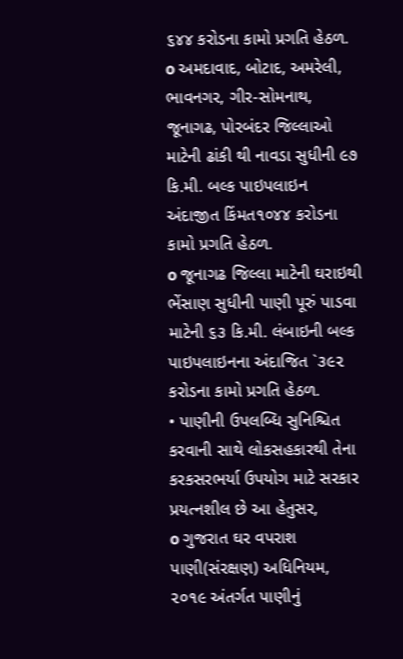૬૪૪ કરોડના કામો પ્રગતિ હેઠળ. o અમદાવાદ, બોટાદ, અમરેલી, ભાવનગર, ગીર-સોમનાથ, જૂનાગઢ, પોરબંદર જિલ્લાઓ માટેની ઢાંકી થી નાવડા સુધીની ૯૭ કિ.મી. બલ્ક પાઇપલાઇન અંદાજીત કિંમત૧૦૪૪ કરોડના કામો પ્રગતિ હેઠળ.
o જૂનાગઢ જિલ્લા માટેની ઘરાઇથી ભેંસાણ સુધીની પાણી પૂરું પાડવા માટેની ૬૩ કિ.મી. લંબાઇની બલ્ક પાઇપલાઇનના અંદાજિત `૩૯૨ કરોડના કામો પ્રગતિ હેઠળ.
• પાણીની ઉપલબ્ધિ સુનિશ્ચિત કરવાની સાથે લોકસહકારથી તેના કરકસરભર્યા ઉપયોગ માટે સરકાર પ્રયત્નશીલ છે આ હેતુસર,
o ગુજરાત ઘર વપરાશ પાણી(સંરક્ષણ) અધિનિયમ, ૨૦૧૯ અંતર્ગત પાણીનું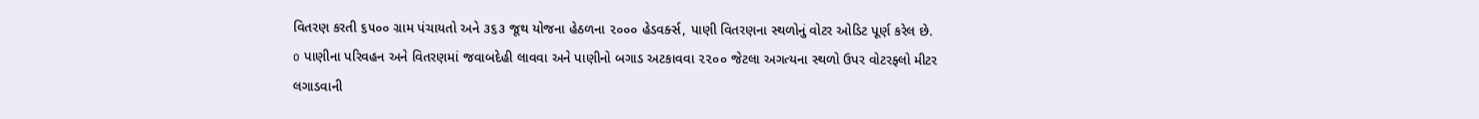વિતરણ કરતી ૬૫૦૦ ગ્રામ પંચાયતો અને ૩૬૩ જૂથ યોજના હેઠળના ૨૦૦૦ હેડવર્ક્સ, પાણી વિતરણના સ્થળોનું વોટર ઓડિટ પૂર્ણ કરેલ છે.
o પાણીના પરિવહન અને વિતરણમાં જવાબદેહી લાવવા અને પાણીનો બગાડ અટકાવવા ૨૨૦૦ જેટલા અગત્યના સ્થળો ઉપર વોટરફ્લો મીટર લગાડવાની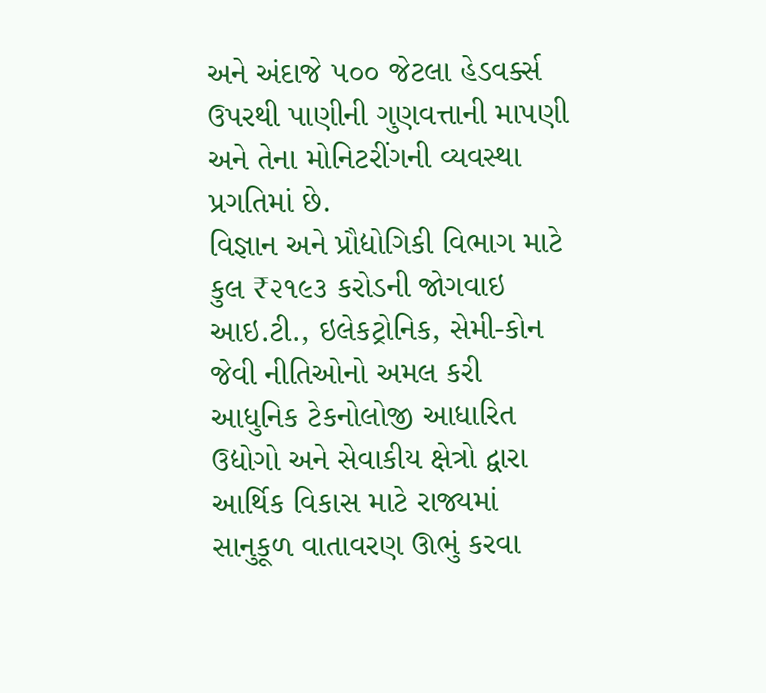અને અંદાજે ૫૦૦ જેટલા હેડવર્ક્સ ઉપરથી પાણીની ગુણવત્તાની માપણી અને તેના મોનિટરીંગની વ્યવસ્થા પ્રગતિમાં છે.
વિજ્ઞાન અને પ્રૌદ્યોગિકી વિભાગ માટે કુલ ₹૨૧૯૩ કરોડની જોગવાઇ
આઇ.ટી., ઇલેકટ્રોનિક, સેમી-કોન જેવી નીતિઓનો અમલ કરી આધુનિક ટેકનોલોજી આધારિત ઉદ્યોગો અને સેવાકીય ક્ષેત્રો દ્વારા આર્થિક વિકાસ માટે રાજ્યમાં સાનુકૂળ વાતાવરણ ઊભું કરવા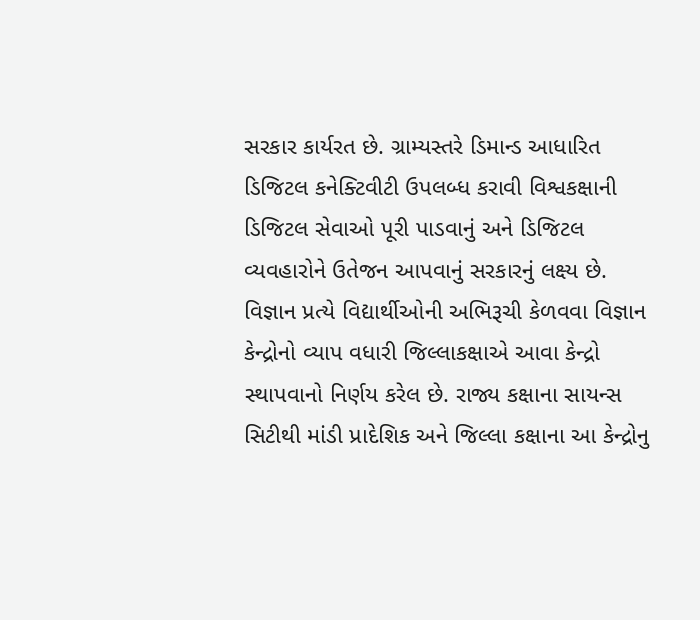સરકાર કાર્યરત છે. ગ્રામ્યસ્તરે ડિમાન્ડ આધારિત ડિજિટલ કનેક્ટિવીટી ઉપલબ્ધ કરાવી વિશ્વકક્ષાની ડિજિટલ સેવાઓ પૂરી પાડવાનું અને ડિજિટલ વ્યવહારોને ઉતેજન આપવાનું સરકારનું લક્ષ્ય છે.
વિજ્ઞાન પ્રત્યે વિદ્યાર્થીઓની અભિરૂચી કેળવવા વિજ્ઞાન કેન્દ્રોનો વ્યાપ વધારી જિલ્લાકક્ષાએ આવા કેન્દ્રો સ્થાપવાનો નિર્ણય કરેલ છે. રાજ્ય કક્ષાના સાયન્સ સિટીથી માંડી પ્રાદેશિક અને જિલ્લા કક્ષાના આ કેન્દ્રોનુ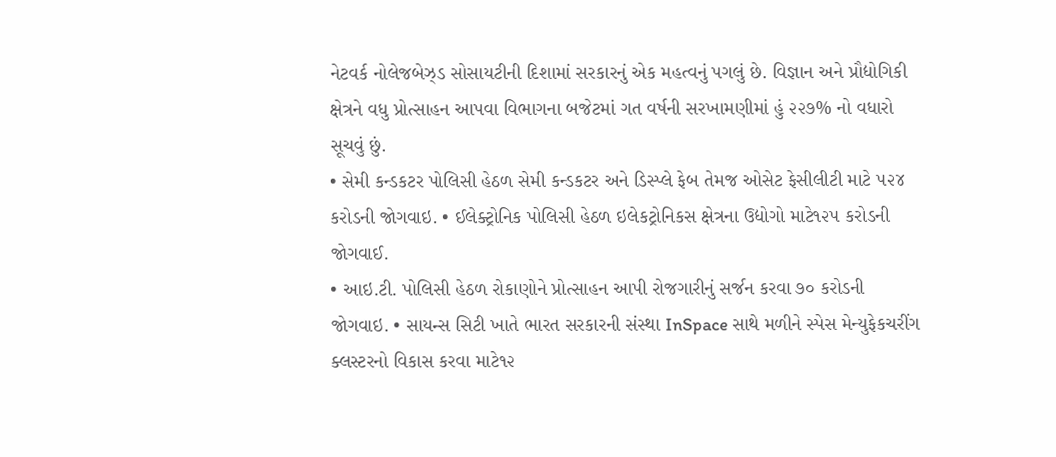નેટવર્ક નોલેજબેઝ્ડ સોસાયટીની દિશામાં સરકારનું એક મહત્વનું પગલું છે. વિજ્ઞાન અને પ્રૌદ્યોગિકી ક્ષેત્રને વધુ પ્રોત્સાહન આપવા વિભાગના બજેટમાં ગત વર્ષની સરખામણીમાં હું ૨૨૭% નો વધારો સૂચવું છું.
• સેમી કન્ડકટર પોલિસી હેઠળ સેમી કન્ડકટર અને ડિસ્પ્લે ફેબ તેમજ ઓસેટ ફેસીલીટી માટે ૫૨૪ કરોડની જોગવાઇ. • ઈલેક્ટ્રોનિક પોલિસી હેઠળ ઇલેકટ્રોનિકસ ક્ષેત્રના ઉદ્યોગો માટે૧૨૫ કરોડની જોગવાઈ.
• આઇ.ટી. પોલિસી હેઠળ રોકાણોને પ્રોત્સાહન આપી રોજગારીનું સર્જન કરવા ૭૦ કરોડની જોગવાઇ. • સાયન્સ સિટી ખાતે ભારત સરકારની સંસ્થા InSpace સાથે મળીને સ્પેસ મેન્યુફેકચરીંગ ક્લસ્ટરનો વિકાસ કરવા માટે૧૨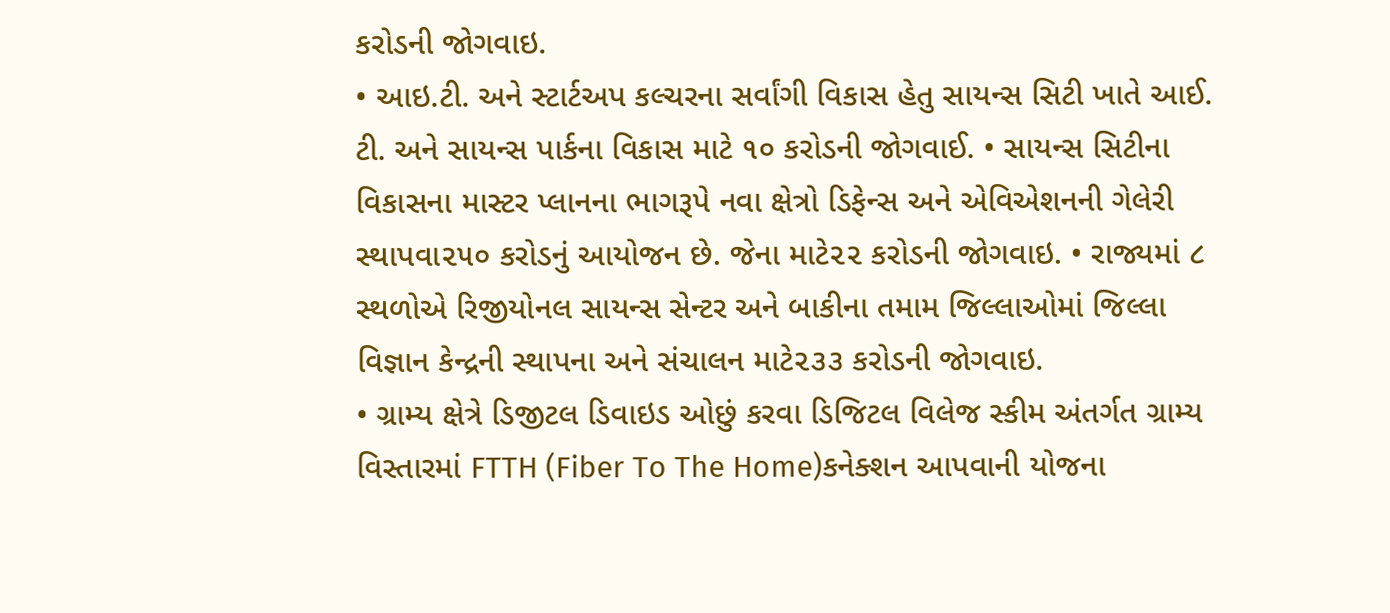કરોડની જોગવાઇ.
• આઇ.ટી. અને સ્ટાર્ટઅપ કલ્ચરના સર્વાંગી વિકાસ હેતુ સાયન્સ સિટી ખાતે આઈ. ટી. અને સાયન્સ પાર્કના વિકાસ માટે ૧૦ કરોડની જોગવાઈ. • સાયન્સ સિટીના વિકાસના માસ્ટર પ્લાનના ભાગરૂપે નવા ક્ષેત્રો ડિફેન્સ અને એવિએશનની ગેલેરી સ્થાપવા૨૫૦ કરોડનું આયોજન છે. જેના માટે૨૨ કરોડની જોગવાઇ. • રાજ્યમાં ૮ સ્થળોએ રિજીયોનલ સાયન્સ સેન્ટર અને બાકીના તમામ જિલ્લાઓમાં જિલ્લા વિજ્ઞાન કેન્દ્રની સ્થાપના અને સંચાલન માટે૨૩૩ કરોડની જોગવાઇ.
• ગ્રામ્ય ક્ષેત્રે ડિજીટલ ડિવાઇડ ઓછું કરવા ડિજિટલ વિલેજ સ્કીમ અંતર્ગત ગ્રામ્ય વિસ્તારમાં FTTH (Fiber To The Home)કનેક્શન આપવાની યોજના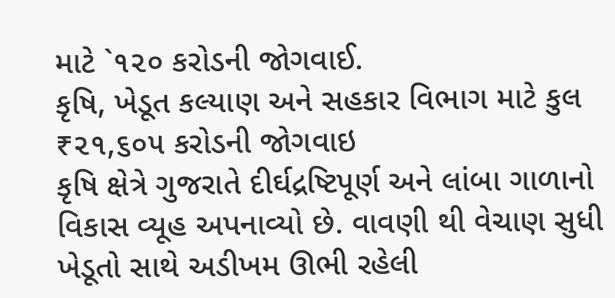માટે `૧૨૦ કરોડની જોગવાઈ.
કૃષિ, ખેડૂત કલ્યાણ અને સહકાર વિભાગ માટે કુલ ₹૨૧,૬૦૫ કરોડની જોગવાઇ
કૃષિ ક્ષેત્રે ગુજરાતે દીર્ઘદ્રષ્ટિપૂર્ણ અને લાંબા ગાળાનો વિકાસ વ્યૂહ અપનાવ્યો છે. વાવણી થી વેચાણ સુધી ખેડૂતો સાથે અડીખમ ઊભી રહેલી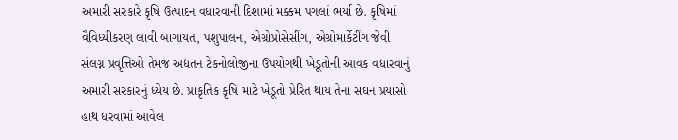અમારી સરકારે કૃષિ ઉત્પાદન વધારવાની દિશામાં મક્કમ પગલાં ભર્યા છે. કૃષિમાં વૈવિધ્યીકરણ લાવી બાગાયત, પશુપાલન, એગ્રોપ્રોસેસીંગ, એગ્રોમાર્કેટીંગ જેવી સંલગ્ન પ્રવૃત્તિઓ તેમજ અદ્યતન ટેકનોલોજીના ઉપયોગથી ખેડૂતોની આવક વધારવાનું અમારી સરકારનું ધ્યેય છે. પ્રાકૃતિક કૃષિ માટે ખેડૂતો પ્રેરિત થાય તેના સઘન પ્રયાસો હાથ ધરવામાં આવેલ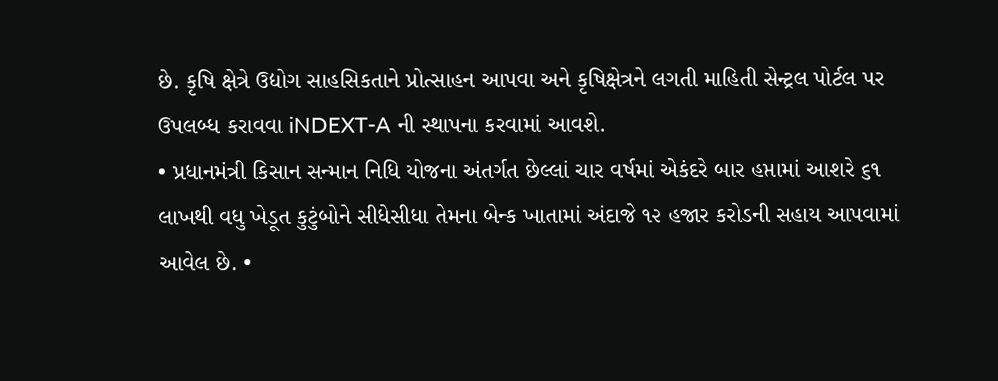છે. કૃષિ ક્ષેત્રે ઉદ્યોગ સાહસિકતાને પ્રોત્સાહન આપવા અને કૃષિક્ષેત્રને લગતી માહિતી સેન્ટ્રલ પોર્ટલ પર ઉપલબ્ધ કરાવવા iNDEXT-A ની સ્થાપના કરવામાં આવશે.
• પ્રધાનમંત્રી કિસાન સન્માન નિધિ યોજના અંતર્ગત છેલ્લાં ચાર વર્ષમાં એકંદરે બાર હપ્તામાં આશરે ૬૧ લાખથી વધુ ખેડૂત કુટુંબોને સીધેસીધા તેમના બેન્ક ખાતામાં અંદાજે ૧૨ હજાર કરોડની સહાય આપવામાં આવેલ છે. •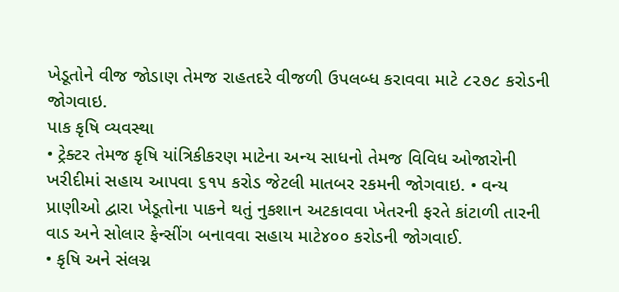ખેડૂતોને વીજ જોડાણ તેમજ રાહતદરે વીજળી ઉપલબ્ધ કરાવવા માટે ૮૨૭૮ કરોડની જોગવાઇ.
પાક કૃષિ વ્યવસ્થા
• ટ્રેક્ટર તેમજ કૃષિ યાંત્રિકીકરણ માટેના અન્ય સાધનો તેમજ વિવિધ ઓજારોની ખરીદીમાં સહાય આપવા ૬૧૫ કરોડ જેટલી માતબર રકમની જોગવાઇ. • વન્ય પ્રાણીઓ દ્વારા ખેડૂતોના પાકને થતું નુકશાન અટકાવવા ખેતરની ફરતે કાંટાળી તારની વાડ અને સોલાર ફેન્સીંગ બનાવવા સહાય માટે૪૦૦ કરોડની જોગવાઈ.
• કૃષિ અને સંલગ્ન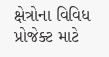ક્ષેત્રોના વિવિધ પ્રોજેક્ટ માટે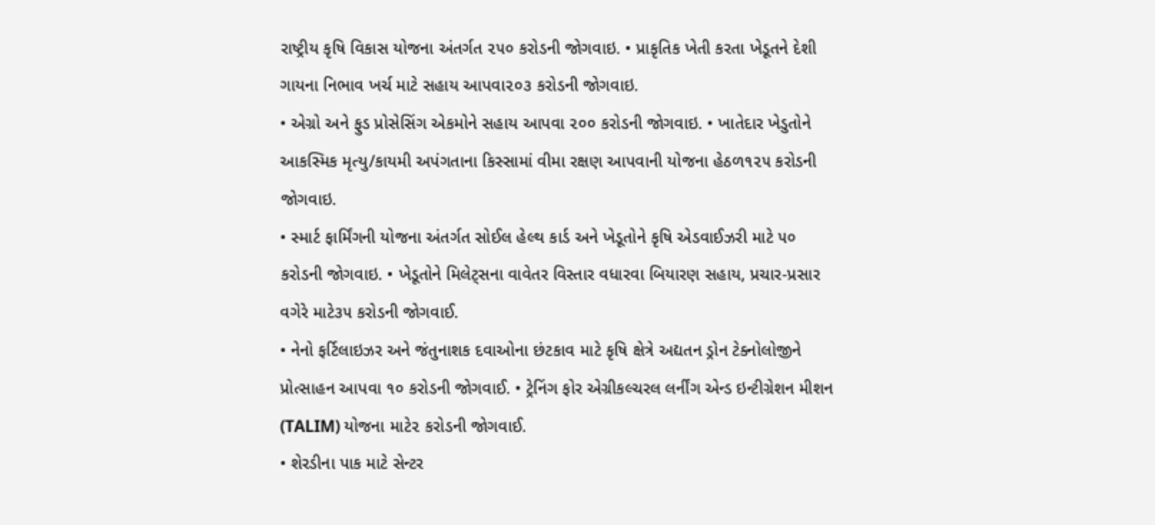રાષ્ટ્રીય કૃષિ વિકાસ યોજના અંતર્ગત ૨૫૦ કરોડની જોગવાઇ. • પ્રાકૃતિક ખેતી કરતા ખેડૂતને દેશી ગાયના નિભાવ ખર્ચ માટે સહાય આપવા૨૦૩ કરોડની જોગવાઇ.
• એગ્રો અને ફુડ પ્રોસેસિંગ એકમોને સહાય આપવા ૨૦૦ કરોડની જોગવાઇ. • ખાતેદાર ખેડુતોને આકસ્મિક મૃત્યુ/કાયમી અપંગતાના કિસ્સામાં વીમા રક્ષણ આપવાની યોજના હેઠળ૧૨૫ કરોડની જોગવાઇ.
• સ્માર્ટ ફાર્મિંગની યોજના અંતર્ગત સોઈલ હેલ્થ કાર્ડ અને ખેડૂતોને કૃષિ એડવાઈઝરી માટે ૫૦ કરોડની જોગવાઇ. • ખેડૂતોને મિલેટ્સના વાવેતર વિસ્તાર વધારવા બિયારણ સહાય, પ્રચાર-પ્રસાર વગેરે માટે૩૫ કરોડની જોગવાઈ.
• નેનો ફર્ટિલાઇઝર અને જંતુનાશક દવાઓના છંટકાવ માટે કૃષિ ક્ષેત્રે અદ્યતન ડ્રોન ટેક્નોલોજીને પ્રોત્સાહન આપવા ૧૦ કરોડની જોગવાઈ. • ટ્રેનિંગ ફોર એગ્રીકલ્ચરલ લર્નીંગ એન્ડ ઇન્ટીગ્રેશન મીશન (TALIM) યોજના માટે૨ કરોડની જોગવાઈ.
• શેરડીના પાક માટે સેન્ટર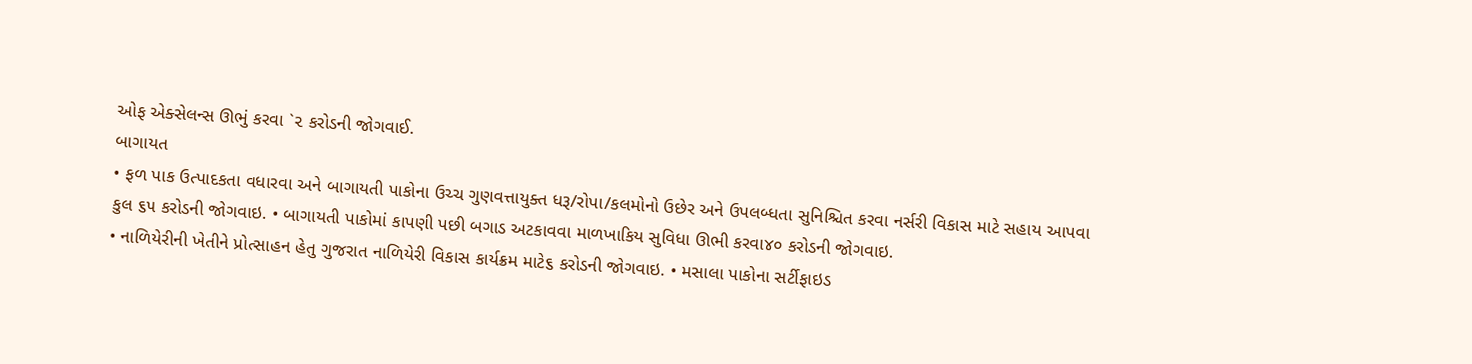ઓફ એક્સેલન્સ ઊભું કરવા `૨ કરોડની જોગવાઈ.
બાગાયત
• ફળ પાક ઉત્પાદકતા વધારવા અને બાગાયતી પાકોના ઉચ્ચ ગુણવત્તાયુક્ત ધરૂ/રોપા/કલમોનો ઉછેર અને ઉપલબ્ધતા સુનિશ્ચિત કરવા નર્સરી વિકાસ માટે સહાય આપવા કુલ ૬૫ કરોડની જોગવાઇ. • બાગાયતી પાકોમાં કાપણી પછી બગાડ અટકાવવા માળખાકિય સુવિધા ઊભી કરવા૪૦ કરોડની જોગવાઇ.
• નાળિયેરીની ખેતીને પ્રોત્સાહન હેતુ ગુજરાત નાળિયેરી વિકાસ કાર્યક્રમ માટે૬ કરોડની જોગવાઇ. • મસાલા પાકોના સર્ટીફાઇડ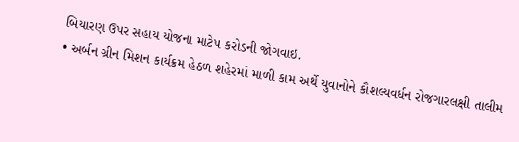બિયારણ ઉપર સહાય યોજના માટે૫ કરોડની જોગવાઇ.
• અર્બન ગ્રીન મિશન કાર્યક્રમ હેઠળ શહેરમાં માળી કામ અર્થે યુવાનોને કૌશલ્યવર્ધન રોજગારલક્ષી તાલીમ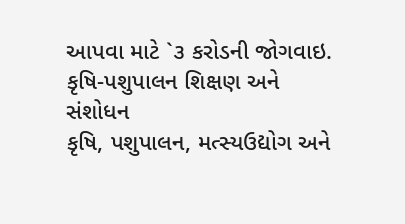આપવા માટે `૩ કરોડની જોગવાઇ.
કૃષિ-પશુપાલન શિક્ષણ અને સંશોધન
કૃષિ, પશુપાલન, મત્સ્યઉદ્યોગ અને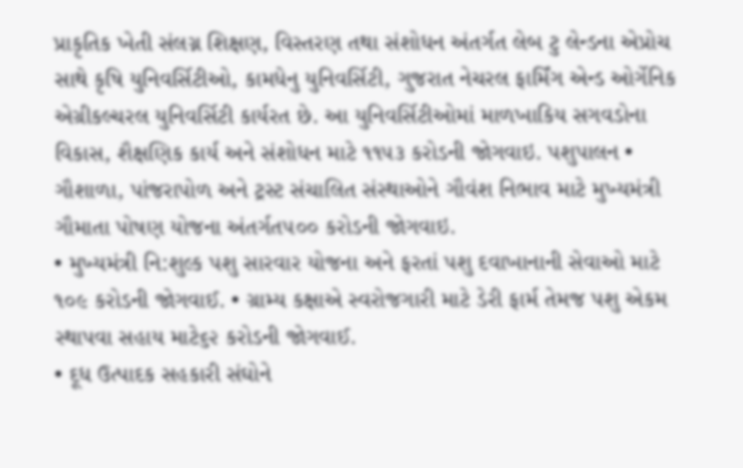પ્રાકૃતિક ખેતી સંલગ્ન શિક્ષણ, વિસ્તરણ તથા સંશોધન અંતર્ગત લેબ ટુ લેન્ડના એપ્રોચ સાથે કૃષિ યુનિવર્સિટીઓ, કામધેનુ યુનિવર્સિટી, ગુજરાત નેચરલ ફાર્મિંગ એન્ડ ઓર્ગેનિક એગ્રીકલ્ચરલ યુનિવર્સિટી કાર્યરત છે. આ યુનિવર્સિટીઓમાં માળખાકિય સગવડોના વિકાસ, શૈક્ષણિક કાર્ય અને સંશોધન માટે ૧૧૫૩ કરોડની જોગવાઇ. પશુપાલન • ગૌશાળા, પાંજરાપોળ અને ટ્રસ્ટ સંચાલિત સંસ્થાઓને ગૌવંશ નિભાવ માટે મુખ્યમંત્રી ગૌમાતા પોષણ યોજના અંતર્ગત૫૦૦ કરોડની જોગવાઇ.
• મુખ્યમંત્રી નિ:શુલ્ક પશુ સારવાર યોજના અને ફરતાં પશુ દવાખાનાની સેવાઓ માટે ૧૦૯ કરોડની જોગવાઈ. • ગ્રામ્ય કક્ષાએ સ્વરોજગારી માટે ડેરી ફાર્મ તેમજ પશુ એકમ સ્થાપવા સહાય માટે૬૨ કરોડની જોગવાઈ.
• દૂધ ઉત્પાદક સહકારી સંઘોને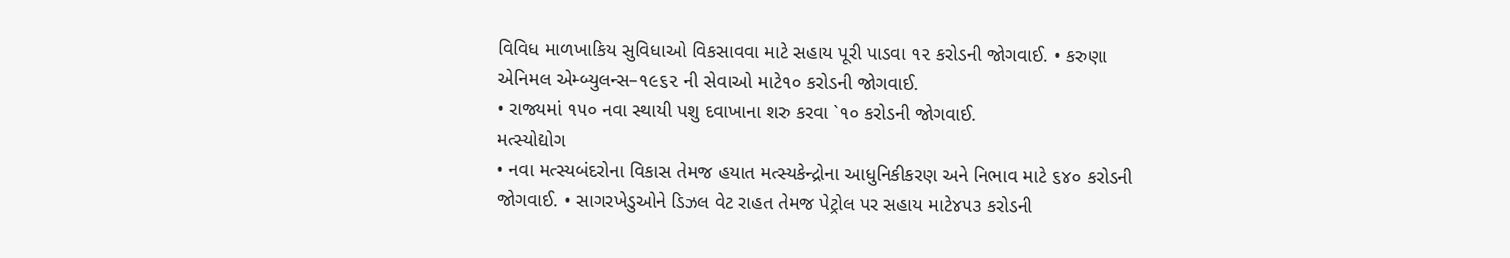વિવિધ માળખાકિય સુવિધાઓ વિકસાવવા માટે સહાય પૂરી પાડવા ૧૨ કરોડની જોગવાઈ. • કરુણા એનિમલ એમ્બ્યુલન્સ–૧૯૬૨ ની સેવાઓ માટે૧૦ કરોડની જોગવાઈ.
• રાજ્યમાં ૧૫૦ નવા સ્થાયી પશુ દવાખાના શરુ કરવા `૧૦ કરોડની જોગવાઈ.
મત્સ્યોદ્યોગ
• નવા મત્સ્યબંદરોના વિકાસ તેમજ હયાત મત્સ્યકેન્દ્રોના આધુનિકીકરણ અને નિભાવ માટે ૬૪૦ કરોડની જોગવાઈ. • સાગરખેડુઓને ડિઝલ વેટ રાહત તેમજ પેટ્રોલ પર સહાય માટે૪૫૩ કરોડની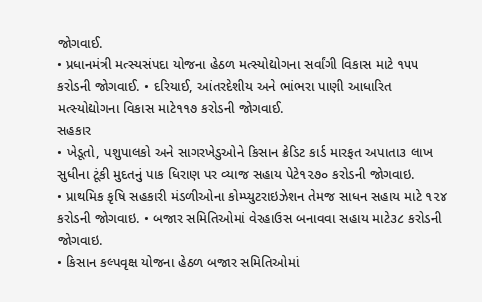જોગવાઈ.
• પ્રધાનમંત્રી મત્સ્યસંપદા યોજના હેઠળ મત્સ્યોદ્યોગના સર્વાંગી વિકાસ માટે ૧૫૫ કરોડની જોગવાઈ. • દરિયાઈ, આંતરદેશીય અને ભાંભરા પાણી આધારિત મત્સ્યોદ્યોગના વિકાસ માટે૧૧૭ કરોડની જોગવાઈ.
સહકાર
• ખેડૂતો, પશુપાલકો અને સાગરખેડુઓને કિસાન ક્રેડિટ કાર્ડ મારફત અપાતા૩ લાખ સુધીના ટૂંકી મુદતનું પાક ધિરાણ પર વ્યાજ સહાય પેટે૧૨૭૦ કરોડની જોગવાઇ.
• પ્રાથમિક કૃષિ સહકારી મંડળીઓના કોમ્પ્યુટરાઇઝેશન તેમજ સાધન સહાય માટે ૧૨૪ કરોડની જોગવાઇ. • બજાર સમિતિઓમાં વેરહાઉસ બનાવવા સહાય માટે૩૮ કરોડની જોગવાઇ.
• કિસાન કલ્પવૃક્ષ યોજના હેઠળ બજાર સમિતિઓમાં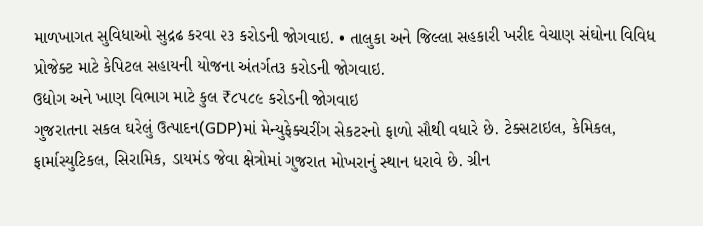માળખાગત સુવિધાઓ સુદ્રઢ કરવા ૨૩ કરોડની જોગવાઇ. • તાલુકા અને જિલ્લા સહકારી ખરીદ વેચાણ સંઘોના વિવિધ પ્રોજેક્ટ માટે કેપિટલ સહાયની યોજના અંતર્ગત૩ કરોડની જોગવાઇ.
ઉદ્યોગ અને ખાણ વિભાગ માટે કુલ ₹૮૫૮૯ કરોડની જોગવાઇ
ગુજરાતના સકલ ઘરેલું ઉત્પાદન(GDP)માં મેન્યુફેક્ચરીંગ સેકટરનો ફાળો સૌથી વધારે છે. ટેક્સટાઇલ, કેમિકલ, ફાર્માસ્યુટિકલ, સિરામિક, ડાયમંડ જેવા ક્ષેત્રોમાં ગુજરાત મોખરાનું સ્થાન ધરાવે છે. ગ્રીન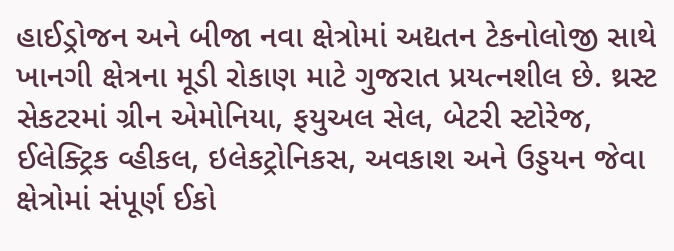હાઈડ્રોજન અને બીજા નવા ક્ષેત્રોમાં અદ્યતન ટેકનોલોજી સાથે ખાનગી ક્ષેત્રના મૂડી રોકાણ માટે ગુજરાત પ્રયત્નશીલ છે. થ્રસ્ટ સેકટરમાં ગ્રીન એમોનિયા, ફયુઅલ સેલ, બેટરી સ્ટોરેજ, ઈલેક્ટ્રિક વ્હીકલ, ઇલેકટ્રોનિકસ, અવકાશ અને ઉડ્ડયન જેવા ક્ષેત્રોમાં સંપૂર્ણ ઈકો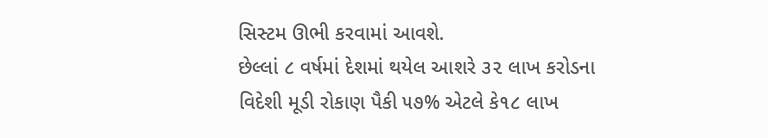સિસ્ટમ ઊભી કરવામાં આવશે.
છેલ્લાં ૮ વર્ષમાં દેશમાં થયેલ આશરે ૩૨ લાખ કરોડના વિદેશી મૂડી રોકાણ પૈકી ૫૭% એટલે કે૧૮ લાખ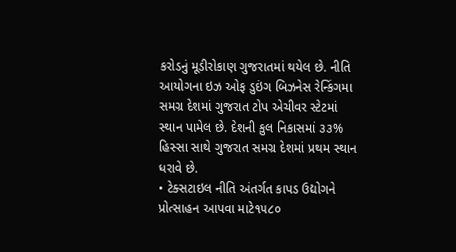કરોડનું મૂડીરોકાણ ગુજરાતમાં થયેલ છે. નીતિ આયોગના ઇઝ ઓફ ડુઇંગ બિઝનેસ રેન્કિંગમા સમગ્ર દેશમાં ગુજરાત ટોપ એચીવર સ્ટેટમાં સ્થાન પામેલ છે. દેશની કુલ નિકાસમાં ૩૩% હિસ્સા સાથે ગુજરાત સમગ્ર દેશમાં પ્રથમ સ્થાન ધરાવે છે.
• ટેક્સટાઇલ નીતિ અંતર્ગત કાપડ ઉદ્યોગને પ્રોત્સાહન આપવા માટે૧૫૮૦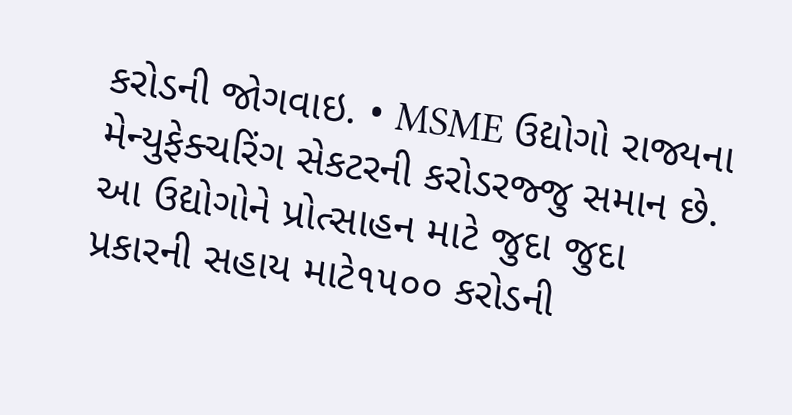કરોડની જોગવાઇ. • MSME ઉદ્યોગો રાજ્યના મેન્યુફેક્ચરિંગ સેકટરની કરોડરજ્જુ સમાન છે. આ ઉદ્યોગોને પ્રોત્સાહન માટે જુદા જુદા પ્રકારની સહાય માટે૧૫૦૦ કરોડની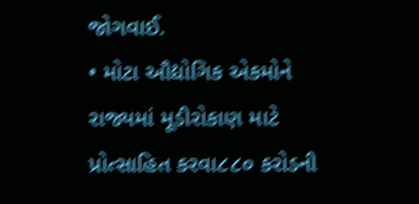જોગવાઈ.
• મોટા ઔદ્યોગિક એકમોને રાજ્યમાં મૂડીરોકાણ માટે પ્રોત્સાહિત કરવા૮૮૦ કરોડની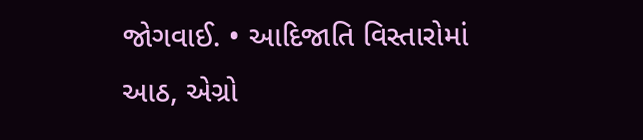જોગવાઈ. • આદિજાતિ વિસ્તારોમાં આઠ, એગ્રો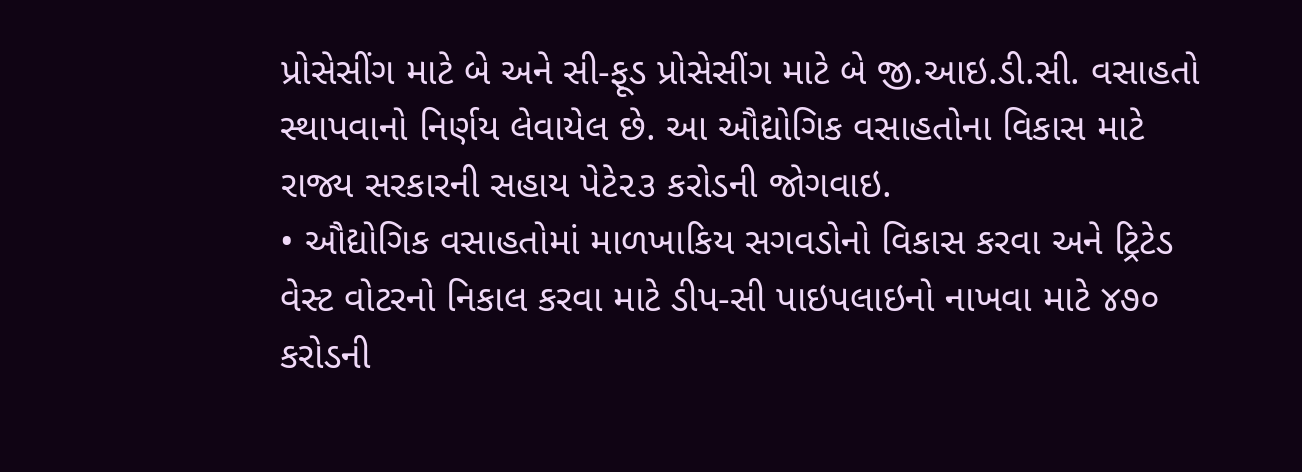પ્રોસેસીંગ માટે બે અને સી-ફૂડ પ્રોસેસીંગ માટે બે જી.આઇ.ડી.સી. વસાહતો સ્થાપવાનો નિર્ણય લેવાયેલ છે. આ ઔદ્યોગિક વસાહતોના વિકાસ માટે રાજ્ય સરકારની સહાય પેટે૨૩ કરોડની જોગવાઇ.
• ઔદ્યોગિક વસાહતોમાં માળખાકિય સગવડોનો વિકાસ કરવા અને ટ્રિટેડ વેસ્ટ વોટરનો નિકાલ કરવા માટે ડીપ-સી પાઇપલાઇનો નાખવા માટે ૪૭૦ કરોડની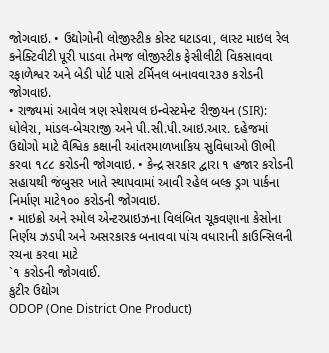જોગવાઇ. • ઉદ્યોગોની લોજીસ્ટીક કોસ્ટ ઘટાડવા, લાસ્ટ માઇલ રેલ કનેક્ટિવીટી પૂરી પાડવા તેમજ લોજીસ્ટીક ફેસીલીટી વિકસાવવા રફાળેશ્વર અને બેડી પોર્ટ પાસે ટર્મિનલ બનાવવા૨૩૭ કરોડની જોગવાઇ.
• રાજ્યમાં આવેલ ત્રણ સ્પેશયલ ઇન્વેસ્ટમેન્ટ રીજીયન (SIR): ધોલેરા, માંડલ-બેચરાજી અને પી.સી.પી.આઇ.આર. દહેજમાં ઉદ્યોગો માટે વૈશ્વિક કક્ષાની આંતરમાળખાકિય સુવિધાઓ ઊભી કરવા ૧૮૮ કરોડની જોગવાઇ. • કેન્દ્ર સરકાર દ્વારા ૧ હજાર કરોડની સહાયથી જંબુસર ખાતે સ્થાપવામાં આવી રહેલ બલ્ક ડ્રગ પાર્કના નિર્માણ માટે૧૦૦ કરોડની જોગવાઇ.
• માઇક્રો અને સ્મોલ એન્ટરપ્રાઇઝના વિલંબિત ચૂકવણાના કેસોના નિર્ણય ઝડપી અને અસરકારક બનાવવા પાંચ વધારાની કાઉન્સિલની રચના કરવા માટે
`૧ કરોડની જોગવાઈ.
કુટીર ઉદ્યોગ
ODOP (One District One Product)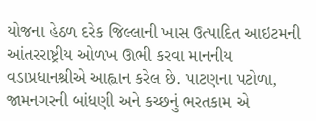યોજના હેઠળ દરેક જિલ્લાની ખાસ ઉત્પાદિત આઇટમની આંતરરાષ્ટ્રીય ઓળખ ઊભી કરવા માનનીય વડાપ્રધાનશ્રીએ આહ્વાન કરેલ છે. પાટણના પટોળા, જામનગરની બાંધણી અને કચ્છનું ભરતકામ એ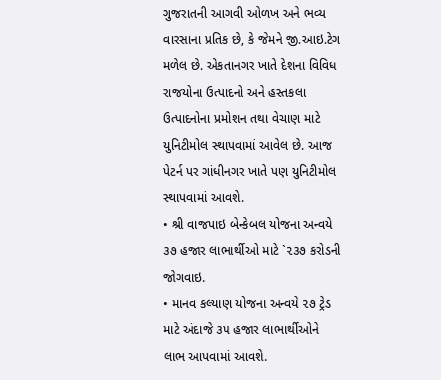ગુજરાતની આગવી ઓળખ અને ભવ્ય વારસાના પ્રતિક છે, કે જેમને જી.આઇ.ટેગ મળેલ છે. એકતાનગર ખાતે દેશના વિવિધ રાજયોના ઉત્પાદનો અને હસ્તકલા ઉત્પાદનોના પ્રમોશન તથા વેચાણ માટે યુનિટીમોલ સ્થાપવામાં આવેલ છે. આજ પેટર્ન પર ગાંધીનગર ખાતે પણ યુનિટીમોલ સ્થાપવામાં આવશે.
• શ્રી વાજપાઇ બેન્કેબલ યોજના અન્વયે ૩૭ હજાર લાભાર્થીઓ માટે `૨૩૭ કરોડની જોગવાઇ.
• માનવ કલ્યાણ યોજના અન્વયે ૨૭ ટ્રેડ માટે અંદાજે ૩૫ હજાર લાભાર્થીઓને લાભ આપવામાં આવશે.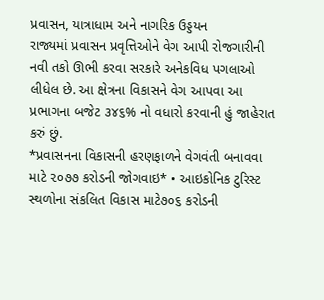પ્રવાસન, યાત્રાધામ અને નાગરિક ઉડ્ડયન
રાજ્યમાં પ્રવાસન પ્રવૃત્તિઓને વેગ આપી રોજગારીની નવી તકો ઊભી કરવા સરકારે અનેકવિધ પગલાઓ લીધેલ છે. આ ક્ષેત્રના વિકાસને વેગ આપવા આ પ્રભાગના બજેટ ૩૪૬% નો વધારો કરવાની હું જાહેરાત કરું છું.
*પ્રવાસનના વિકાસની હરણફાળને વેગવંતી બનાવવા માટે ૨૦૭૭ કરોડની જોગવાઇ* • આઇકોનિક ટુરિસ્ટ સ્થળોના સંકલિત વિકાસ માટે૭૦૬ કરોડની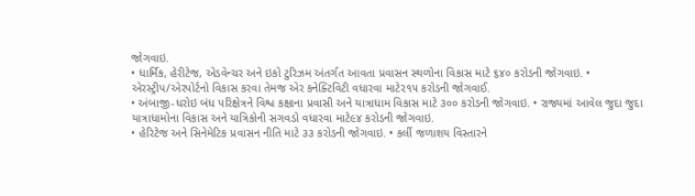જોગવાઇ.
• ધાર્મિક, હેરીટેજ, એડવેન્ચર અને ઇકો ટુરિઝમ અંતર્ગત આવતા પ્રવાસન સ્થળોના વિકાસ માટે ૬૪૦ કરોડની જોગવાઇ. • એરસ્ટ્રીપ/એરપોર્ટનો વિકાસ કરવા તેમજ એર કનેક્ટિવિટી વધારવા માટે૨૧૫ કરોડની જોગવાઈ.
• અંબાજી-ધરોઇ બંધ પરિક્ષેત્રને વિશ્વ કક્ષાના પ્રવાસી અને યાત્રાધામ વિકાસ માટે ૩૦૦ કરોડની જોગવાઇ. • રાજ્યમાં આવેલ જુદા જુદા યાત્રાધામોના વિકાસ અને યાત્રિકોની સગવડો વધારવા માટે૯૪ કરોડની જોગવાઇ.
• હેરિટેજ અને સિનેમેટિક પ્રવાસન નીતિ માટે ૩૩ કરોડની જોગવાઇ. • કર્લી જળાશય વિસ્તારને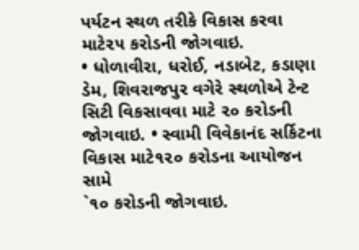પર્યટન સ્થળ તરીકે વિકાસ કરવા માટે૨૫ કરોડની જોગવાઇ.
• ધોળાવીરા, ધરોઈ, નડાબેટ, કડાણા ડેમ, શિવરાજપુર વગેરે સ્થળોએ ટેન્ટ સિટી વિકસાવવા માટે ૨૦ કરોડની જોગવાઇ. • સ્વામી વિવેકાનંદ સર્કિટના વિકાસ માટે૧૨૦ કરોડના આયોજન સામે
`૧૦ કરોડની જોગવાઇ.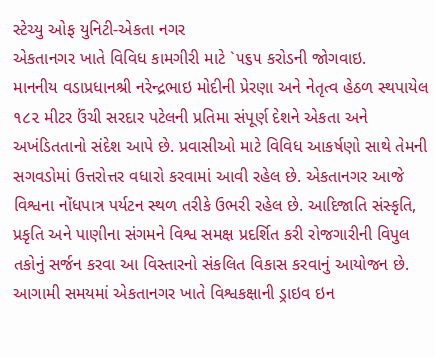સ્ટેચ્યુ ઓફ યુનિટી-એકતા નગર
એકતાનગર ખાતે વિવિધ કામગીરી માટે `૫૬૫ કરોડની જોગવાઇ.
માનનીય વડાપ્રધાનશ્રી નરેન્દ્રભાઇ મોદીની પ્રેરણા અને નેતૃત્વ હેઠળ સ્થપાયેલ ૧૮૨ મીટર ઉંચી સરદાર પટેલની પ્રતિમા સંપૂર્ણ દેશને એકતા અને અખંડિતતાનો સંદેશ આપે છે. પ્રવાસીઓ માટે વિવિધ આકર્ષણો સાથે તેમની સગવડોમાં ઉત્તરોત્તર વધારો કરવામાં આવી રહેલ છે. એકતાનગર આજે વિશ્વના નોંધપાત્ર પર્યટન સ્થળ તરીકે ઉભરી રહેલ છે. આદિજાતિ સંસ્કૃતિ, પ્રકૃતિ અને પાણીના સંગમને વિશ્વ સમક્ષ પ્રદર્શિત કરી રોજગારીની વિપુલ તકોનું સર્જન કરવા આ વિસ્તારનો સંકલિત વિકાસ કરવાનું આયોજન છે. આગામી સમયમાં એકતાનગર ખાતે વિશ્વકક્ષાની ડ્રાઇવ ઇન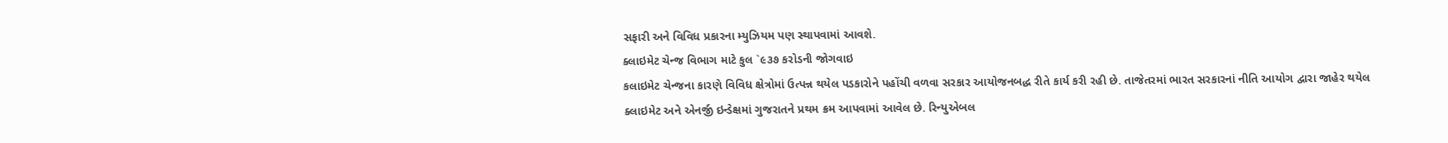સફારી અને વિવિધ પ્રકારના મ્યુઝિયમ પણ સ્થાપવામાં આવશે.
ક્લાઇમેટ ચેન્જ વિભાગ માટે કુલ `૯૩૭ કરોડની જોગવાઇ
કલાઇમેટ ચેન્જના કારણે વિવિધ ક્ષેત્રોમાં ઉત્પન્ન થયેલ પડકારોને પહોંચી વળવા સરકાર આયોજનબદ્ધ રીતે કાર્ય કરી રહી છે. તાજેતરમાં ભારત સરકારનાં નીતિ આયોગ દ્વારા જાહેર થયેલ ક્લાઇમેટ અને એનર્જી ઇન્ડેક્ષમાં ગુજરાતને પ્રથમ ક્રમ આપવામાં આવેલ છે. રિન્યુએબલ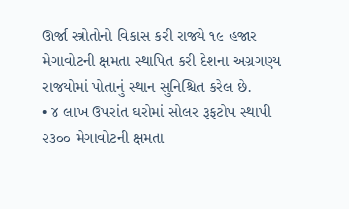ઊર્જા સ્ત્રોતોનો વિકાસ કરી રાજ્યે ૧૯ હજાર મેગાવોટની ક્ષમતા સ્થાપિત કરી દેશના અગ્રગણ્ય રાજયોમાં પોતાનું સ્થાન સુનિશ્ચિત કરેલ છે.
• ૪ લાખ ઉપરાંત ઘરોમાં સોલર રૂફટોપ સ્થાપી ૨૩૦૦ મેગાવોટની ક્ષમતા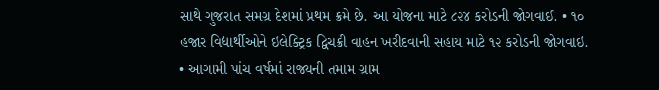સાથે ગુજરાત સમગ્ર દેશમાં પ્રથમ ક્રમે છે. આ યોજના માટે ૮૨૪ કરોડની જોગવાઈ. • ૧૦ હજાર વિદ્યાર્થીઓને ઇલેક્ટ્રિક દ્વિચક્રી વાહન ખરીદવાની સહાય માટે ૧૨ કરોડની જોગવાઇ.
• આગામી પાંચ વર્ષમાં રાજ્યની તમામ ગ્રામ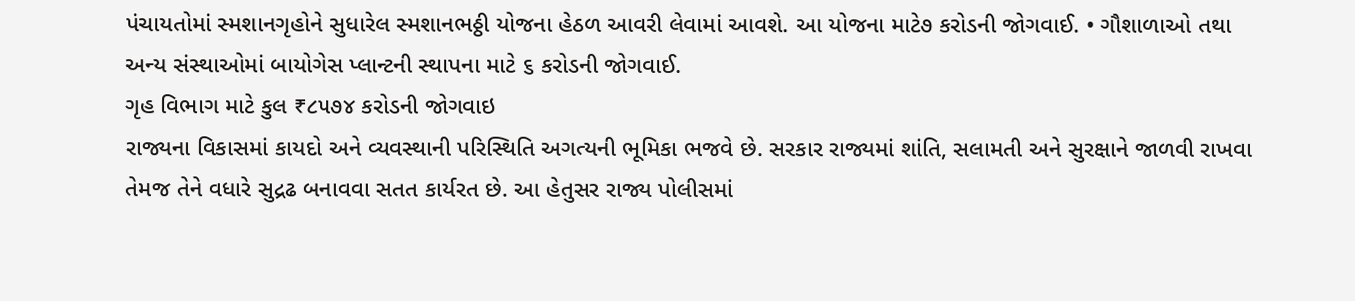પંચાયતોમાં સ્મશાનગૃહોને સુધારેલ સ્મશાનભઠ્ઠી યોજના હેઠળ આવરી લેવામાં આવશે. આ યોજના માટે૭ કરોડની જોગવાઈ. • ગૌશાળાઓ તથા અન્ય સંસ્થાઓમાં બાયોગેસ પ્લાન્ટની સ્થાપના માટે ૬ કરોડની જોગવાઈ.
ગૃહ વિભાગ માટે કુલ ₹૮૫૭૪ કરોડની જોગવાઇ
રાજ્યના વિકાસમાં કાયદો અને વ્યવસ્થાની પરિસ્થિતિ અગત્યની ભૂમિકા ભજવે છે. સરકાર રાજ્યમાં શાંતિ, સલામતી અને સુરક્ષાને જાળવી રાખવા તેમજ તેને વધારે સુદ્રઢ બનાવવા સતત કાર્યરત છે. આ હેતુસર રાજ્ય પોલીસમાં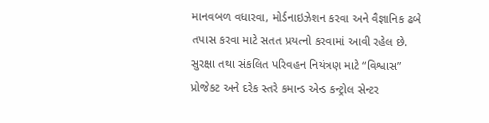માનવબળ વધારવા, મોર્ડનાઇઝેશન કરવા અને વૈજ્ઞાનિક ઢબે તપાસ કરવા માટે સતત પ્રયત્નો કરવામાં આવી રહેલ છે. સુરક્ષા તથા સંકલિત પરિવહન નિયંત્રણ માટે “વિશ્વાસ” પ્રોજેકટ અને દરેક સ્તરે કમાન્ડ એન્ડ કન્ટ્રોલ સેન્ટર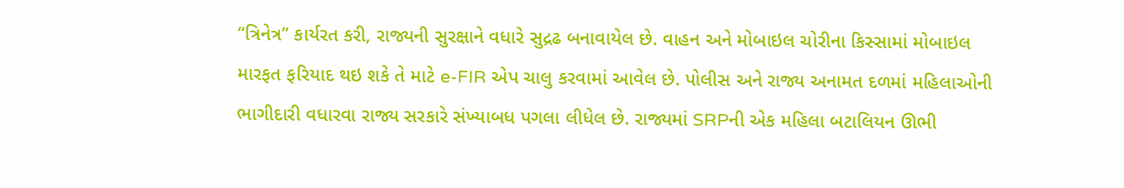“ત્રિનેત્ર” કાર્યરત કરી, રાજ્યની સુરક્ષાને વધારે સુદ્રઢ બનાવાયેલ છે. વાહન અને મોબાઇલ ચોરીના કિસ્સામાં મોબાઇલ મારફત ફરિયાદ થઇ શકે તે માટે e-FIR એપ ચાલુ કરવામાં આવેલ છે. પોલીસ અને રાજ્ય અનામત દળમાં મહિલાઓની ભાગીદારી વધારવા રાજ્ય સરકારે સંખ્યાબધ પગલા લીધેલ છે. રાજ્યમાં SRPની એક મહિલા બટાલિયન ઊભી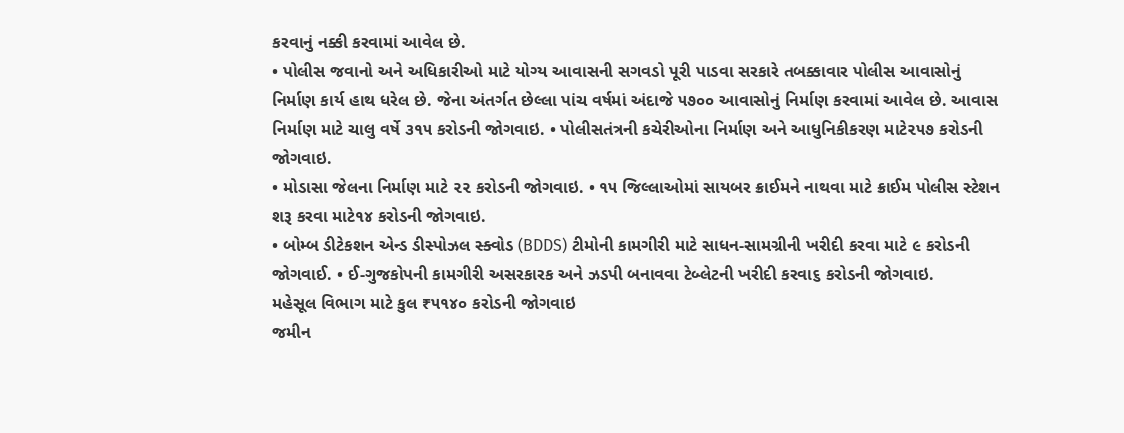કરવાનું નક્કી કરવામાં આવેલ છે.
• પોલીસ જવાનો અને અધિકારીઓ માટે યોગ્ય આવાસની સગવડો પૂરી પાડવા સરકારે તબક્કાવાર પોલીસ આવાસોનું નિર્માણ કાર્ય હાથ ધરેલ છે. જેના અંતર્ગત છેલ્લા પાંચ વર્ષમાં અંદાજે ૫૭૦૦ આવાસોનું નિર્માણ કરવામાં આવેલ છે. આવાસ નિર્માણ માટે ચાલુ વર્ષે ૩૧૫ કરોડની જોગવાઇ. • પોલીસતંત્રની કચેરીઓના નિર્માણ અને આધુનિકીકરણ માટે૨૫૭ કરોડની જોગવાઇ.
• મોડાસા જેલના નિર્માણ માટે ૨૨ કરોડની જોગવાઇ. • ૧૫ જિલ્લાઓમાં સાયબર ક્રાઈમને નાથવા માટે ક્રાઈમ પોલીસ સ્ટેશન શરૂ કરવા માટે૧૪ કરોડની જોગવાઇ.
• બોમ્બ ડીટેકશન એન્ડ ડીસ્પોઝલ સ્ક્વોડ (BDDS) ટીમોની કામગીરી માટે સાધન-સામગ્રીની ખરીદી કરવા માટે ૯ કરોડની જોગવાઈ. • ઈ-ગુજકોપની કામગીરી અસરકારક અને ઝડપી બનાવવા ટેબ્લેટની ખરીદી કરવા૬ કરોડની જોગવાઇ.
મહેસૂલ વિભાગ માટે કુલ ₹૫૧૪૦ કરોડની જોગવાઇ
જમીન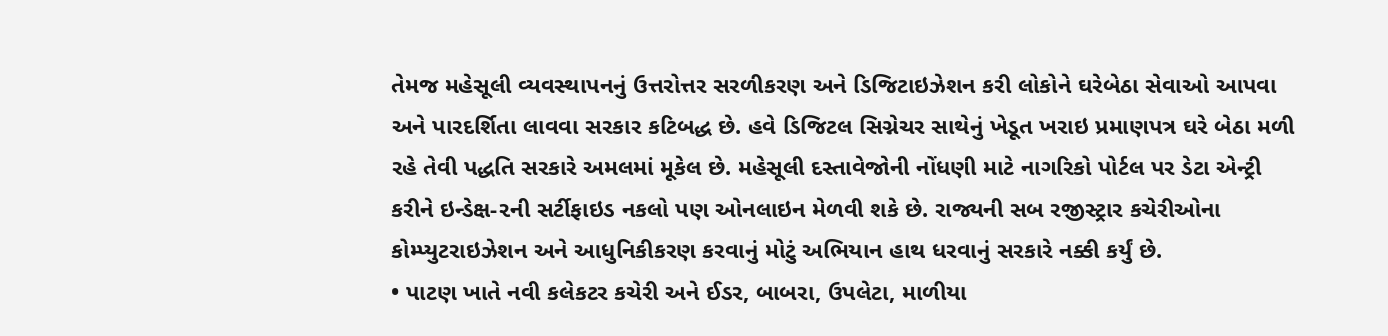તેમજ મહેસૂલી વ્યવસ્થાપનનું ઉત્તરોત્તર સરળીકરણ અને ડિજિટાઇઝેશન કરી લોકોને ઘરેબેઠા સેવાઓ આપવા અને પારદર્શિતા લાવવા સરકાર કટિબદ્ધ છે. હવે ડિજિટલ સિગ્નેચર સાથેનું ખેડૂત ખરાઇ પ્રમાણપત્ર ઘરે બેઠા મળી રહે તેવી પદ્ધતિ સરકારે અમલમાં મૂકેલ છે. મહેસૂલી દસ્તાવેજોની નોંધણી માટે નાગરિકો પોર્ટલ પર ડેટા એન્ટ્રી કરીને ઇન્ડેક્ષ-૨ની સર્ટીફાઇડ નકલો પણ ઓનલાઇન મેળવી શકે છે. રાજ્યની સબ રજીસ્ટ્રાર કચેરીઓના કોમ્પ્યુટરાઇઝેશન અને આધુનિકીકરણ કરવાનું મોટું અભિયાન હાથ ધરવાનું સરકારે નક્કી કર્યું છે.
• પાટણ ખાતે નવી કલેકટર કચેરી અને ઈડર, બાબરા, ઉપલેટા, માળીયા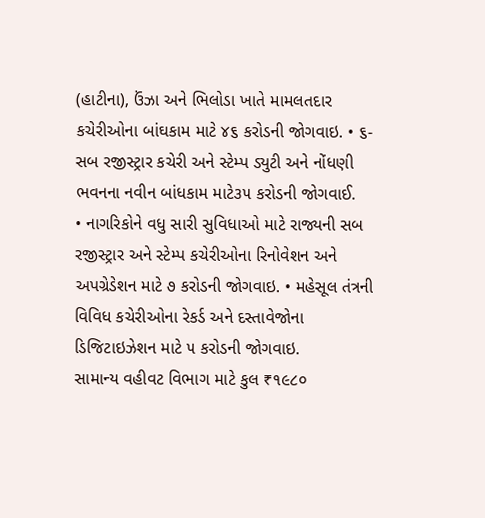(હાટીના), ઉંઝા અને ભિલોડા ખાતે મામલતદાર કચેરીઓના બાંઘકામ માટે ૪૬ કરોડની જોગવાઇ. • ૬-સબ રજીસ્ટ્રાર કચેરી અને સ્ટેમ્પ ડ્યુટી અને નોંધણી ભવનના નવીન બાંધકામ માટે૩૫ કરોડની જોગવાઈ.
• નાગરિકોને વધુ સારી સુવિધાઓ માટે રાજ્યની સબ રજીસ્ટ્રાર અને સ્ટેમ્પ કચેરીઓના રિનોવેશન અને અપગ્રેડેશન માટે ૭ કરોડની જોગવાઇ. • મહેસૂલ તંત્રની વિવિધ કચેરીઓના રેકર્ડ અને દસ્તાવેજોના ડિજિટાઇઝેશન માટે ૫ કરોડની જોગવાઇ.
સામાન્ય વહીવટ વિભાગ માટે કુલ ₹૧૯૮૦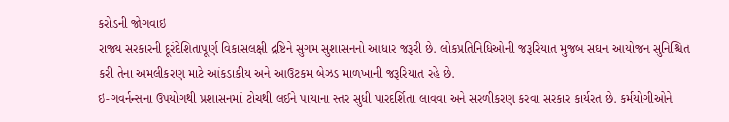કરોડની જોગવાઇ
રાજ્ય સરકારની દૂરંદેશિતાપૂર્ણ વિકાસલક્ષી દ્રષ્ટિને સુગમ સુશાસનનો આધાર જરૂરી છે. લોકપ્રતિનિધિઓની જરૂરિયાત મુજબ સઘન આયોજન સુનિશ્ચિત કરી તેના અમલીકરણ માટે આંકડાકીય અને આઉટકમ બેઝડ માળખાની જરૂરિયાત રહે છે.
ઇ-ગવર્નન્સના ઉપયોગથી પ્રશાસનમાં ટોચથી લઈને પાયાના સ્તર સુધી પારદર્શિતા લાવવા અને સરળીકરણ કરવા સરકાર કાર્યરત છે. કર્મયોગીઓને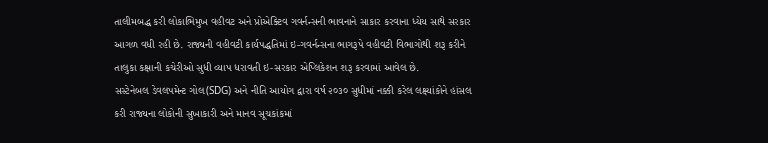તાલીમબદ્ધ કરી લોકાભિમુખ વહીવટ અને પ્રોએક્ટિવ ગવર્નન્સની ભાવનાને સાકાર કરવાના ધ્યેય સાથે સરકાર આગળ વધી રહી છે. રાજ્યની વહીવટી કાર્યપદ્ધતિમાં ઇ-ગવર્નન્સના ભાગરૂપે વહીવટી વિભાગોથી શરૂ કરીને તાલુકા કક્ષાની કચેરીઓ સુધી વ્યાપ ધરાવતી ઇ-સરકાર એપ્લિકેશન શરૂ કરવામાં આવેલ છે.
સસ્ટેનેબલ ડેવલપમેન્ટ ગોલ(SDG) અને નીતિ આયોગ દ્વારા વર્ષ ૨૦૩૦ સુધીમાં નક્કી કરેલ લક્ષ્યાંકોને હાંસલ કરી રાજ્યના લોકોની સુખાકારી અને માનવ સૂચકાંકમાં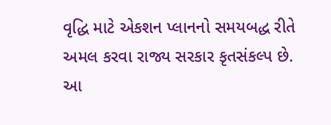વૃદ્ધિ માટે એકશન પ્લાનનો સમયબદ્ધ રીતે અમલ કરવા રાજ્ય સરકાર કૃતસંકલ્પ છે. આ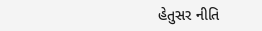હેતુસર નીતિ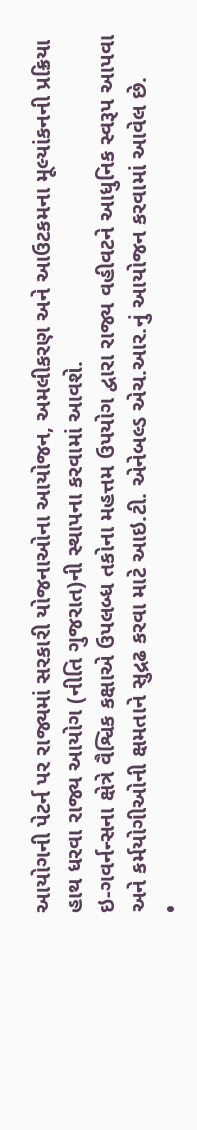આયોગની પેટર્ન પર રાજ્યમાં સરકારી યોજનાઓના આયોજન, અમલીકરણ અને આઉટકમના મૂલ્યાંકનની પ્રક્રિયા હાથ ધરવા રાજ્ય આયોગ (નીતિ ગુજરાત)ની સ્થાપના કરવામાં આવશે.
ઇ-ગવર્નન્સના ક્ષેત્રે વૈશ્વિક કક્ષાએ ઉપલબ્ધ તકોના મહત્તમ ઉપયોગ દ્વારા રાજ્ય વહીવટને આધુનિક સ્વરૂપ આપવા અને કર્મયોગીઓની ક્ષમતાને સુદ્રઢ કરવા માટે આઇ.ટી. એનેબલ્ડ એચ.આર.નું આયોજન કરવામાં આવેલ છે.
•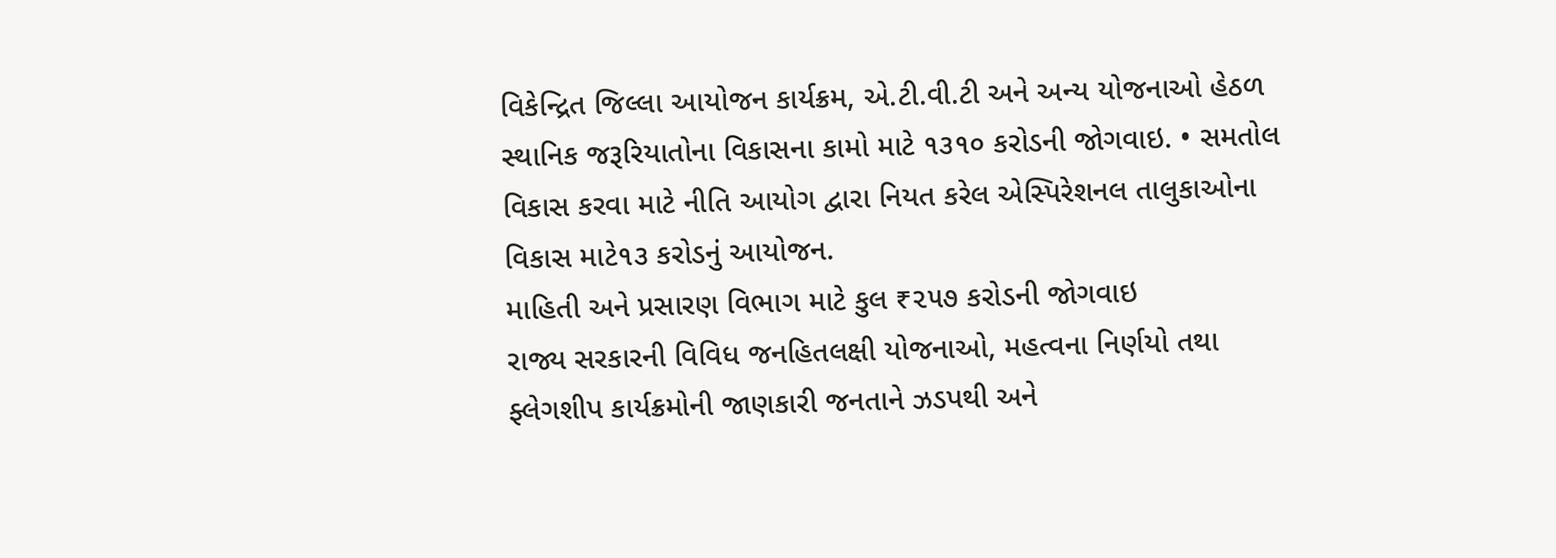વિકેન્દ્રિત જિલ્લા આયોજન કાર્યક્રમ, એ.ટી.વી.ટી અને અન્ય યોજનાઓ હેઠળ સ્થાનિક જરૂરિયાતોના વિકાસના કામો માટે ૧૩૧૦ કરોડની જોગવાઇ. • સમતોલ વિકાસ કરવા માટે નીતિ આયોગ દ્વારા નિયત કરેલ એસ્પિરેશનલ તાલુકાઓના વિકાસ માટે૧૩ કરોડનું આયોજન.
માહિતી અને પ્રસારણ વિભાગ માટે કુલ ₹૨૫૭ કરોડની જોગવાઇ
રાજ્ય સરકારની વિવિધ જનહિતલક્ષી યોજનાઓ, મહત્વના નિર્ણયો તથા ફ્લેગશીપ કાર્યક્રમોની જાણકારી જનતાને ઝડપથી અને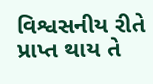વિશ્વસનીય રીતે પ્રાપ્ત થાય તે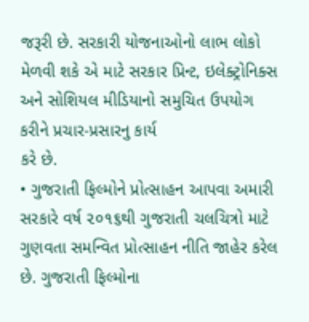જરૂરી છે. સરકારી યોજનાઓનો લાભ લોકો મેળવી શકે એ માટે સરકાર પ્રિન્ટ, ઇલેક્ટ્રોનિક્સ અને સોશિયલ મીડિયાનો સમુચિત ઉપયોગ કરીને પ્રચાર-પ્રસારનુ કાર્ય
કરે છે.
• ગુજરાતી ફિલ્મોને પ્રોત્સાહન આપવા અમારી સરકારે વર્ષ ૨૦૧૬થી ગુજરાતી ચલચિત્રો માટે ગુણવતા સમન્વિત પ્રોત્સાહન નીતિ જાહેર કરેલ છે. ગુજરાતી ફિલ્મોના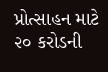પ્રોત્સાહન માટે ૨૦ કરોડની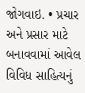જોગવાઇ. • પ્રચાર અને પ્રસાર માટે બનાવવામાં આવેલ વિવિધ સાહિત્યનું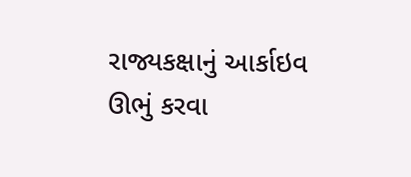રાજ્યકક્ષાનું આર્કાઇવ ઊભું કરવા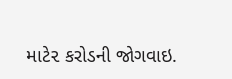માટે૨ કરોડની જોગવાઇ.